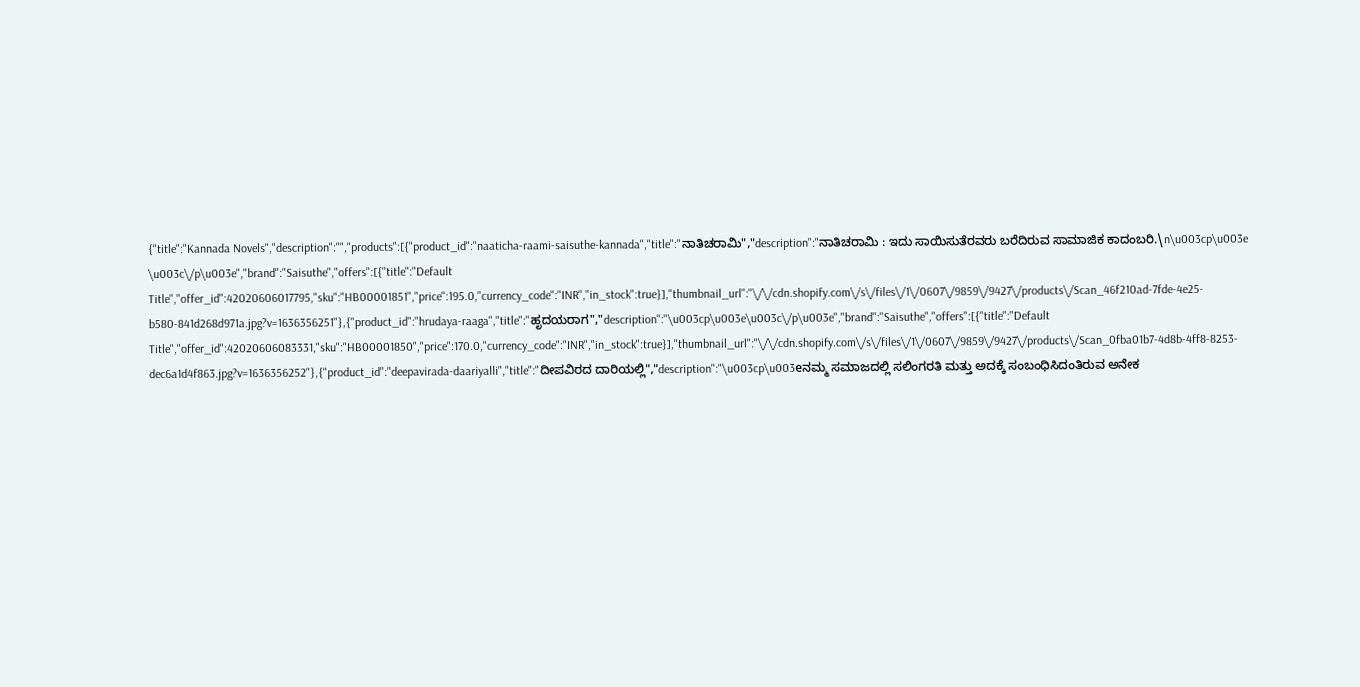{"title":"Kannada Novels","description":"","products":[{"product_id":"naaticha-raami-saisuthe-kannada","title":"ನಾತಿಚರಾಮಿ","description":"ನಾತಿಚರಾಮಿ : ಇದು ಸಾಯಿಸುತೆರವರು ಬರೆದಿರುವ ಸಾಮಾಜಿಕ ಕಾದಂಬರಿ.\n\u003cp\u003e \u003c\/p\u003e","brand":"Saisuthe","offers":[{"title":"Default Title","offer_id":42020606017795,"sku":"HB00001851","price":195.0,"currency_code":"INR","in_stock":true}],"thumbnail_url":"\/\/cdn.shopify.com\/s\/files\/1\/0607\/9859\/9427\/products\/Scan_46f210ad-7fde-4e25-b580-841d268d971a.jpg?v=1636356251"},{"product_id":"hrudaya-raaga","title":"ಹೃದಯರಾಗ","description":"\u003cp\u003e\u003c\/p\u003e","brand":"Saisuthe","offers":[{"title":"Default Title","offer_id":42020606083331,"sku":"HB00001850","price":170.0,"currency_code":"INR","in_stock":true}],"thumbnail_url":"\/\/cdn.shopify.com\/s\/files\/1\/0607\/9859\/9427\/products\/Scan_0fba01b7-4d8b-4ff8-8253-dec6a1d4f863.jpg?v=1636356252"},{"product_id":"deepavirada-daariyalli","title":"ದೀಪವಿರದ ದಾರಿಯಲ್ಲಿ","description":"\u003cp\u003eನಮ್ಮ ಸಮಾಜದಲ್ಲಿ ಸಲಿಂಗರತಿ ಮತ್ತು ಅದಕ್ಕೆ ಸಂಬಂಧಿಸಿದಂತಿರುವ ಅನೇಕ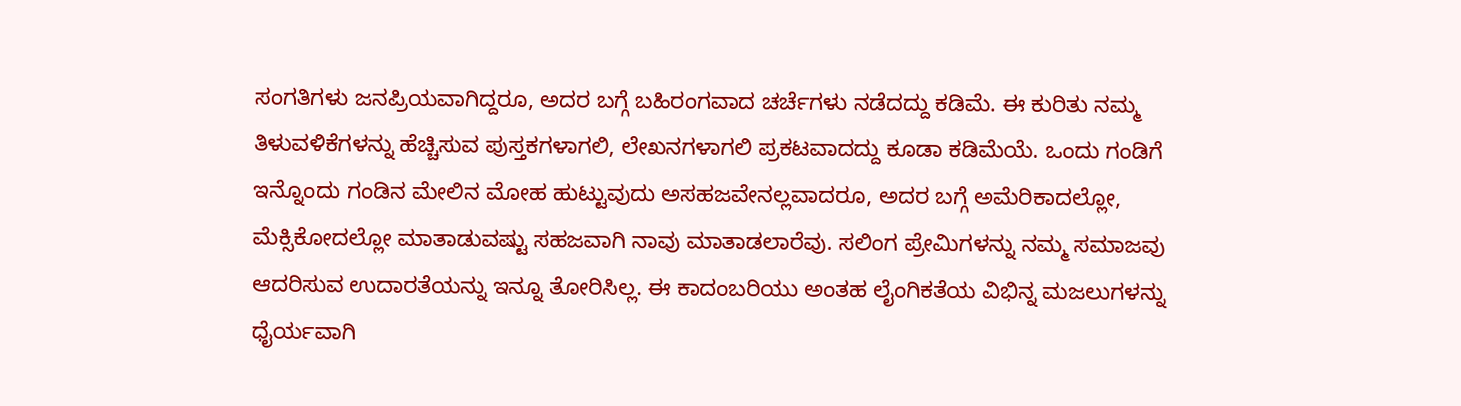ಸಂಗತಿಗಳು ಜನಪ್ರಿಯವಾಗಿದ್ದರೂ, ಅದರ ಬಗ್ಗೆ ಬಹಿರಂಗವಾದ ಚರ್ಚೆಗಳು ನಡೆದದ್ದು ಕಡಿಮೆ. ಈ ಕುರಿತು ನಮ್ಮ ತಿಳುವಳಿಕೆಗಳನ್ನು ಹೆಚ್ಚಿಸುವ ಪುಸ್ತಕಗಳಾಗಲಿ, ಲೇಖನಗಳಾಗಲಿ ಪ್ರಕಟವಾದದ್ದು ಕೂಡಾ ಕಡಿಮೆಯೆ. ಒಂದು ಗಂಡಿಗೆ ಇನ್ನೊಂದು ಗಂಡಿನ ಮೇಲಿನ ಮೋಹ ಹುಟ್ಟುವುದು ಅಸಹಜವೇನಲ್ಲವಾದರೂ, ಅದರ ಬಗ್ಗೆ ಅಮೆರಿಕಾದಲ್ಲೋ, ಮೆಕ್ಸಿಕೋದಲ್ಲೋ ಮಾತಾಡುವಷ್ಟು ಸಹಜವಾಗಿ ನಾವು ಮಾತಾಡಲಾರೆವು. ಸಲಿಂಗ ಪ್ರೇಮಿಗಳನ್ನು ನಮ್ಮ ಸಮಾಜವು ಆದರಿಸುವ ಉದಾರತೆಯನ್ನು ಇನ್ನೂ ತೋರಿಸಿಲ್ಲ. ಈ ಕಾದಂಬರಿಯು ಅಂತಹ ಲೈಂಗಿಕತೆಯ ವಿಭಿನ್ನ ಮಜಲುಗಳನ್ನು ಧೈರ್ಯವಾಗಿ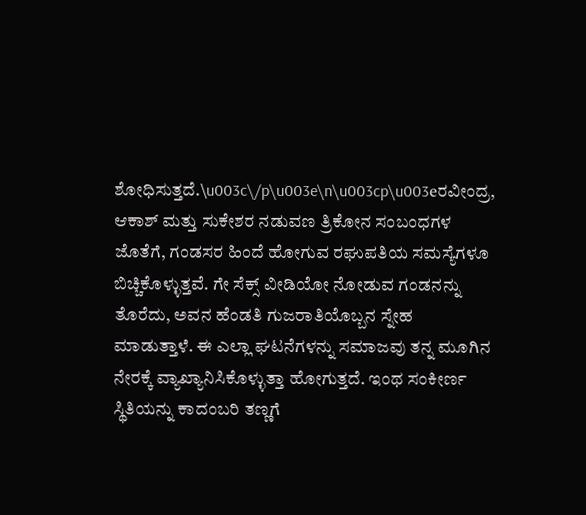ಶೋಧಿಸುತ್ತದೆ.\u003c\/p\u003e\n\u003cp\u003eರವೀಂದ್ರ, ಆಕಾಶ್ ಮತ್ತು ಸುಕೇಶರ ನಡುವಣ ತ್ರಿಕೋನ ಸಂಬಂಧಗಳ ಜೊತೆಗೆ, ಗಂಡಸರ ಹಿಂದೆ ಹೋಗುವ ರಘುಪತಿಯ ಸಮಸ್ಯೆಗಳೂ ಬಿಚ್ಚಿಕೊಳ್ಳುತ್ತವೆ. ಗೇ ಸೆಕ್ಸ್ ವೀಡಿಯೋ ನೋಡುವ ಗಂಡನನ್ನು ತೊರೆದು, ಅವನ ಹೆಂಡತಿ ಗುಜರಾತಿಯೊಬ್ಬನ ಸ್ನೇಹ ಮಾಡುತ್ತಾಳೆ. ಈ ಎಲ್ಲಾ ಘಟನೆಗಳನ್ನು ಸಮಾಜವು ತನ್ನ ಮೂಗಿನ ನೇರಕ್ಕೆ ವ್ಯಾಖ್ಯಾನಿಸಿಕೊಳ್ಳುತ್ತಾ ಹೋಗುತ್ತದೆ. ಇಂಥ ಸಂಕೀರ್ಣ ಸ್ಥಿತಿಯನ್ನು ಕಾದಂಬರಿ ತಣ್ಣಗೆ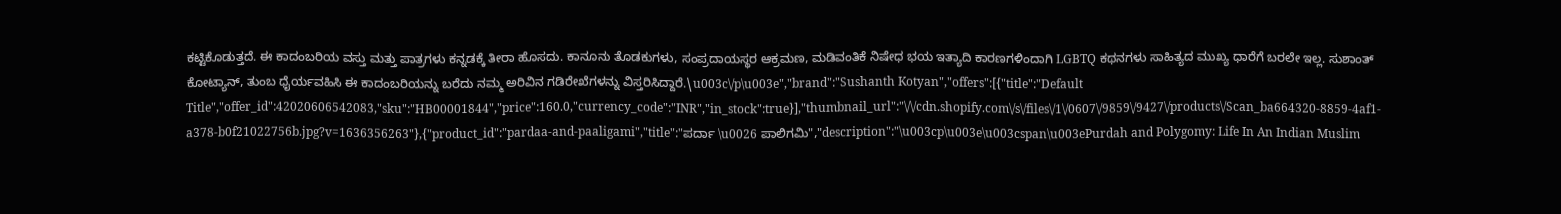ಕಟ್ಟಿಕೊಡುತ್ತದೆ. ಈ ಕಾದಂಬರಿಯ ವಸ್ತು ಮತ್ತು ಪಾತ್ರಗಳು ಕನ್ನಡಕ್ಕೆ ತೀರಾ ಹೊಸದು. ಕಾನೂನು ತೊಡಕುಗಳು, ಸಂಪ್ರದಾಯಸ್ಥರ ಆಕ್ರಮಣ, ಮಡಿವಂತಿಕೆ ನಿಷೇಧ ಭಯ ಇತ್ಯಾದಿ ಕಾರಣಗಳಿಂದಾಗಿ LGBTQ ಕಥನಗಳು ಸಾಹಿತ್ಯದ ಮುಖ್ಯ ಧಾರೆಗೆ ಬರಲೇ ಇಲ್ಲ. ಸುಶಾಂತ್ ಕೋಟ್ಯಾನ್, ತುಂಬ ಧೈರ್ಯವಹಿಸಿ ಈ ಕಾದಂಬರಿಯನ್ನು ಬರೆದು ನಮ್ಮ ಅರಿವಿನ ಗಡಿರೇಖೆಗಳನ್ನು ವಿಸ್ತರಿಸಿದ್ದಾರೆ.\u003c\/p\u003e","brand":"Sushanth Kotyan","offers":[{"title":"Default Title","offer_id":42020606542083,"sku":"HB00001844","price":160.0,"currency_code":"INR","in_stock":true}],"thumbnail_url":"\/\/cdn.shopify.com\/s\/files\/1\/0607\/9859\/9427\/products\/Scan_ba664320-8859-4af1-a378-b0f21022756b.jpg?v=1636356263"},{"product_id":"pardaa-and-paaligami","title":"ಪರ್ದಾ \u0026 ಪಾಲಿಗಮಿ","description":"\u003cp\u003e\u003cspan\u003ePurdah and Polygomy: Life In An Indian Muslim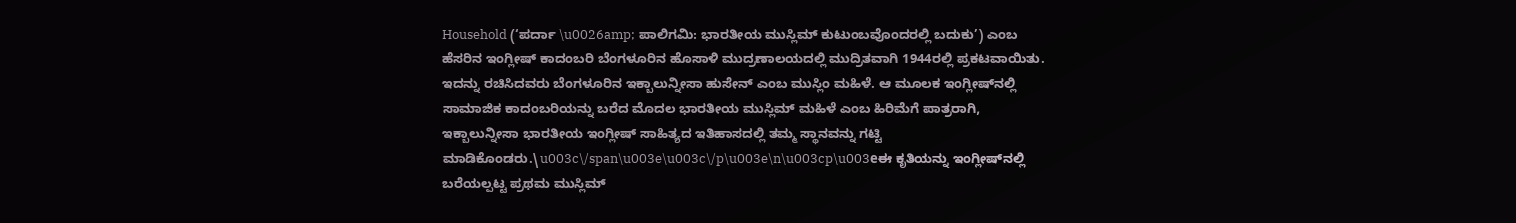Household (‘ಪರ್ದಾ \u0026amp; ಪಾಲಿಗಮಿ: ಭಾರತೀಯ ಮುಸ್ಲಿಮ್ ಕುಟುಂಬವೊಂದರಲ್ಲಿ ಬದುಕು’) ಎಂಬ ಹೆಸರಿನ ಇಂಗ್ಲೀಷ್ ಕಾದಂಬರಿ ಬೆಂಗಳೂರಿನ ಹೊಸಾಳಿ ಮುದ್ರಣಾಲಯದಲ್ಲಿ ಮುದ್ರಿತವಾಗಿ 1944ರಲ್ಲಿ ಪ್ರಕಟವಾಯಿತು. ಇದನ್ನು ರಚಿಸಿದವರು ಬೆಂಗಳೂರಿನ ಇಕ್ಬಾಲುನ್ನೀಸಾ ಹುಸೇನ್ ಎಂಬ ಮುಸ್ಲಿಂ ಮಹಿಳೆ. ಆ ಮೂಲಕ ಇಂಗ್ಲೀಷ್‌ನಲ್ಲಿ ಸಾಮಾಜಿಕ ಕಾದಂಬರಿಯನ್ನು ಬರೆದ ಮೊದಲ ಭಾರತೀಯ ಮುಸ್ಲಿಮ್ ಮಹಿಳೆ ಎಂಬ ಹಿರಿಮೆಗೆ ಪಾತ್ರರಾಗಿ, ಇಕ್ಬಾಲುನ್ನೀಸಾ ಭಾರತೀಯ ಇಂಗ್ಲೀಷ್ ಸಾಹಿತ್ಯದ ಇತಿಹಾಸದಲ್ಲಿ ತಮ್ಮ ಸ್ಥಾನವನ್ನು ಗಟ್ಟಿ ಮಾಡಿಕೊಂಡರು.\u003c\/span\u003e\u003c\/p\u003e\n\u003cp\u003eಈ ಕೃತಿಯನ್ನು ಇಂಗ್ಲೀಷ್‌ನಲ್ಲಿ ಬರೆಯಲ್ಪಟ್ಟ ಪ್ರಥಮ ಮುಸ್ಲಿಮ್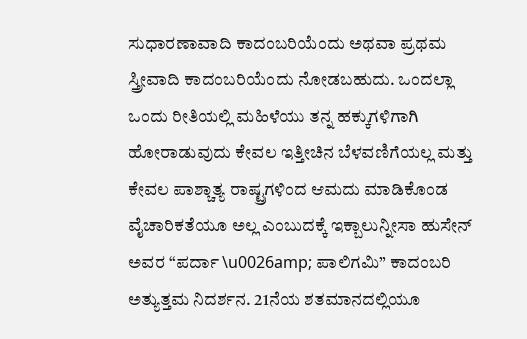ಸುಧಾರಣಾವಾದಿ ಕಾದಂಬರಿಯೆಂದು ಅಥವಾ ಪ್ರಥಮ ಸ್ತ್ರೀವಾದಿ ಕಾದಂಬರಿಯೆಂದು ನೋಡಬಹುದು. ಒಂದಲ್ಲಾ ಒಂದು ರೀತಿಯಲ್ಲಿ ಮಹಿಳೆಯು ತನ್ನ ಹಕ್ಕುಗಳಿಗಾಗಿ ಹೋರಾಡುವುದು ಕೇವಲ ಇತ್ತೀಚಿನ ಬೆಳವಣಿಗೆಯಲ್ಲ ಮತ್ತು ಕೇವಲ ಪಾಶ್ಚಾತ್ಯ ರಾಷ್ಟ್ರಗಳಿಂದ ಆಮದು ಮಾಡಿಕೊಂಡ ವೈಚಾರಿಕತೆಯೂ ಅಲ್ಲ ಎಂಬುದಕ್ಕೆ ಇಕ್ಬಾಲುನ್ನೀಸಾ ಹುಸೇನ್ ಅವರ “ಪರ್ದಾ \u0026amp; ಪಾಲಿಗಮಿ” ಕಾದಂಬರಿ ಅತ್ಯುತ್ತಮ ನಿದರ್ಶನ. 21ನೆಯ ಶತಮಾನದಲ್ಲಿಯೂ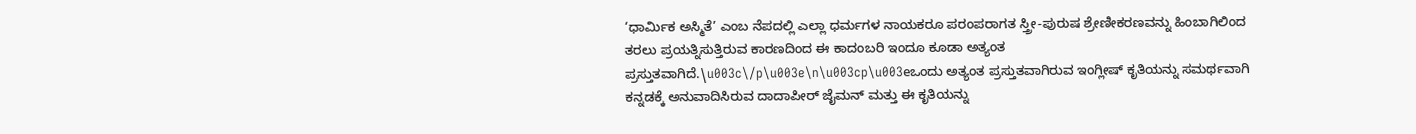‘ಧಾರ್ಮಿಕ ಅಸ್ಮಿತೆ’ ಎಂಬ ನೆಪದಲ್ಲಿ ಎಲ್ಲಾ ಧರ್ಮಗಳ ನಾಯಕರೂ ಪರಂಪರಾಗತ ಸ್ತ್ರೀ-ಪುರುಷ ಶ್ರೇಣೀಕರಣವನ್ನು ಹಿಂಬಾಗಿಲಿಂದ ತರಲು ಪ್ರಯತ್ನಿಸುತ್ತಿರುವ ಕಾರಣದಿಂದ ಈ ಕಾದಂಬರಿ ಇಂದೂ ಕೂಡಾ ಅತ್ಯಂತ ಪ್ರಸ್ತುತವಾಗಿದೆ.\u003c\/p\u003e\n\u003cp\u003eಒಂದು ಅತ್ಯಂತ ಪ್ರಸ್ತುತವಾಗಿರುವ ಇಂಗ್ಲೀಷ್ ಕೃತಿಯನ್ನು ಸಮರ್ಥವಾಗಿ ಕನ್ನಡಕ್ಕೆ ಅನುವಾದಿಸಿರುವ ದಾದಾಪೀರ್ ಜೈಮನ್ ಮತ್ತು ಈ ಕೃತಿಯನ್ನು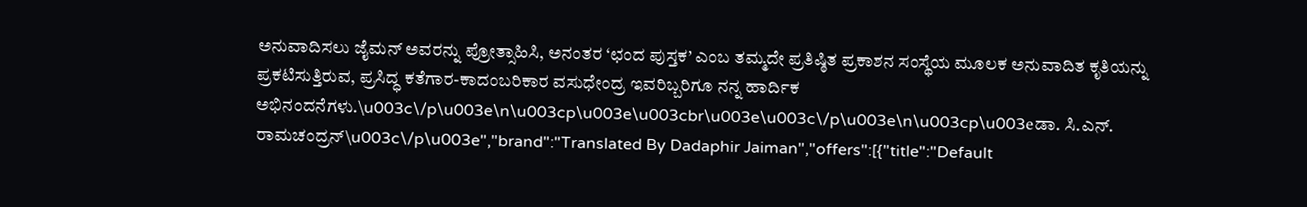ಅನುವಾದಿಸಲು ಜೈಮನ್ ಅವರನ್ನು ಪ್ರೋತ್ಸಾಹಿಸಿ, ಅನಂತರ ‘ಛಂದ ಪುಸ್ತಕ’ ಎಂಬ ತಮ್ಮದೇ ಪ್ರತಿಷ್ಠಿತ ಪ್ರಕಾಶನ ಸಂಸ್ಥೆಯ ಮೂಲಕ ಅನುವಾದಿತ ಕೃತಿಯನ್ನು ಪ್ರಕಟಿಸುತ್ತಿರುವ, ಪ್ರಸಿದ್ಧ ಕತೆಗಾರ-ಕಾದಂಬರಿಕಾರ ವಸುಧೇಂದ್ರ ಇವರಿಬ್ಬರಿಗೂ ನನ್ನ ಹಾರ್ದಿಕ ಅಭಿನಂದನೆಗಳು.\u003c\/p\u003e\n\u003cp\u003e\u003cbr\u003e\u003c\/p\u003e\n\u003cp\u003eಡಾ. ಸಿ.ಎನ್. ರಾಮಚಂದ್ರನ್\u003c\/p\u003e","brand":"Translated By Dadaphir Jaiman","offers":[{"title":"Default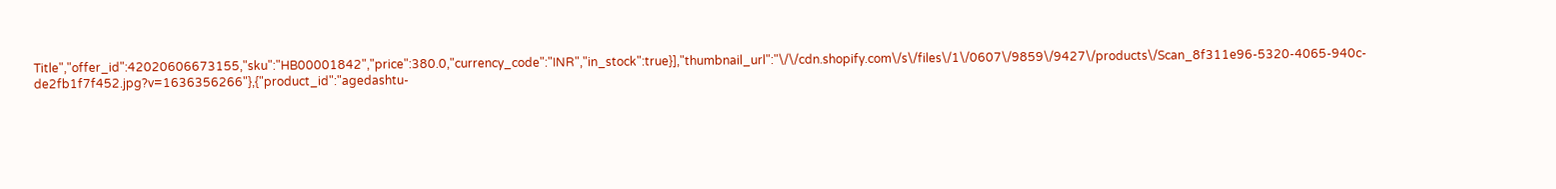Title","offer_id":42020606673155,"sku":"HB00001842","price":380.0,"currency_code":"INR","in_stock":true}],"thumbnail_url":"\/\/cdn.shopify.com\/s\/files\/1\/0607\/9859\/9427\/products\/Scan_8f311e96-5320-4065-940c-de2fb1f7f452.jpg?v=1636356266"},{"product_id":"agedashtu-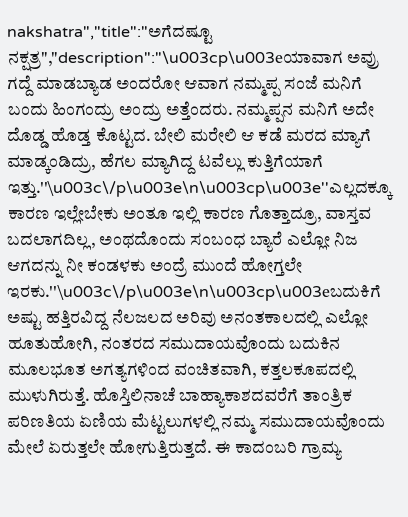nakshatra","title":"ಅಗೆದಷ್ಟೂ ನಕ್ಷತ್ರ","description":"\u003cp\u003eಯಾವಾಗ ಅವ್ರು ಗದ್ದೆ ಮಾಡಬ್ಯಾಡ ಅಂದರೋ ಆವಾಗ ನಮ್ಮಪ್ಪ ಸಂಜೆ ಮನಿಗೆ ಬಂದು ಹಿಂಗಂದ್ರು ಅಂದ್ರು ಅತ್ತೆಂದರು. ನಮ್ಮಪ್ಪನ ಮನಿಗೆ ಅದೇ ದೊಡ್ಡ ಹೊಡ್ತ ಕೊಟ್ಟದ. ಬೇಲಿ ಮರೇಲಿ ಆ ಕಡೆ ಮರದ ಮ್ಯಾಗೆ ಮಾಡ್ಕಂಡಿದ್ರು, ಹೆಗಲ ಮ್ಯಾಗಿದ್ದ ಟವೆಲ್ಲು ಕುತ್ತಿಗೆಯಾಗೆ ಇತ್ತು.''\u003c\/p\u003e\n\u003cp\u003e''ಎಲ್ಲದಕ್ಕೂ ಕಾರಣ ಇಲ್ಲೇಬೇಕು ಅಂತೂ ಇಲ್ಲಿ ಕಾರಣ ಗೊತ್ತಾದ್ರೂ, ವಾಸ್ತವ ಬದಲಾಗದಿಲ್ಲ, ಅಂಥದೊಂದು ಸಂಬಂಧ ಬ್ಯಾರೆ ಎಲ್ಲೋ ನಿಜ ಆಗದನ್ನು ನೀ ಕಂಡಳಕು ಅಂದ್ರೆ ಮುಂದೆ ಹೋಗ್ತಲೇ ಇರಕು.''\u003c\/p\u003e\n\u003cp\u003eಬದುಕಿಗೆ ಅಷ್ಟು ಹತ್ತಿರವಿದ್ದ ನೆಲಜಲದ ಅರಿವು ಅನಂತಕಾಲದಲ್ಲಿ ಎಲ್ಲೋ ಹೂತುಹೋಗಿ, ನಂತರದ ಸಮುದಾಯವೊಂದು ಬದುಕಿನ ಮೂಲಭೂತ ಅಗತ್ಯಗಳಿಂದ ವಂಚಿತವಾಗಿ, ಕತ್ತಲಕೂಪದಲ್ಲಿ ಮುಳುಗಿರುತ್ತೆ. ಹೊಸ್ತಿಲಿನಾಚೆ ಬಾಹ್ಯಾಕಾಶದವರೆಗೆ ತಾಂತ್ರಿಕ ಪರಿಣತಿಯ ಏಣಿಯ ಮೆಟ್ಟಲುಗಳಲ್ಲಿ ನಮ್ಮ ಸಮುದಾಯವೊಂದು ಮೇಲೆ ಏರುತ್ತಲೇ ಹೋಗುತ್ತಿರುತ್ತದೆ. ಈ ಕಾದಂಬರಿ ಗ್ರಾಮ್ಯ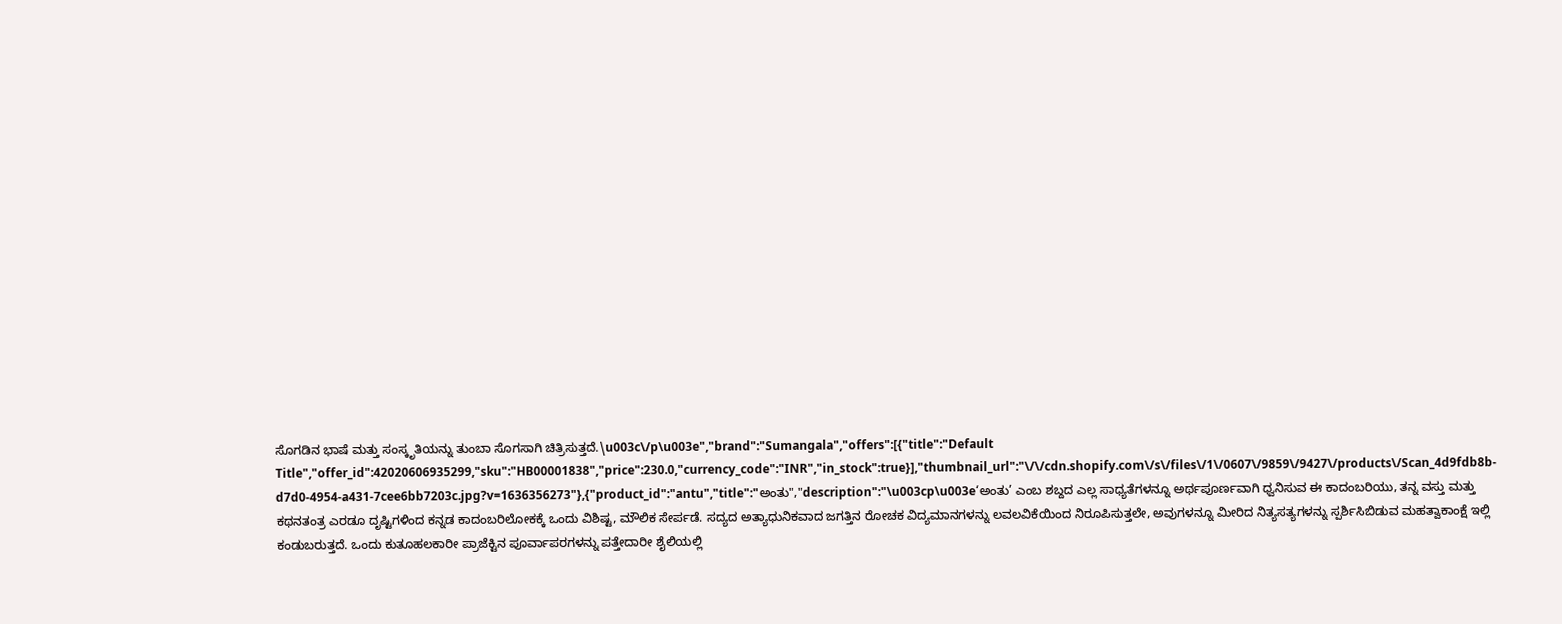ಸೊಗಡಿನ ಭಾಷೆ ಮತ್ತು ಸಂಸ್ಕೃತಿಯನ್ನು ತುಂಬಾ ಸೊಗಸಾಗಿ ಚಿತ್ರಿಸುತ್ತದೆ.\u003c\/p\u003e","brand":"Sumangala","offers":[{"title":"Default Title","offer_id":42020606935299,"sku":"HB00001838","price":230.0,"currency_code":"INR","in_stock":true}],"thumbnail_url":"\/\/cdn.shopify.com\/s\/files\/1\/0607\/9859\/9427\/products\/Scan_4d9fdb8b-d7d0-4954-a431-7cee6bb7203c.jpg?v=1636356273"},{"product_id":"antu","title":"ಅಂತು","description":"\u003cp\u003e‘ಅಂತು’ ಎಂಬ ಶಬ್ದದ ಎಲ್ಲ ಸಾಧ್ಯತೆಗಳನ್ನೂ ಅರ್ಥಪೂರ್ಣವಾಗಿ ಧ್ವನಿಸುವ ಈ ಕಾದಂಬರಿಯು, ತನ್ನ ವಸ್ತು ಮತ್ತು ಕಥನತಂತ್ರ ಎರಡೂ ದೃಷ್ಟಿಗಳಿಂದ ಕನ್ನಡ ಕಾದಂಬರಿಲೋಕಕ್ಕೆ ಒಂದು ವಿಶಿಷ್ಟ, ಮೌಲಿಕ ಸೇರ್ಪಡೆ. ಸದ್ಯದ ಅತ್ಯಾಧುನಿಕವಾದ ಜಗತ್ತಿನ ರೋಚಕ ವಿದ್ಯಮಾನಗಳನ್ನು ಲವಲವಿಕೆಯಿಂದ ನಿರೂಪಿಸುತ್ತಲೇ, ಅವುಗಳನ್ನೂ ಮೀರಿದ ನಿತ್ಯಸತ್ಯಗಳನ್ನು ಸ್ಪರ್ಶಿಸಿಬಿಡುವ ಮಹತ್ವಾಕಾಂಕ್ಷೆ ಇಲ್ಲಿ ಕಂಡುಬರುತ್ತದೆ. ಒಂದು ಕುತೂಹಲಕಾರೀ ಪ್ರಾಜೆಕ್ಟಿನ ಪೂರ್ವಾಪರಗಳನ್ನು ಪತ್ತೇದಾರೀ ಶೈಲಿಯಲ್ಲಿ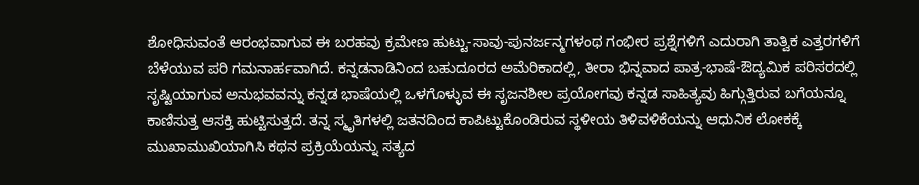ಶೋಧಿಸುವಂತೆ ಆರಂಭವಾಗುವ ಈ ಬರಹವು ಕ್ರಮೇಣ ಹುಟ್ಟು-ಸಾವು-ಪುನರ್ಜನ್ಮಗಳಂಥ ಗಂಭೀರ ಪ್ರಶ್ನೆಗಳಿಗೆ ಎದುರಾಗಿ ತಾತ್ವಿಕ ಎತ್ತರಗಳಿಗೆ ಬೆಳೆಯುವ ಪರಿ ಗಮನಾರ್ಹವಾಗಿದೆ. ಕನ್ನಡನಾಡಿನಿಂದ ಬಹುದೂರದ ಅಮೆರಿಕಾದಲ್ಲಿ, ತೀರಾ ಭಿನ್ನವಾದ ಪಾತ್ರ-ಭಾಷೆ-ಔದ್ಯಮಿಕ ಪರಿಸರದಲ್ಲಿ ಸೃಷ್ಟಿಯಾಗುವ ಅನುಭವವನ್ನು ಕನ್ನಡ ಭಾಷೆಯಲ್ಲಿ ಒಳಗೊಳ್ಳುವ ಈ ಸೃಜನಶೀಲ ಪ್ರಯೋಗವು ಕನ್ನಡ ಸಾಹಿತ್ಯವು ಹಿಗ್ಗುತ್ತಿರುವ ಬಗೆಯನ್ನೂ ಕಾಣಿಸುತ್ತ ಆಸಕ್ತಿ ಹುಟ್ಟಿಸುತ್ತದೆ. ತನ್ನ ಸ್ಮೃತಿಗಳಲ್ಲಿ ಜತನದಿಂದ ಕಾಪಿಟ್ಟುಕೊಂಡಿರುವ ಸ್ಥಳೀಯ ತಿಳಿವಳಿಕೆಯನ್ನು ಆಧುನಿಕ ಲೋಕಕ್ಕೆ ಮುಖಾಮುಖಿಯಾಗಿಸಿ ಕಥನ ಪ್ರಕ್ರಿಯೆಯನ್ನು ಸತ್ಯದ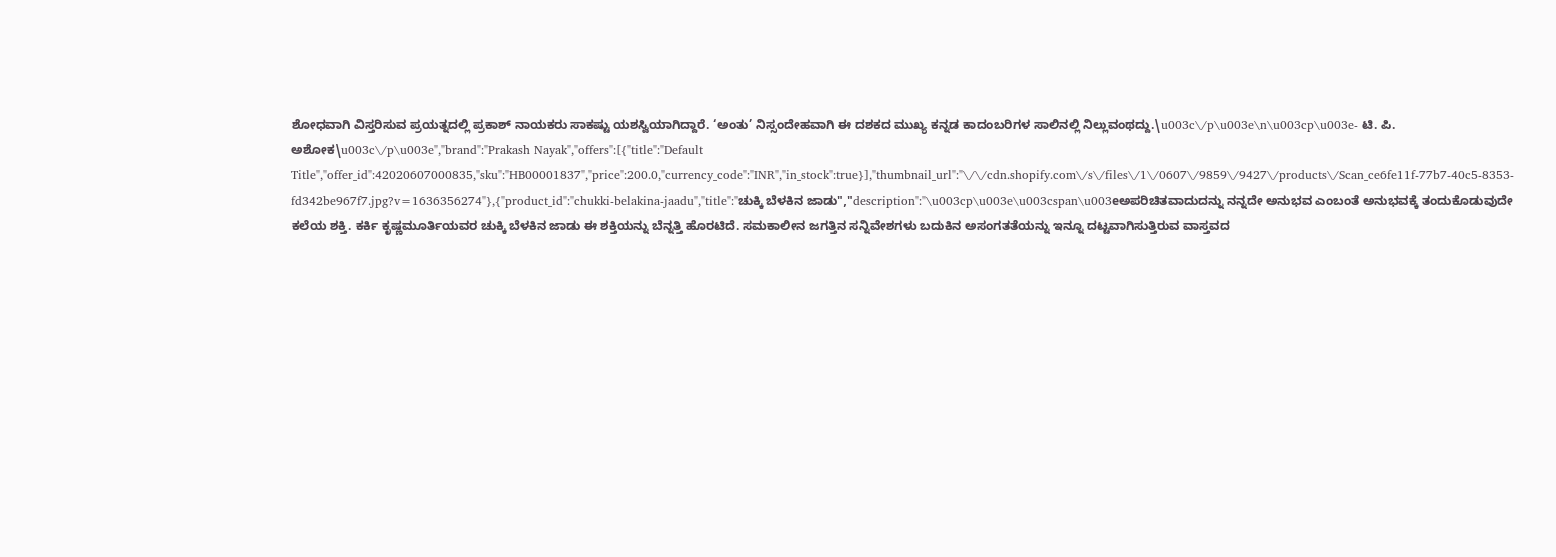ಶೋಧವಾಗಿ ವಿಸ್ತರಿಸುವ ಪ್ರಯತ್ನದಲ್ಲಿ ಪ್ರಕಾಶ್ ನಾಯಕರು ಸಾಕಷ್ಟು ಯಶಸ್ವಿಯಾಗಿದ್ದಾರೆ. ‘ಅಂತು’ ನಿಸ್ಸಂದೇಹವಾಗಿ ಈ ದಶಕದ ಮುಖ್ಯ ಕನ್ನಡ ಕಾದಂಬರಿಗಳ ಸಾಲಿನಲ್ಲಿ ನಿಲ್ಲುವಂಥದ್ದು.\u003c\/p\u003e\n\u003cp\u003e- ಟಿ. ಪಿ. ಅಶೋಕ\u003c\/p\u003e","brand":"Prakash Nayak","offers":[{"title":"Default Title","offer_id":42020607000835,"sku":"HB00001837","price":200.0,"currency_code":"INR","in_stock":true}],"thumbnail_url":"\/\/cdn.shopify.com\/s\/files\/1\/0607\/9859\/9427\/products\/Scan_ce6fe11f-77b7-40c5-8353-fd342be967f7.jpg?v=1636356274"},{"product_id":"chukki-belakina-jaadu","title":"ಚುಕ್ಕಿ ಬೆಳಕಿನ ಜಾಡು","description":"\u003cp\u003e\u003cspan\u003eಅಪರಿಚಿತವಾದುದನ್ನು ನನ್ನದೇ ಅನುಭವ ಎಂಬಂತೆ ಅನುಭವಕ್ಕೆ ತಂದುಕೊಡುವುದೇ ಕಲೆಯ ಶಕ್ತಿ. ಕರ್ಕಿ ಕೃಷ್ಣಮೂರ್ತಿಯವರ ಚುಕ್ಕಿ ಬೆಳಕಿನ ಜಾಡು ಈ ಶಕ್ತಿಯನ್ನು ಬೆನ್ನತ್ತಿ ಹೊರಟಿದೆ. ಸಮಕಾಲೀನ ಜಗತ್ತಿನ ಸನ್ನಿವೇಶಗಳು ಬದುಕಿನ ಅಸಂಗತತೆಯನ್ನು ಇನ್ನೂ ದಟ್ಟವಾಗಿಸುತ್ತಿರುವ ವಾಸ್ತವದ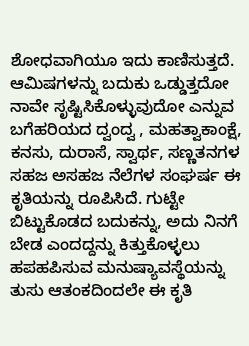ಶೋಧವಾಗಿಯೂ ಇದು ಕಾಣಿಸುತ್ತದೆ. ಆಮಿಷಗಳನ್ನು ಬದುಕು ಒಡ್ಡುತ್ತದೋ ನಾವೇ ಸೃಷ್ಟಿಸಿಕೊಳ್ಳುವುದೋ ಎನ್ನುವ ಬಗೆಹರಿಯದ ದ್ವಂದ್ವ , ಮಹತ್ವಾಕಾಂಕ್ಷೆ, ಕನಸು, ದುರಾಸೆ, ಸ್ವಾರ್ಥ, ಸಣ್ಣತನಗಳ ಸಹಜ ಅಸಹಜ ನೆಲೆಗಳ ಸಂಘರ್ಷ ಈ ಕೃತಿಯನ್ನು ರೂಪಿಸಿದೆ. ಗುಟ್ಟೇ ಬಿಟ್ಟುಕೊಡದ ಬದುಕನ್ನು, ಅದು ನಿನಗೆ ಬೇಡ ಎಂದದ್ದನ್ನು ಕಿತ್ತುಕೊಳ್ಳಲು ಹಪಹಪಿಸುವ ಮನುಷ್ಯಾವಸ್ಥೆಯನ್ನು ತುಸು ಆತಂಕದಿಂದಲೇ ಈ ಕೃತಿ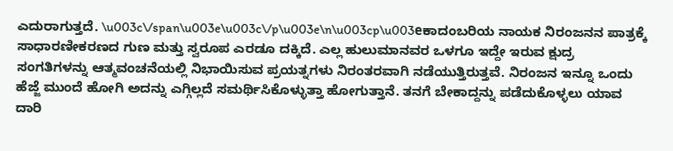ಎದುರಾಗುತ್ತದೆ. \u003c\/span\u003e\u003c\/p\u003e\n\u003cp\u003eಕಾದಂಬರಿಯ ನಾಯಕ ನಿರಂಜನನ ಪಾತ್ರಕ್ಕೆ ಸಾಧಾರಣೀಕರಣದ ಗುಣ ಮತ್ತು ಸ್ವರೂಪ ಎರಡೂ ದಕ್ಕಿದೆ. ಎಲ್ಲ ಹುಲುಮಾನವರ ಒಳಗೂ ಇದ್ದೇ ಇರುವ ಕ್ಷುದ್ರ ಸಂಗತಿಗಳನ್ನು ಆತ್ಮವಂಚನೆಯಲ್ಲಿ ನಿಭಾಯಿಸುವ ಪ್ರಯತ್ನಗಳು ನಿರಂತರವಾಗಿ ನಡೆಯುತ್ತಿರುತ್ತವೆ. ನಿರಂಜನ ಇನ್ನೂ ಒಂದು ಹೆಜ್ಜೆ ಮುಂದೆ ಹೋಗಿ ಅದನ್ನು ಎಗ್ಗಿಲ್ಲದೆ ಸಮರ್ಥಿಸಿಕೊಳ್ಳುತ್ತಾ ಹೋಗುತ್ತಾನೆ. ತನಗೆ ಬೇಕಾದ್ದನ್ನು ಪಡೆದುಕೊಳ್ಳಲು ಯಾವ ದಾರಿ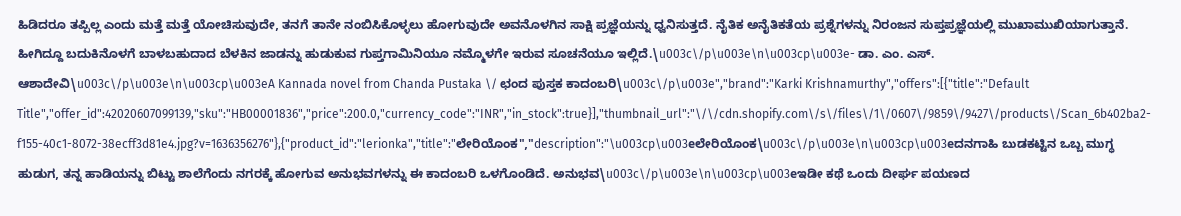ಹಿಡಿದರೂ ತಪ್ಪಿಲ್ಲ ಎಂದು ಮತ್ತೆ ಮತ್ತೆ ಯೋಚಿಸುವುದೇ, ತನಗೆ ತಾನೇ ನಂಬಿಸಿಕೊಳ್ಳಲು ಹೋಗುವುದೇ ಅವನೊಳಗಿನ ಸಾಕ್ಷಿ ಪ್ರಜ್ಞೆಯನ್ನು ಧ್ವನಿಸುತ್ತದೆ. ನೈತಿಕ ಅನೈತಿಕತೆಯ ಪ್ರಶ್ನೆಗಳನ್ನು ನಿರಂಜನ ಸುಪ್ತಪ್ರಜ್ಞೆಯಲ್ಲಿ ಮುಖಾಮುಖಿಯಾಗುತ್ತಾನೆ. ಹೀಗಿದ್ದೂ ಬದುಕಿನೊಳಗೆ ಬಾಳಬಹುದಾದ ಬೆಳಕಿನ ಜಾಡನ್ನು ಹುಡುಕುವ ಗುಪ್ತಗಾಮಿನಿಯೂ ನಮ್ಮೊಳಗೇ ಇರುವ ಸೂಚನೆಯೂ ಇಲ್ಲಿದೆ.\u003c\/p\u003e\n\u003cp\u003e- ಡಾ. ಎಂ. ಎಸ್. ಆಶಾದೇವಿ\u003c\/p\u003e\n\u003cp\u003eA Kannada novel from Chanda Pustaka \/ ಛಂದ ಪುಸ್ತಕ ಕಾದಂಬರಿ\u003c\/p\u003e","brand":"Karki Krishnamurthy","offers":[{"title":"Default Title","offer_id":42020607099139,"sku":"HB00001836","price":200.0,"currency_code":"INR","in_stock":true}],"thumbnail_url":"\/\/cdn.shopify.com\/s\/files\/1\/0607\/9859\/9427\/products\/Scan_6b402ba2-f155-40c1-8072-38ecff3d81e4.jpg?v=1636356276"},{"product_id":"lerionka","title":"ಲೇರಿಯೊಂಕ","description":"\u003cp\u003eಲೇರಿಯೊಂಕ\u003c\/p\u003e\n\u003cp\u003eದನಗಾಹಿ ಬುಡಕಟ್ಟಿನ ಒಬ್ಬ ಮುಗ್ಧ ಹುಡುಗ, ತನ್ನ ಹಾಡಿಯನ್ನು ಬಿಟ್ಟು ಶಾಲೆಗೆಂದು ನಗರಕ್ಕೆ ಹೋಗುವ ಅನುಭವಗಳನ್ನು ಈ ಕಾದಂಬರಿ ಒಳಗೊಂಡಿದೆ. ಅನುಭವ\u003c\/p\u003e\n\u003cp\u003eಇಡೀ ಕಥೆ ಒಂದು ದೀರ್ಘ ಪಯಣದ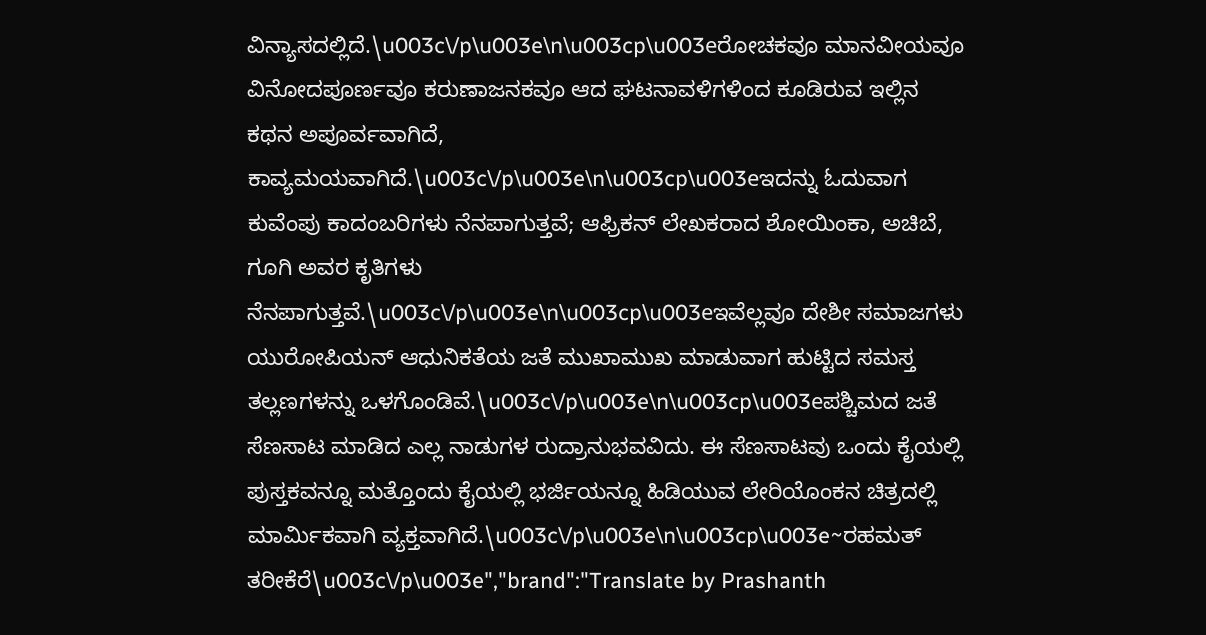ವಿನ್ಯಾಸದಲ್ಲಿದೆ.\u003c\/p\u003e\n\u003cp\u003eರೋಚಕವೂ ಮಾನವೀಯವೂ ವಿನೋದಪೂರ್ಣವೂ ಕರುಣಾಜನಕವೂ ಆದ ಘಟನಾವಳಿಗಳಿಂದ ಕೂಡಿರುವ ಇಲ್ಲಿನ ಕಥನ ಅಪೂರ್ವವಾಗಿದೆ, ಕಾವ್ಯಮಯವಾಗಿದೆ.\u003c\/p\u003e\n\u003cp\u003eಇದನ್ನು ಓದುವಾಗ ಕುವೆಂಪು ಕಾದಂಬರಿಗಳು ನೆನಪಾಗುತ್ತವೆ; ಆಫ್ರಿಕನ್ ಲೇಖಕರಾದ ಶೋಯಿಂಕಾ, ಅಚಿಬೆ, ಗೂಗಿ ಅವರ ಕೃತಿಗಳು ನೆನಪಾಗುತ್ತವೆ.\u003c\/p\u003e\n\u003cp\u003eಇವೆಲ್ಲವೂ ದೇಶೀ ಸಮಾಜಗಳು ಯುರೋಪಿಯನ್ ಆಧುನಿಕತೆಯ ಜತೆ ಮುಖಾಮುಖ ಮಾಡುವಾಗ ಹುಟ್ಟಿದ ಸಮಸ್ತ ತಲ್ಲಣಗಳನ್ನು ಒಳಗೊಂಡಿವೆ.\u003c\/p\u003e\n\u003cp\u003eಪಶ್ಚಿಮದ ಜತೆ ಸೆಣಸಾಟ ಮಾಡಿದ ಎಲ್ಲ ನಾಡುಗಳ ರುದ್ರಾನುಭವವಿದು. ಈ ಸೆಣಸಾಟವು ಒಂದು ಕೈಯಲ್ಲಿ ಪುಸ್ತಕವನ್ನೂ ಮತ್ತೊಂದು ಕೈಯಲ್ಲಿ ಭರ್ಜಿಯನ್ನೂ ಹಿಡಿಯುವ ಲೇರಿಯೊಂಕನ ಚಿತ್ರದಲ್ಲಿ ಮಾರ್ಮಿಕವಾಗಿ ವ್ಯಕ್ತವಾಗಿದೆ.\u003c\/p\u003e\n\u003cp\u003e~ರಹಮತ್ ತರೀಕೆರೆ\u003c\/p\u003e","brand":"Translate by Prashanth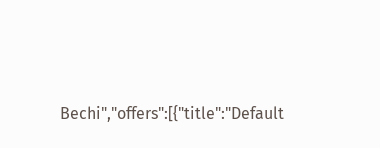Bechi","offers":[{"title":"Default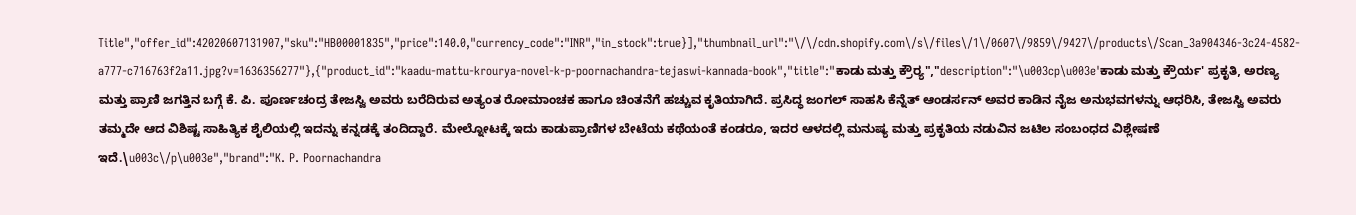Title","offer_id":42020607131907,"sku":"HB00001835","price":140.0,"currency_code":"INR","in_stock":true}],"thumbnail_url":"\/\/cdn.shopify.com\/s\/files\/1\/0607\/9859\/9427\/products\/Scan_3a904346-3c24-4582-a777-c716763f2a11.jpg?v=1636356277"},{"product_id":"kaadu-mattu-krourya-novel-k-p-poornachandra-tejaswi-kannada-book","title":"ಕಾಡು ಮತ್ತು ಕ್ರೌರ‍್ಯ","description":"\u003cp\u003e'ಕಾಡು ಮತ್ತು ಕ್ರೌರ್ಯ' ಪ್ರಕೃತಿ, ಅರಣ್ಯ ಮತ್ತು ಪ್ರಾಣಿ ಜಗತ್ತಿನ ಬಗ್ಗೆ ಕೆ. ಪಿ. ಪೂರ್ಣಚಂದ್ರ ತೇಜಸ್ವಿ ಅವರು ಬರೆದಿರುವ ಅತ್ಯಂತ ರೋಮಾಂಚಕ ಹಾಗೂ ಚಿಂತನೆಗೆ ಹಚ್ಚುವ ಕೃತಿಯಾಗಿದೆ. ಪ್ರಸಿದ್ಧ ಜಂಗಲ್ ಸಾಹಸಿ ಕೆನ್ನೆತ್ ಆಂಡರ್ಸನ್ ಅವರ ಕಾಡಿನ ನೈಜ ಅನುಭವಗಳನ್ನು ಆಧರಿಸಿ, ತೇಜಸ್ವಿ ಅವರು ತಮ್ಮದೇ ಆದ ವಿಶಿಷ್ಟ ಸಾಹಿತ್ಯಿಕ ಶೈಲಿಯಲ್ಲಿ ಇದನ್ನು ಕನ್ನಡಕ್ಕೆ ತಂದಿದ್ದಾರೆ. ಮೇಲ್ನೋಟಕ್ಕೆ ಇದು ಕಾಡುಪ್ರಾಣಿಗಳ ಬೇಟೆಯ ಕಥೆಯಂತೆ ಕಂಡರೂ, ಇದರ ಆಳದಲ್ಲಿ ಮನುಷ್ಯ ಮತ್ತು ಪ್ರಕೃತಿಯ ನಡುವಿನ ಜಟಿಲ ಸಂಬಂಧದ ವಿಶ್ಲೇಷಣೆ ಇದೆ.\u003c\/p\u003e","brand":"K. P. Poornachandra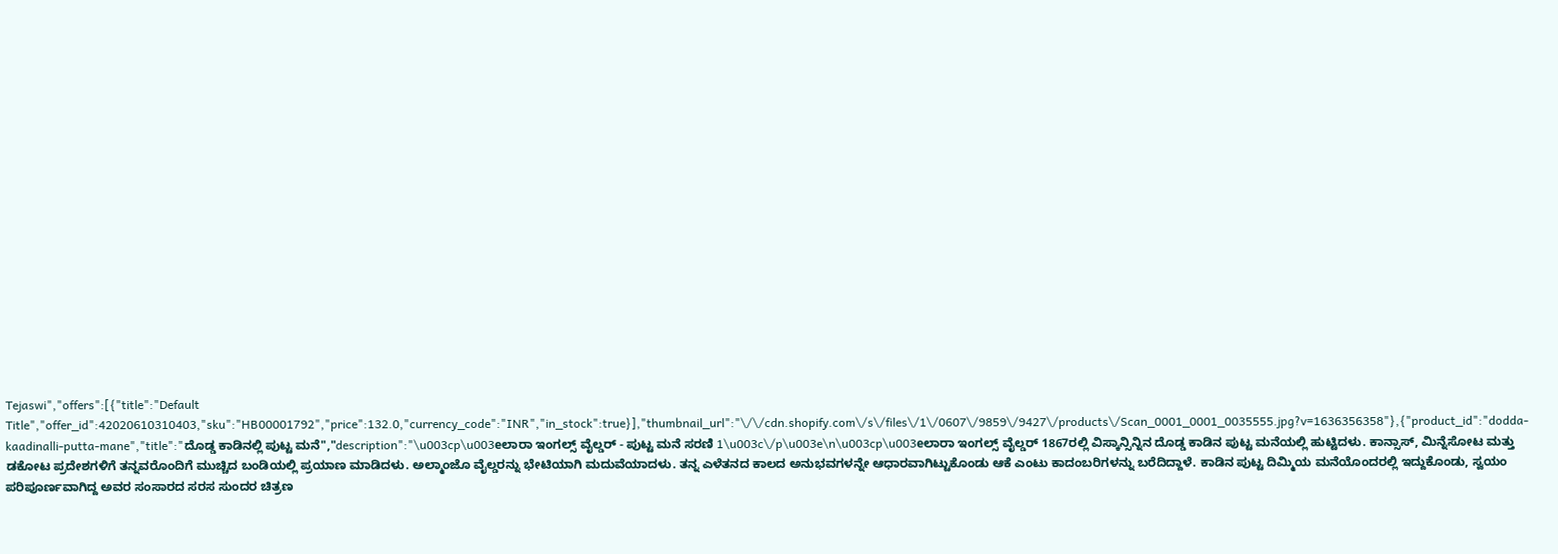Tejaswi","offers":[{"title":"Default Title","offer_id":42020610310403,"sku":"HB00001792","price":132.0,"currency_code":"INR","in_stock":true}],"thumbnail_url":"\/\/cdn.shopify.com\/s\/files\/1\/0607\/9859\/9427\/products\/Scan_0001_0001_0035555.jpg?v=1636356358"},{"product_id":"dodda-kaadinalli-putta-mane","title":"ದೊಡ್ಡ ಕಾಡಿನಲ್ಲಿ ಪುಟ್ಟ ಮನೆ","description":"\u003cp\u003eಲಾರಾ ಇಂಗಲ್ಸ್ ವೈಲ್ಡರ್ - ಪುಟ್ಟ ಮನೆ ಸರಣಿ 1\u003c\/p\u003e\n\u003cp\u003eಲಾರಾ ಇಂಗಲ್ಸ್ ವೈಲ್ಡರ್ 1867ರಲ್ಲಿ ವಿಸ್ಕಾನ್ಸಿನ್ನಿನ ದೊಡ್ಡ ಕಾಡಿನ ಪುಟ್ಟ ಮನೆಯಲ್ಲಿ ಹುಟ್ಟಿದಳು. ಕಾನ್ಸಾಸ್, ಮಿನ್ನೆಸೋಟ ಮತ್ತು ಡಕೋಟ ಪ್ರದೇಶಗಳಿಗೆ ತನ್ನವರೊಂದಿಗೆ ಮುಚ್ಚಿದ ಬಂಡಿಯಲ್ಲಿ ಪ್ರಯಾಣ ಮಾಡಿದಳು. ಅಲ್ಮಾಂಜೊ ವೈಲ್ಡರನ್ನು ಭೇಟಿಯಾಗಿ ಮದುವೆಯಾದಳು. ತನ್ನ ಎಳೆತನದ ಕಾಲದ ಅನುಭವಗಳನ್ನೇ ಆಧಾರವಾಗಿಟ್ಟುಕೊಂಡು ಆಕೆ ಎಂಟು ಕಾದಂಬರಿಗಳನ್ನು ಬರೆದಿದ್ದಾಳೆ. ಕಾಡಿನ ಪುಟ್ಟ ದಿಮ್ಮಿಯ ಮನೆಯೊಂದರಲ್ಲಿ ಇದ್ದುಕೊಂಡು, ಸ್ವಯಂ ಪರಿಪೂರ್ಣವಾಗಿದ್ದ ಅವರ ಸಂಸಾರದ ಸರಸ ಸುಂದರ ಚಿತ್ರಣ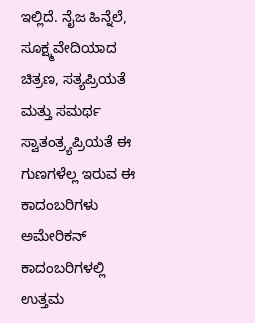ಇಲ್ಲಿದೆ. ನೈಜ ಹಿನ್ನೆಲೆ, ಸೂಕ್ಷ್ಮವೇದಿಯಾದ ಚಿತ್ರಣ, ಸತ್ಯಪ್ರಿಯತೆ ಮತ್ತು ಸಮರ್ಥ ಸ್ವಾತಂತ್ರ್ಯಪ್ರಿಯತೆ ಈ ಗುಣಗಳೆಲ್ಲ ಇರುವ ಈ ಕಾದಂಬರಿಗಳು ಅಮೇರಿಕನ್ ಕಾದಂಬರಿಗಳಲ್ಲಿ ಉತ್ತಮ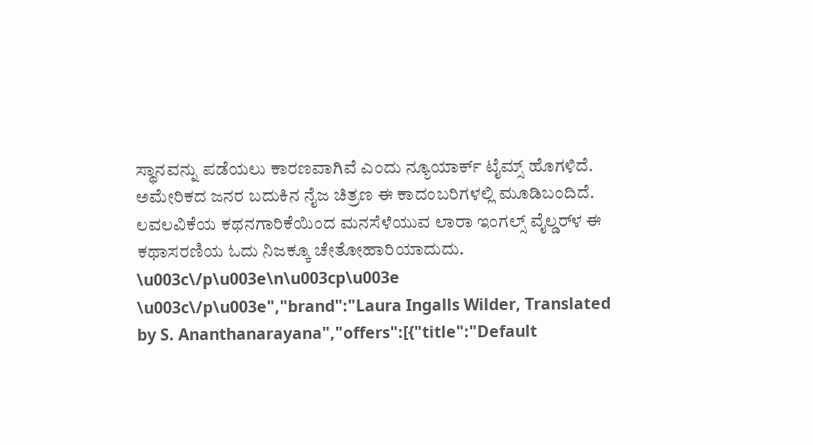ಸ್ಥಾನವನ್ನು ಪಡೆಯಲು ಕಾರಣವಾಗಿವೆ ಎಂದು ನ್ಯೂಯಾರ್ಕ್ ಟೈಮ್ಸ್ ಹೊಗಳಿದೆ. ಅಮೇರಿಕದ ಜನರ ಬದುಕಿನ ನೈಜ ಚಿತ್ರಣ ಈ ಕಾದಂಬರಿಗಳಲ್ಲಿ ಮೂಡಿಬಂದಿದೆ. ಲವಲವಿಕೆಯ ಕಥನಗಾರಿಕೆಯಿಂದ ಮನಸೆಳೆಯುವ ಲಾರಾ ಇಂಗಲ್ಸ್ ವೈಲ್ಡರ್‌ಳ ಈ ಕಥಾಸರಣಿಯ ಓದು ನಿಜಕ್ಕೂ ಚೇತೋಹಾರಿಯಾದುದು.        \u003c\/p\u003e\n\u003cp\u003e \u003c\/p\u003e","brand":"Laura Ingalls Wilder, Translated by S. Ananthanarayana","offers":[{"title":"Default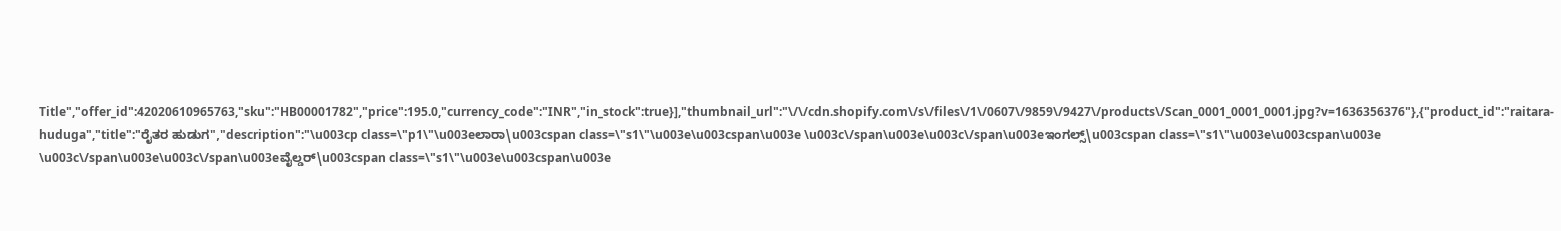Title","offer_id":42020610965763,"sku":"HB00001782","price":195.0,"currency_code":"INR","in_stock":true}],"thumbnail_url":"\/\/cdn.shopify.com\/s\/files\/1\/0607\/9859\/9427\/products\/Scan_0001_0001_0001.jpg?v=1636356376"},{"product_id":"raitara-huduga","title":"ರೈತರ ಹುಡುಗ","description":"\u003cp class=\"p1\"\u003eಲಾರಾ\u003cspan class=\"s1\"\u003e\u003cspan\u003e \u003c\/span\u003e\u003c\/span\u003eಇಂಗಲ್ಸ್\u003cspan class=\"s1\"\u003e\u003cspan\u003e \u003c\/span\u003e\u003c\/span\u003eವೈಲ್ಡರ್\u003cspan class=\"s1\"\u003e\u003cspan\u003e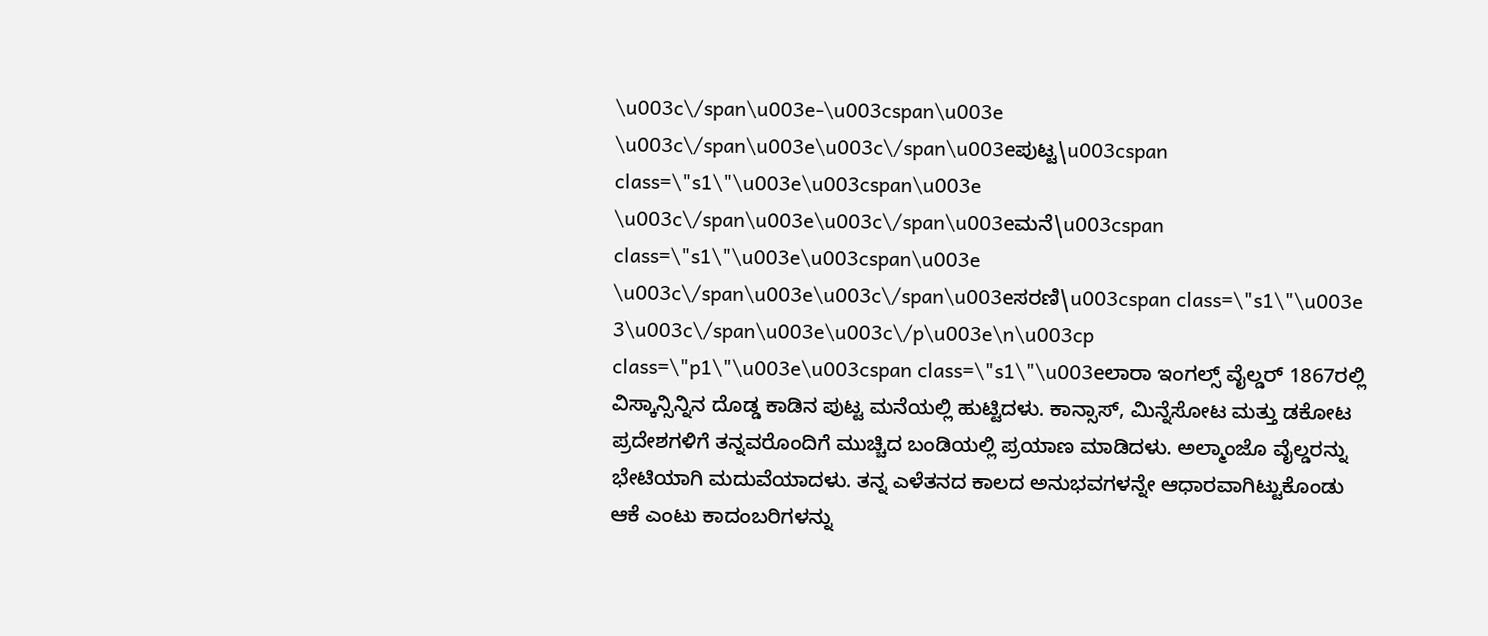\u003c\/span\u003e-\u003cspan\u003e \u003c\/span\u003e\u003c\/span\u003eಪುಟ್ಟ\u003cspan class=\"s1\"\u003e\u003cspan\u003e \u003c\/span\u003e\u003c\/span\u003eಮನೆ\u003cspan class=\"s1\"\u003e\u003cspan\u003e \u003c\/span\u003e\u003c\/span\u003eಸರಣಿ\u003cspan class=\"s1\"\u003e 3\u003c\/span\u003e\u003c\/p\u003e\n\u003cp class=\"p1\"\u003e\u003cspan class=\"s1\"\u003eಲಾರಾ ಇಂಗಲ್ಸ್ ವೈಲ್ಡರ್ 1867ರಲ್ಲಿ ವಿಸ್ಕಾನ್ಸಿನ್ನಿನ ದೊಡ್ಡ ಕಾಡಿನ ಪುಟ್ಟ ಮನೆಯಲ್ಲಿ ಹುಟ್ಟಿದಳು. ಕಾನ್ಸಾಸ್, ಮಿನ್ನೆಸೋಟ ಮತ್ತು ಡಕೋಟ ಪ್ರದೇಶಗಳಿಗೆ ತನ್ನವರೊಂದಿಗೆ ಮುಚ್ಚಿದ ಬಂಡಿಯಲ್ಲಿ ಪ್ರಯಾಣ ಮಾಡಿದಳು. ಅಲ್ಮಾಂಜೊ ವೈಲ್ಡರನ್ನು ಭೇಟಿಯಾಗಿ ಮದುವೆಯಾದಳು. ತನ್ನ ಎಳೆತನದ ಕಾಲದ ಅನುಭವಗಳನ್ನೇ ಆಧಾರವಾಗಿಟ್ಟುಕೊಂಡು ಆಕೆ ಎಂಟು ಕಾದಂಬರಿಗಳನ್ನು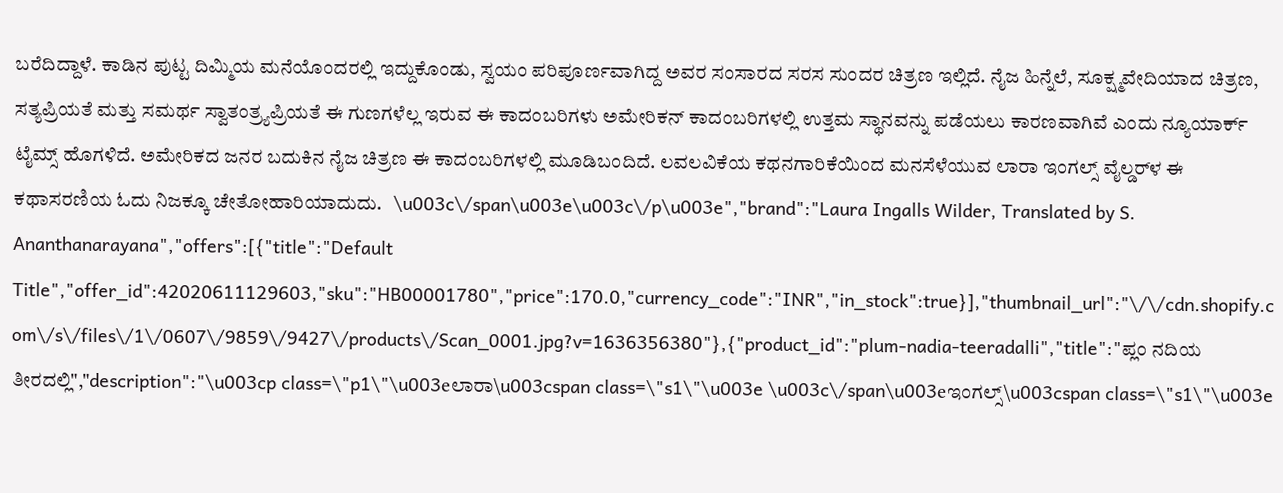ಬರೆದಿದ್ದಾಳೆ. ಕಾಡಿನ ಪುಟ್ಟ ದಿಮ್ಮಿಯ ಮನೆಯೊಂದರಲ್ಲಿ ಇದ್ದುಕೊಂಡು, ಸ್ವಯಂ ಪರಿಪೂರ್ಣವಾಗಿದ್ದ ಅವರ ಸಂಸಾರದ ಸರಸ ಸುಂದರ ಚಿತ್ರಣ ಇಲ್ಲಿದೆ. ನೈಜ ಹಿನ್ನೆಲೆ, ಸೂಕ್ಷ್ಮವೇದಿಯಾದ ಚಿತ್ರಣ, ಸತ್ಯಪ್ರಿಯತೆ ಮತ್ತು ಸಮರ್ಥ ಸ್ವಾತಂತ್ರ್ಯಪ್ರಿಯತೆ ಈ ಗುಣಗಳೆಲ್ಲ ಇರುವ ಈ ಕಾದಂಬರಿಗಳು ಅಮೇರಿಕನ್ ಕಾದಂಬರಿಗಳಲ್ಲಿ ಉತ್ತಮ ಸ್ಥಾನವನ್ನು ಪಡೆಯಲು ಕಾರಣವಾಗಿವೆ ಎಂದು ನ್ಯೂಯಾರ್ಕ್ ಟೈಮ್ಸ್ ಹೊಗಳಿದೆ. ಅಮೇರಿಕದ ಜನರ ಬದುಕಿನ ನೈಜ ಚಿತ್ರಣ ಈ ಕಾದಂಬರಿಗಳಲ್ಲಿ ಮೂಡಿಬಂದಿದೆ. ಲವಲವಿಕೆಯ ಕಥನಗಾರಿಕೆಯಿಂದ ಮನಸೆಳೆಯುವ ಲಾರಾ ಇಂಗಲ್ಸ್ ವೈಲ್ಡರ್‌ಳ ಈ ಕಥಾಸರಣಿಯ ಓದು ನಿಜಕ್ಕೂ ಚೇತೋಹಾರಿಯಾದುದು.   \u003c\/span\u003e\u003c\/p\u003e","brand":"Laura Ingalls Wilder, Translated by S. Ananthanarayana","offers":[{"title":"Default Title","offer_id":42020611129603,"sku":"HB00001780","price":170.0,"currency_code":"INR","in_stock":true}],"thumbnail_url":"\/\/cdn.shopify.com\/s\/files\/1\/0607\/9859\/9427\/products\/Scan_0001.jpg?v=1636356380"},{"product_id":"plum-nadia-teeradalli","title":"ಪ್ಲಂ ನದಿಯ ತೀರದಲ್ಲಿ","description":"\u003cp class=\"p1\"\u003eಲಾರಾ\u003cspan class=\"s1\"\u003e \u003c\/span\u003eಇಂಗಲ್ಸ್\u003cspan class=\"s1\"\u003e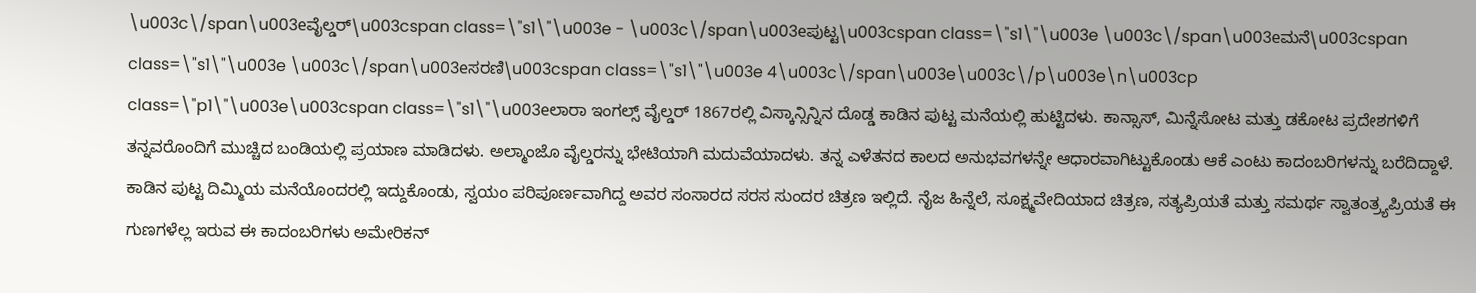\u003c\/span\u003eವೈಲ್ಡರ್\u003cspan class=\"s1\"\u003e - \u003c\/span\u003eಪುಟ್ಟ\u003cspan class=\"s1\"\u003e \u003c\/span\u003eಮನೆ\u003cspan class=\"s1\"\u003e \u003c\/span\u003eಸರಣಿ\u003cspan class=\"s1\"\u003e 4\u003c\/span\u003e\u003c\/p\u003e\n\u003cp class=\"p1\"\u003e\u003cspan class=\"s1\"\u003eಲಾರಾ ಇಂಗಲ್ಸ್ ವೈಲ್ಡರ್ 1867ರಲ್ಲಿ ವಿಸ್ಕಾನ್ಸಿನ್ನಿನ ದೊಡ್ಡ ಕಾಡಿನ ಪುಟ್ಟ ಮನೆಯಲ್ಲಿ ಹುಟ್ಟಿದಳು. ಕಾನ್ಸಾಸ್, ಮಿನ್ನೆಸೋಟ ಮತ್ತು ಡಕೋಟ ಪ್ರದೇಶಗಳಿಗೆ ತನ್ನವರೊಂದಿಗೆ ಮುಚ್ಚಿದ ಬಂಡಿಯಲ್ಲಿ ಪ್ರಯಾಣ ಮಾಡಿದಳು. ಅಲ್ಮಾಂಜೊ ವೈಲ್ಡರನ್ನು ಭೇಟಿಯಾಗಿ ಮದುವೆಯಾದಳು. ತನ್ನ ಎಳೆತನದ ಕಾಲದ ಅನುಭವಗಳನ್ನೇ ಆಧಾರವಾಗಿಟ್ಟುಕೊಂಡು ಆಕೆ ಎಂಟು ಕಾದಂಬರಿಗಳನ್ನು ಬರೆದಿದ್ದಾಳೆ. ಕಾಡಿನ ಪುಟ್ಟ ದಿಮ್ಮಿಯ ಮನೆಯೊಂದರಲ್ಲಿ ಇದ್ದುಕೊಂಡು, ಸ್ವಯಂ ಪರಿಪೂರ್ಣವಾಗಿದ್ದ ಅವರ ಸಂಸಾರದ ಸರಸ ಸುಂದರ ಚಿತ್ರಣ ಇಲ್ಲಿದೆ. ನೈಜ ಹಿನ್ನೆಲೆ, ಸೂಕ್ಷ್ಮವೇದಿಯಾದ ಚಿತ್ರಣ, ಸತ್ಯಪ್ರಿಯತೆ ಮತ್ತು ಸಮರ್ಥ ಸ್ವಾತಂತ್ರ್ಯಪ್ರಿಯತೆ ಈ ಗುಣಗಳೆಲ್ಲ ಇರುವ ಈ ಕಾದಂಬರಿಗಳು ಅಮೇರಿಕನ್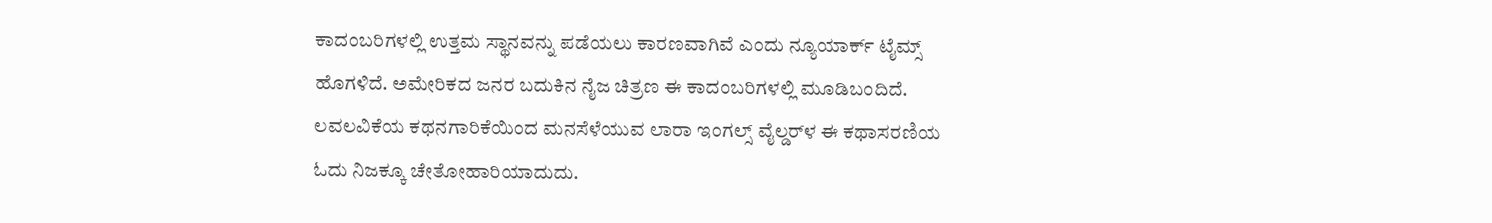ಕಾದಂಬರಿಗಳಲ್ಲಿ ಉತ್ತಮ ಸ್ಥಾನವನ್ನು ಪಡೆಯಲು ಕಾರಣವಾಗಿವೆ ಎಂದು ನ್ಯೂಯಾರ್ಕ್ ಟೈಮ್ಸ್ ಹೊಗಳಿದೆ. ಅಮೇರಿಕದ ಜನರ ಬದುಕಿನ ನೈಜ ಚಿತ್ರಣ ಈ ಕಾದಂಬರಿಗಳಲ್ಲಿ ಮೂಡಿಬಂದಿದೆ. ಲವಲವಿಕೆಯ ಕಥನಗಾರಿಕೆಯಿಂದ ಮನಸೆಳೆಯುವ ಲಾರಾ ಇಂಗಲ್ಸ್ ವೈಲ್ಡರ್‌ಳ ಈ ಕಥಾಸರಣಿಯ ಓದು ನಿಜಕ್ಕೂ ಚೇತೋಹಾರಿಯಾದುದು.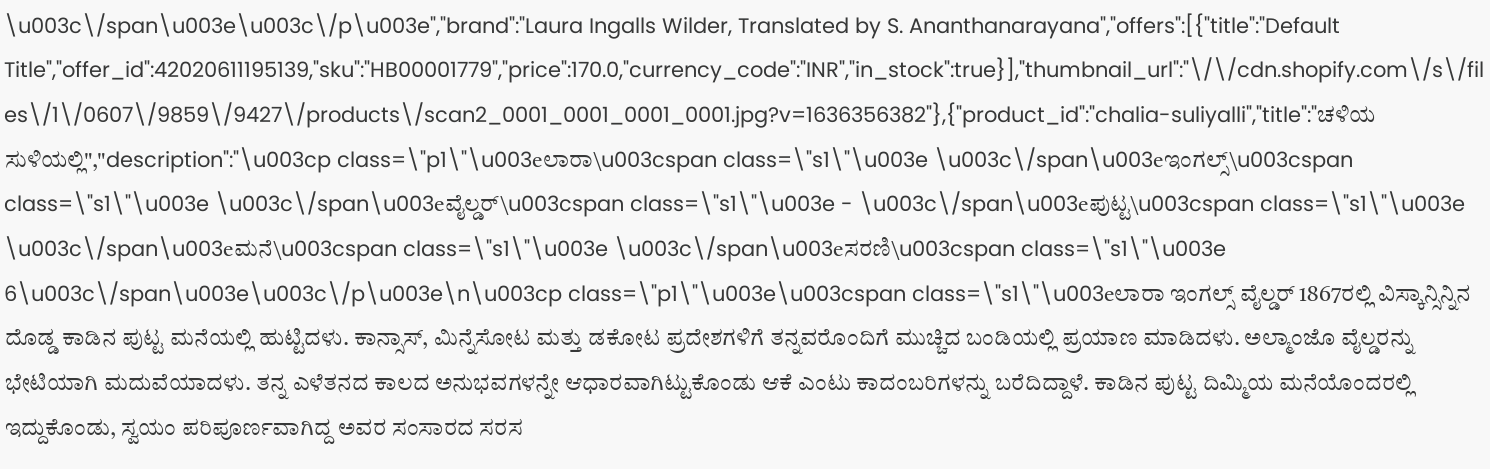\u003c\/span\u003e\u003c\/p\u003e","brand":"Laura Ingalls Wilder, Translated by S. Ananthanarayana","offers":[{"title":"Default Title","offer_id":42020611195139,"sku":"HB00001779","price":170.0,"currency_code":"INR","in_stock":true}],"thumbnail_url":"\/\/cdn.shopify.com\/s\/files\/1\/0607\/9859\/9427\/products\/scan2_0001_0001_0001_0001.jpg?v=1636356382"},{"product_id":"chalia-suliyalli","title":"ಚಳಿಯ ಸುಳಿಯಲ್ಲಿ","description":"\u003cp class=\"p1\"\u003eಲಾರಾ\u003cspan class=\"s1\"\u003e \u003c\/span\u003eಇಂಗಲ್ಸ್\u003cspan class=\"s1\"\u003e \u003c\/span\u003eವೈಲ್ಡರ್\u003cspan class=\"s1\"\u003e - \u003c\/span\u003eಪುಟ್ಟ\u003cspan class=\"s1\"\u003e \u003c\/span\u003eಮನೆ\u003cspan class=\"s1\"\u003e \u003c\/span\u003eಸರಣಿ\u003cspan class=\"s1\"\u003e 6\u003c\/span\u003e\u003c\/p\u003e\n\u003cp class=\"p1\"\u003e\u003cspan class=\"s1\"\u003eಲಾರಾ ಇಂಗಲ್ಸ್ ವೈಲ್ಡರ್ 1867ರಲ್ಲಿ ವಿಸ್ಕಾನ್ಸಿನ್ನಿನ ದೊಡ್ಡ ಕಾಡಿನ ಪುಟ್ಟ ಮನೆಯಲ್ಲಿ ಹುಟ್ಟಿದಳು. ಕಾನ್ಸಾಸ್, ಮಿನ್ನೆಸೋಟ ಮತ್ತು ಡಕೋಟ ಪ್ರದೇಶಗಳಿಗೆ ತನ್ನವರೊಂದಿಗೆ ಮುಚ್ಚಿದ ಬಂಡಿಯಲ್ಲಿ ಪ್ರಯಾಣ ಮಾಡಿದಳು. ಅಲ್ಮಾಂಜೊ ವೈಲ್ಡರನ್ನು ಭೇಟಿಯಾಗಿ ಮದುವೆಯಾದಳು. ತನ್ನ ಎಳೆತನದ ಕಾಲದ ಅನುಭವಗಳನ್ನೇ ಆಧಾರವಾಗಿಟ್ಟುಕೊಂಡು ಆಕೆ ಎಂಟು ಕಾದಂಬರಿಗಳನ್ನು ಬರೆದಿದ್ದಾಳೆ. ಕಾಡಿನ ಪುಟ್ಟ ದಿಮ್ಮಿಯ ಮನೆಯೊಂದರಲ್ಲಿ ಇದ್ದುಕೊಂಡು, ಸ್ವಯಂ ಪರಿಪೂರ್ಣವಾಗಿದ್ದ ಅವರ ಸಂಸಾರದ ಸರಸ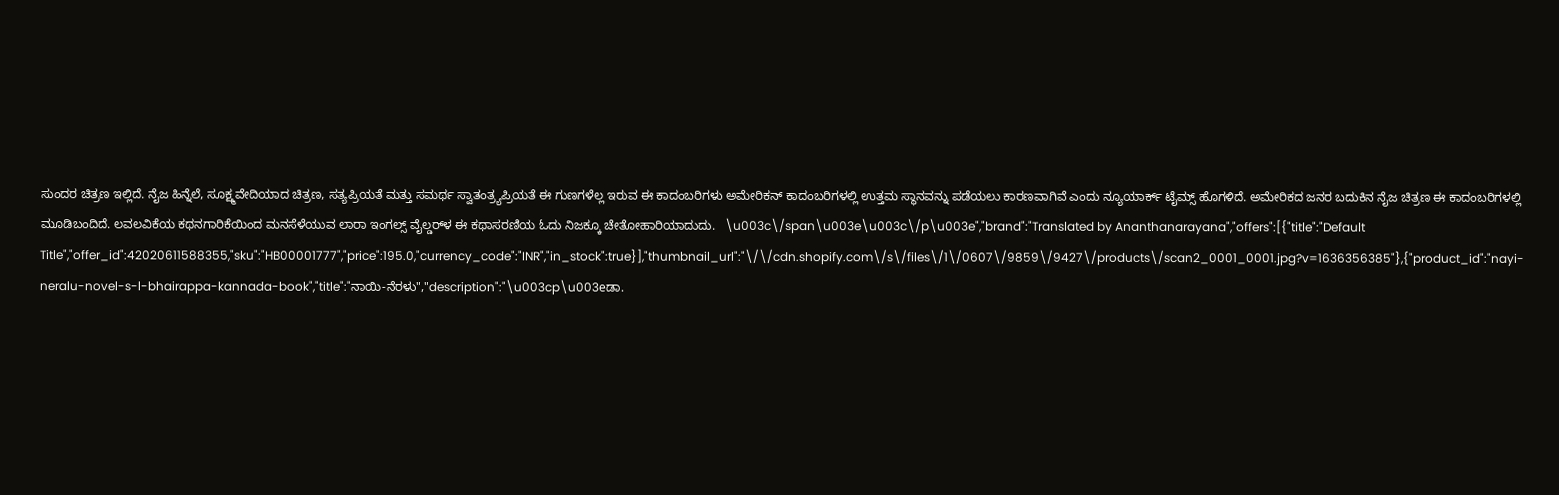ಸುಂದರ ಚಿತ್ರಣ ಇಲ್ಲಿದೆ. ನೈಜ ಹಿನ್ನೆಲೆ, ಸೂಕ್ಷ್ಮವೇದಿಯಾದ ಚಿತ್ರಣ, ಸತ್ಯಪ್ರಿಯತೆ ಮತ್ತು ಸಮರ್ಥ ಸ್ವಾತಂತ್ರ್ಯಪ್ರಿಯತೆ ಈ ಗುಣಗಳೆಲ್ಲ ಇರುವ ಈ ಕಾದಂಬರಿಗಳು ಅಮೇರಿಕನ್ ಕಾದಂಬರಿಗಳಲ್ಲಿ ಉತ್ತಮ ಸ್ಥಾನವನ್ನು ಪಡೆಯಲು ಕಾರಣವಾಗಿವೆ ಎಂದು ನ್ಯೂಯಾರ್ಕ್ ಟೈಮ್ಸ್ ಹೊಗಳಿದೆ. ಅಮೇರಿಕದ ಜನರ ಬದುಕಿನ ನೈಜ ಚಿತ್ರಣ ಈ ಕಾದಂಬರಿಗಳಲ್ಲಿ ಮೂಡಿಬಂದಿದೆ. ಲವಲವಿಕೆಯ ಕಥನಗಾರಿಕೆಯಿಂದ ಮನಸೆಳೆಯುವ ಲಾರಾ ಇಂಗಲ್ಸ್ ವೈಲ್ಡರ್‌ಳ ಈ ಕಥಾಸರಣಿಯ ಓದು ನಿಜಕ್ಕೂ ಚೇತೋಹಾರಿಯಾದುದು.   \u003c\/span\u003e\u003c\/p\u003e","brand":"Translated by Ananthanarayana","offers":[{"title":"Default Title","offer_id":42020611588355,"sku":"HB00001777","price":195.0,"currency_code":"INR","in_stock":true}],"thumbnail_url":"\/\/cdn.shopify.com\/s\/files\/1\/0607\/9859\/9427\/products\/scan2_0001_0001.jpg?v=1636356385"},{"product_id":"nayi-neralu-novel-s-l-bhairappa-kannada-book","title":"ನಾಯಿ-ನೆರಳು","description":"\u003cp\u003eಡಾ.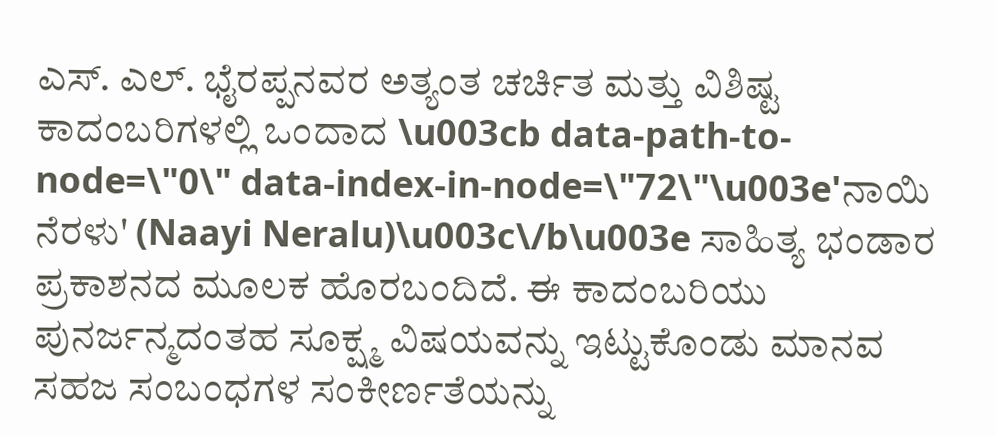ಎಸ್. ಎಲ್. ಭೈರಪ್ಪನವರ ಅತ್ಯಂತ ಚರ್ಚಿತ ಮತ್ತು ವಿಶಿಷ್ಟ ಕಾದಂಬರಿಗಳಲ್ಲಿ ಒಂದಾದ \u003cb data-path-to-node=\"0\" data-index-in-node=\"72\"\u003e'ನಾಯಿ ನೆರಳು' (Naayi Neralu)\u003c\/b\u003e ಸಾಹಿತ್ಯ ಭಂಡಾರ ಪ್ರಕಾಶನದ ಮೂಲಕ ಹೊರಬಂದಿದೆ. ಈ ಕಾದಂಬರಿಯು ಪುನರ್ಜನ್ಮದಂತಹ ಸೂಕ್ಷ್ಮ ವಿಷಯವನ್ನು ಇಟ್ಟುಕೊಂಡು ಮಾನವ ಸಹಜ ಸಂಬಂಧಗಳ ಸಂಕೀರ್ಣತೆಯನ್ನು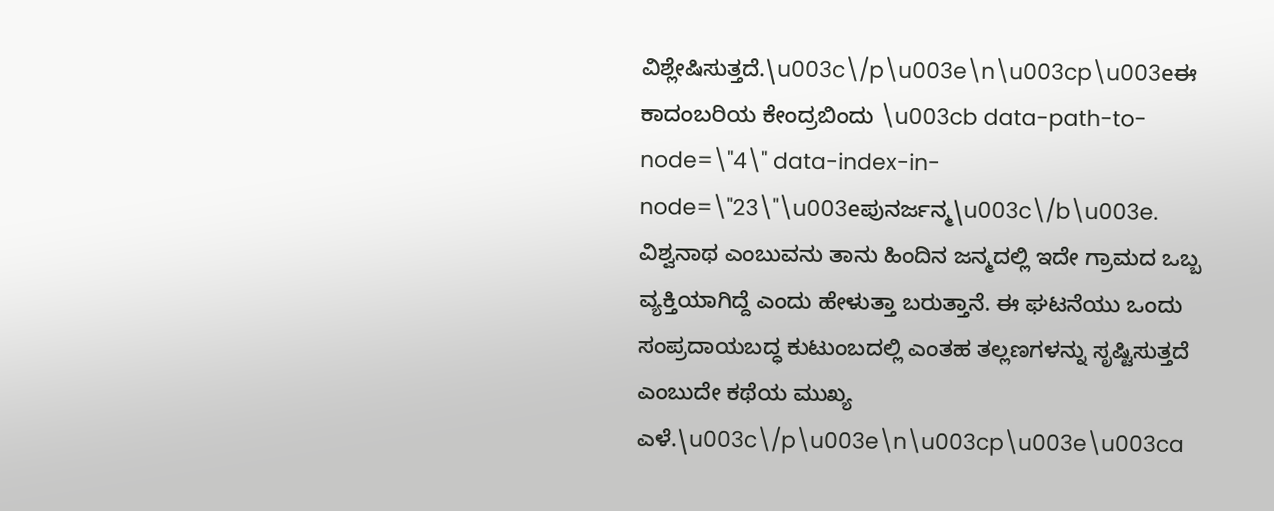ವಿಶ್ಲೇಷಿಸುತ್ತದೆ.\u003c\/p\u003e\n\u003cp\u003eಈ ಕಾದಂಬರಿಯ ಕೇಂದ್ರಬಿಂದು \u003cb data-path-to-node=\"4\" data-index-in-node=\"23\"\u003eಪುನರ್ಜನ್ಮ\u003c\/b\u003e. ವಿಶ್ವನಾಥ ಎಂಬುವನು ತಾನು ಹಿಂದಿನ ಜನ್ಮದಲ್ಲಿ ಇದೇ ಗ್ರಾಮದ ಒಬ್ಬ ವ್ಯಕ್ತಿಯಾಗಿದ್ದೆ ಎಂದು ಹೇಳುತ್ತಾ ಬರುತ್ತಾನೆ. ಈ ಘಟನೆಯು ಒಂದು ಸಂಪ್ರದಾಯಬದ್ಧ ಕುಟುಂಬದಲ್ಲಿ ಎಂತಹ ತಲ್ಲಣಗಳನ್ನು ಸೃಷ್ಟಿಸುತ್ತದೆ ಎಂಬುದೇ ಕಥೆಯ ಮುಖ್ಯ ಎಳೆ.\u003c\/p\u003e\n\u003cp\u003e\u003ca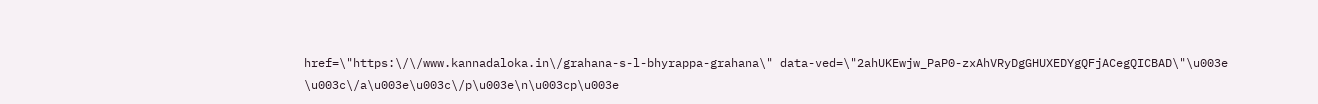href=\"https:\/\/www.kannadaloka.in\/grahana-s-l-bhyrappa-grahana\" data-ved=\"2ahUKEwjw_PaP0-zxAhVRyDgGHUXEDYgQFjACegQICBAD\"\u003e \u003c\/a\u003e\u003c\/p\u003e\n\u003cp\u003e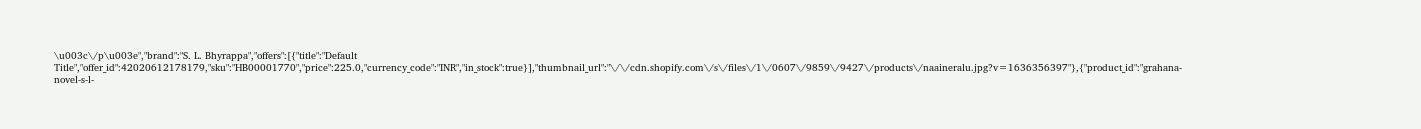\u003c\/p\u003e","brand":"S. L. Bhyrappa","offers":[{"title":"Default Title","offer_id":42020612178179,"sku":"HB00001770","price":225.0,"currency_code":"INR","in_stock":true}],"thumbnail_url":"\/\/cdn.shopify.com\/s\/files\/1\/0607\/9859\/9427\/products\/naaineralu.jpg?v=1636356397"},{"product_id":"grahana-novel-s-l-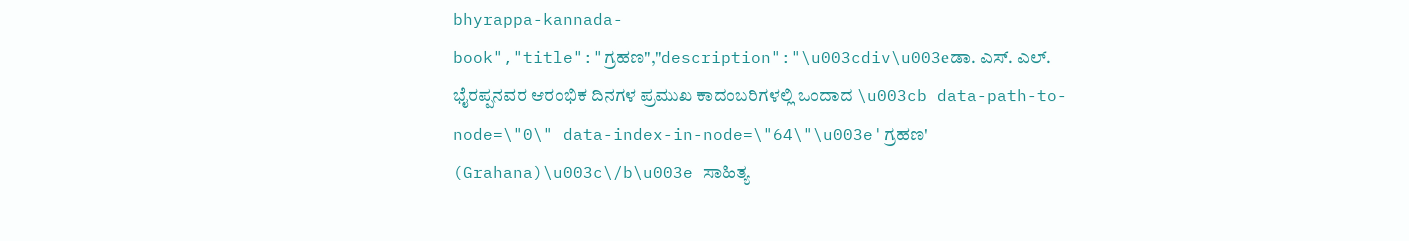bhyrappa-kannada-book","title":"ಗ್ರಹಣ","description":"\u003cdiv\u003eಡಾ. ಎಸ್. ಎಲ್. ಭೈರಪ್ಪನವರ ಆರಂಭಿಕ ದಿನಗಳ ಪ್ರಮುಖ ಕಾದಂಬರಿಗಳಲ್ಲಿ ಒಂದಾದ \u003cb data-path-to-node=\"0\" data-index-in-node=\"64\"\u003e'ಗ್ರಹಣ' (Grahana)\u003c\/b\u003e ಸಾಹಿತ್ಯ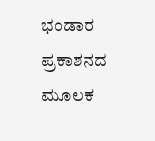ಭಂಡಾರ ಪ್ರಕಾಶನದ ಮೂಲಕ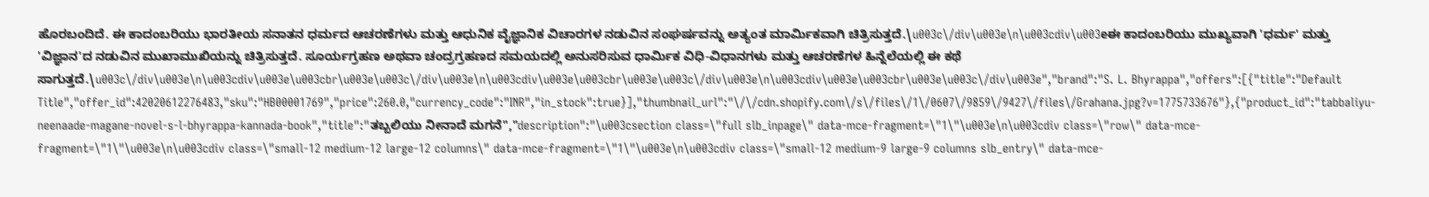ಹೊರಬಂದಿದೆ. ಈ ಕಾದಂಬರಿಯು ಭಾರತೀಯ ಸನಾತನ ಧರ್ಮದ ಆಚರಣೆಗಳು ಮತ್ತು ಆಧುನಿಕ ವೈಜ್ಞಾನಿಕ ವಿಚಾರಗಳ ನಡುವಿನ ಸಂಘರ್ಷವನ್ನು ಅತ್ಯಂತ ಮಾರ್ಮಿಕವಾಗಿ ಚಿತ್ರಿಸುತ್ತದೆ.\u003c\/div\u003e\n\u003cdiv\u003eಈ ಕಾದಂಬರಿಯು ಮುಖ್ಯವಾಗಿ 'ಧರ್ಮ' ಮತ್ತು 'ವಿಜ್ಞಾನ'ದ ನಡುವಿನ ಮುಖಾಮುಖಿಯನ್ನು ಚಿತ್ರಿಸುತ್ತದೆ. ಸೂರ್ಯಗ್ರಹಣ ಅಥವಾ ಚಂದ್ರಗ್ರಹಣದ ಸಮಯದಲ್ಲಿ ಅನುಸರಿಸುವ ಧಾರ್ಮಿಕ ವಿಧಿ-ವಿಧಾನಗಳು ಮತ್ತು ಆಚರಣೆಗಳ ಹಿನ್ನೆಲೆಯಲ್ಲಿ ಈ ಕಥೆ ಸಾಗುತ್ತದೆ.\u003c\/div\u003e\n\u003cdiv\u003e\u003cbr\u003e\u003c\/div\u003e\n\u003cdiv\u003e\u003cbr\u003e\u003c\/div\u003e\n\u003cdiv\u003e\u003cbr\u003e\u003c\/div\u003e","brand":"S. L. Bhyrappa","offers":[{"title":"Default Title","offer_id":42020612276483,"sku":"HB00001769","price":260.0,"currency_code":"INR","in_stock":true}],"thumbnail_url":"\/\/cdn.shopify.com\/s\/files\/1\/0607\/9859\/9427\/files\/Grahana.jpg?v=1775733676"},{"product_id":"tabbaliyu-neenaade-magane-novel-s-l-bhyrappa-kannada-book","title":"ತಬ್ಬಲಿಯು ನೀನಾದೆ ಮಗನೆ","description":"\u003csection class=\"full slb_inpage\" data-mce-fragment=\"1\"\u003e\n\u003cdiv class=\"row\" data-mce-fragment=\"1\"\u003e\n\u003cdiv class=\"small-12 medium-12 large-12 columns\" data-mce-fragment=\"1\"\u003e\n\u003cdiv class=\"small-12 medium-9 large-9 columns slb_entry\" data-mce-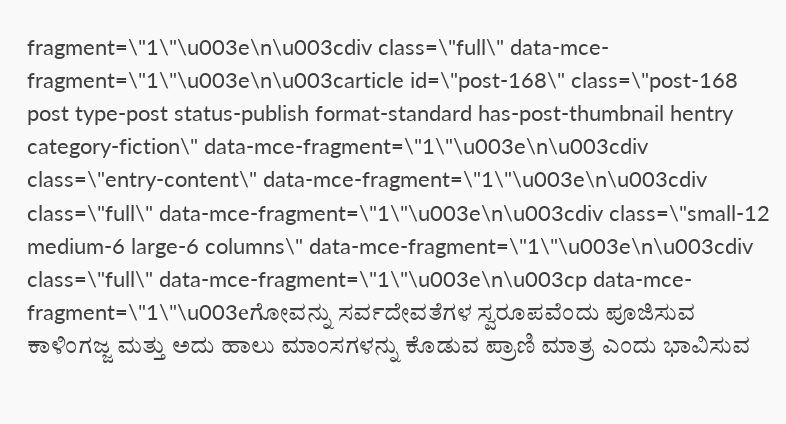fragment=\"1\"\u003e\n\u003cdiv class=\"full\" data-mce-fragment=\"1\"\u003e\n\u003carticle id=\"post-168\" class=\"post-168 post type-post status-publish format-standard has-post-thumbnail hentry category-fiction\" data-mce-fragment=\"1\"\u003e\n\u003cdiv class=\"entry-content\" data-mce-fragment=\"1\"\u003e\n\u003cdiv class=\"full\" data-mce-fragment=\"1\"\u003e\n\u003cdiv class=\"small-12 medium-6 large-6 columns\" data-mce-fragment=\"1\"\u003e\n\u003cdiv class=\"full\" data-mce-fragment=\"1\"\u003e\n\u003cp data-mce-fragment=\"1\"\u003eಗೋವನ್ನು ಸರ್ವದೇವತೆಗಳ ಸ್ವರೂಪವೆಂದು ಪೂಜಿಸುವ ಕಾಳಿಂಗಜ್ಜ ಮತ್ತು ಅದು ಹಾಲು ಮಾಂಸಗಳನ್ನು ಕೊಡುವ ಪ್ರಾಣಿ ಮಾತ್ರ ಎಂದು ಭಾವಿಸುವ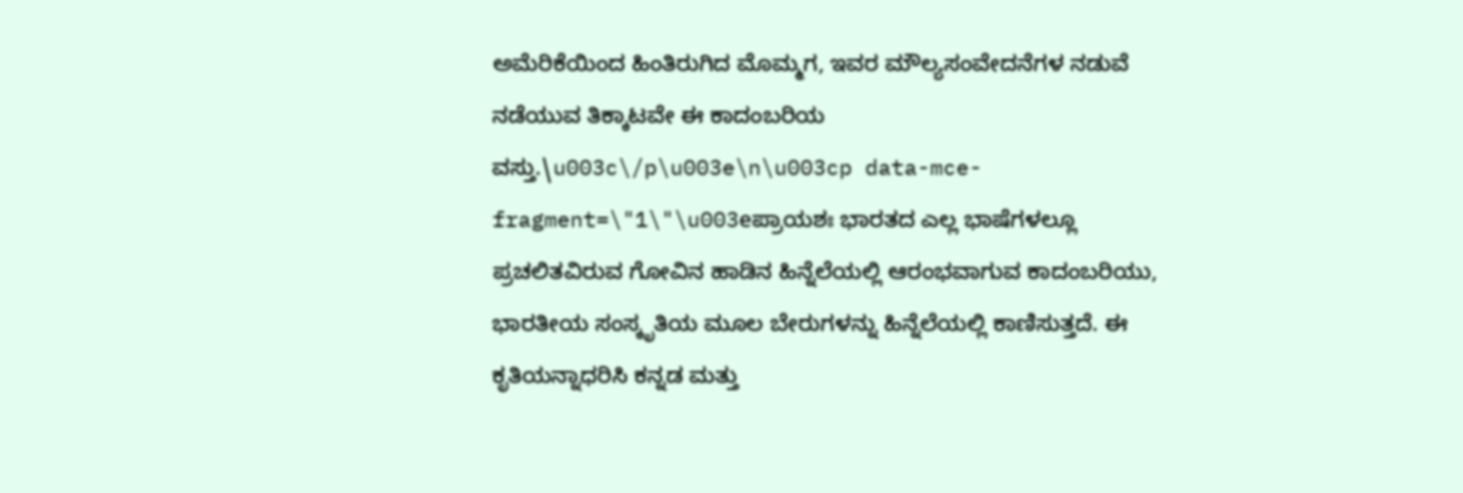ಅಮೆರಿಕೆಯಿಂದ ಹಿಂತಿರುಗಿದ ಮೊಮ್ಮಗ, ಇವರ ಮೌಲ್ಯಸಂವೇದನೆಗಳ ನಡುವೆ ನಡೆಯುವ ತಿಕ್ಕಾಟವೇ ಈ ಕಾದಂಬರಿಯ ವಸ್ತು.\u003c\/p\u003e\n\u003cp data-mce-fragment=\"1\"\u003eಪ್ರಾಯಶಃ ಭಾರತದ ಎಲ್ಲ ಭಾಷೆಗಳಲ್ಲೂ ಪ್ರಚಲಿತವಿರುವ ಗೋವಿನ ಹಾಡಿನ ಹಿನ್ನೆಲೆಯಲ್ಲಿ ಆರಂಭವಾಗುವ ಕಾದಂಬರಿಯು, ಭಾರತೀಯ ಸಂಸ್ಕೃತಿಯ ಮೂಲ ಬೇರುಗಳನ್ನು ಹಿನ್ನೆಲೆಯಲ್ಲಿ ಕಾಣಿಸುತ್ತದೆ. ಈ ಕೃತಿಯನ್ನಾಧರಿಸಿ ಕನ್ನಡ ಮತ್ತು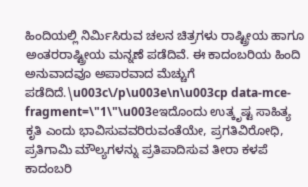ಹಿಂದಿಯಲ್ಲಿ ನಿರ್ಮಿಸಿರುವ ಚಲನ ಚಿತ್ರಗಳು ರಾಷ್ಟ್ರೀಯ ಹಾಗೂ ಅಂತರರಾಷ್ಟ್ರೀಯ ಮನ್ನಣೆ ಪಡೆದಿವೆ. ಈ ಕಾದಂಬರಿಯ ಹಿಂದಿ ಅನುವಾದವೂ ಅಪಾರವಾದ ಮೆಚ್ಚುಗೆ ಪಡೆದಿದೆ.\u003c\/p\u003e\n\u003cp data-mce-fragment=\"1\"\u003eಇದೊಂದು ಉತ್ಕೃಷ್ಟ ಸಾಹಿತ್ಯ ಕೃತಿ ಎಂದು ಭಾವಿಸುವವರಿರುವಂತೆಯೇ, ಪ್ರಗತಿವಿರೋಧಿ, ಪ್ರತಿಗಾಮಿ ಮೌಲ್ಯಗಳನ್ನು ಪ್ರತಿಪಾದಿಸುವ ತೀರಾ ಕಳಪೆ ಕಾದಂಬರಿ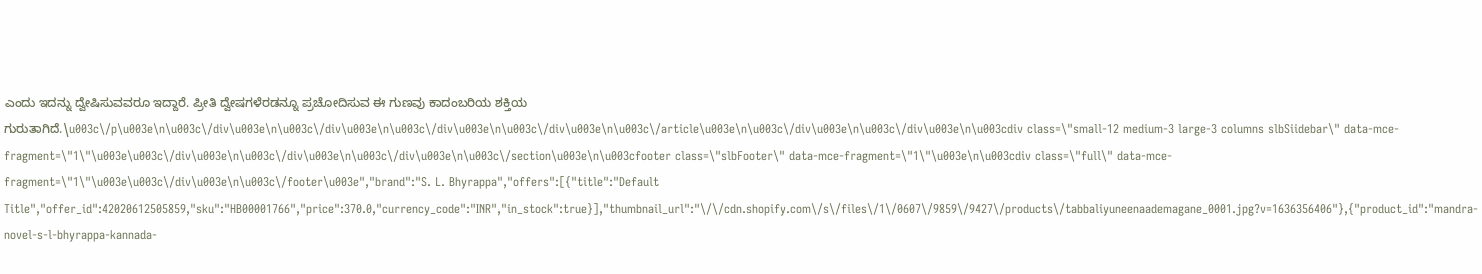ಎಂದು ಇದನ್ನು ದ್ವೇಷಿಸುವವರೂ ಇದ್ದಾರೆ. ಪ್ರೀತಿ ದ್ವೇಷಗಳೆರಡನ್ನೂ ಪ್ರಚೋದಿಸುವ ಈ ಗುಣವು ಕಾದಂಬರಿಯ ಶಕ್ತಿಯ ಗುರುತಾಗಿದೆ.\u003c\/p\u003e\n\u003c\/div\u003e\n\u003c\/div\u003e\n\u003c\/div\u003e\n\u003c\/div\u003e\n\u003c\/article\u003e\n\u003c\/div\u003e\n\u003c\/div\u003e\n\u003cdiv class=\"small-12 medium-3 large-3 columns slbSiidebar\" data-mce-fragment=\"1\"\u003e\u003c\/div\u003e\n\u003c\/div\u003e\n\u003c\/div\u003e\n\u003c\/section\u003e\n\u003cfooter class=\"slbFooter\" data-mce-fragment=\"1\"\u003e\n\u003cdiv class=\"full\" data-mce-fragment=\"1\"\u003e\u003c\/div\u003e\n\u003c\/footer\u003e","brand":"S. L. Bhyrappa","offers":[{"title":"Default Title","offer_id":42020612505859,"sku":"HB00001766","price":370.0,"currency_code":"INR","in_stock":true}],"thumbnail_url":"\/\/cdn.shopify.com\/s\/files\/1\/0607\/9859\/9427\/products\/tabbaliyuneenaademagane_0001.jpg?v=1636356406"},{"product_id":"mandra-novel-s-l-bhyrappa-kannada-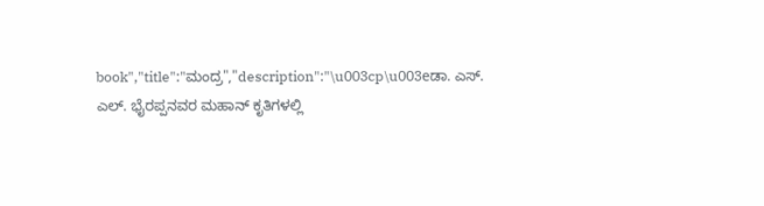book","title":"ಮಂದ್ರ","description":"\u003cp\u003eಡಾ. ಎಸ್. ಎಲ್. ಭೈರಪ್ಪನವರ ಮಹಾನ್ ಕೃತಿಗಳಲ್ಲಿ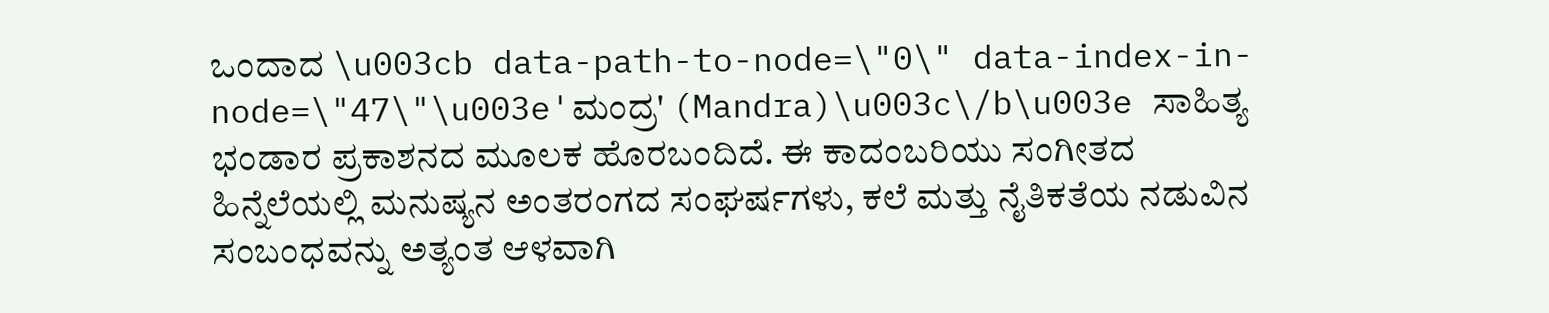ಒಂದಾದ \u003cb data-path-to-node=\"0\" data-index-in-node=\"47\"\u003e'ಮಂದ್ರ' (Mandra)\u003c\/b\u003e ಸಾಹಿತ್ಯ ಭಂಡಾರ ಪ್ರಕಾಶನದ ಮೂಲಕ ಹೊರಬಂದಿದೆ. ಈ ಕಾದಂಬರಿಯು ಸಂಗೀತದ ಹಿನ್ನೆಲೆಯಲ್ಲಿ ಮನುಷ್ಯನ ಅಂತರಂಗದ ಸಂಘರ್ಷಗಳು, ಕಲೆ ಮತ್ತು ನೈತಿಕತೆಯ ನಡುವಿನ ಸಂಬಂಧವನ್ನು ಅತ್ಯಂತ ಆಳವಾಗಿ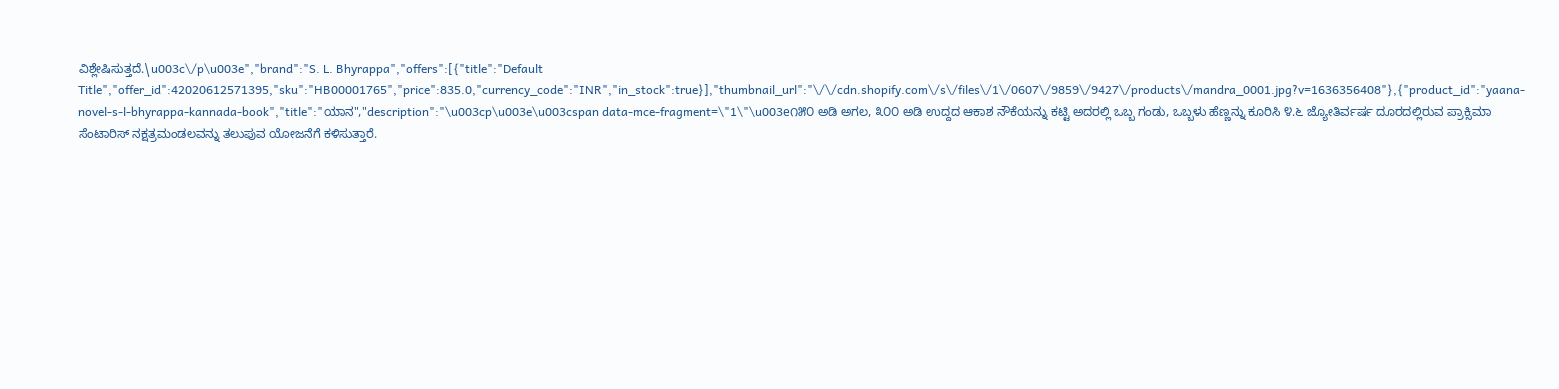ವಿಶ್ಲೇಷಿಸುತ್ತದೆ.\u003c\/p\u003e","brand":"S. L. Bhyrappa","offers":[{"title":"Default Title","offer_id":42020612571395,"sku":"HB00001765","price":835.0,"currency_code":"INR","in_stock":true}],"thumbnail_url":"\/\/cdn.shopify.com\/s\/files\/1\/0607\/9859\/9427\/products\/mandra_0001.jpg?v=1636356408"},{"product_id":"yaana-novel-s-l-bhyrappa-kannada-book","title":"ಯಾನ","description":"\u003cp\u003e\u003cspan data-mce-fragment=\"1\"\u003e೧೫೦ ಅಡಿ ಅಗಲ, ೩೦೦ ಅಡಿ ಉದ್ದದ ಆಕಾಶ ನೌಕೆಯನ್ನು ಕಟ್ಟಿ ಅದರಲ್ಲಿ ಒಬ್ಬ ಗಂಡು, ಒಬ್ಬಳು ಹೆಣ್ಣನ್ನು ಕೂರಿಸಿ ೪.೬ ಜ್ಯೋತಿರ್ವರ್ಷ ದೂರದಲ್ಲಿರುವ ಪ್ರಾಕ್ಸಿಮಾ ಸೆಂಟಾರಿಸ್ ನಕ್ಷತ್ರಮಂಡಲವನ್ನು ತಲುಪುವ ಯೋಜನೆಗೆ ಕಳಿಸುತ್ತಾರೆ.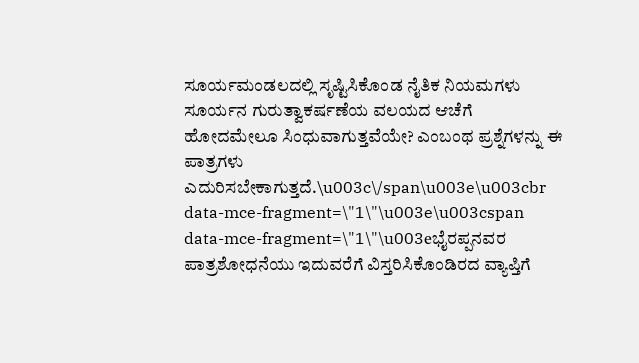ಸೂರ್ಯಮಂಡಲದಲ್ಲಿ ಸೃಷ್ಟಿಸಿಕೊಂಡ ನೈತಿಕ ನಿಯಮಗಳು ಸೂರ್ಯನ ಗುರುತ್ವಾಕರ್ಷಣೆಯ ವಲಯದ ಆಚೆಗೆ ಹೋದಮೇಲೂ ಸಿಂಧುವಾಗುತ್ತವೆಯೇ? ಎಂಬಂಥ ಪ್ರಶ್ನೆಗಳನ್ನು ಈ ಪಾತ್ರಗಳು ಎದುರಿಸಬೇಕಾಗುತ್ತದೆ.\u003c\/span\u003e\u003cbr data-mce-fragment=\"1\"\u003e\u003cspan data-mce-fragment=\"1\"\u003eಭೈರಪ್ಪನವರ ಪಾತ್ರಶೋಧನೆಯು ಇದುವರೆಗೆ ವಿಸ್ತರಿಸಿಕೊಂಡಿರದ ವ್ಯಾಪ್ತಿಗೆ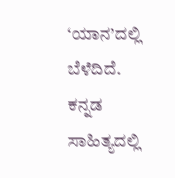‘ಯಾನ’ದಲ್ಲಿ ಬೆಳೆದಿದೆ. ಕನ್ನಡ ಸಾಹಿತ್ಯದಲ್ಲಿ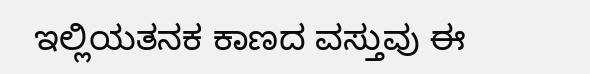ಇಲ್ಲಿಯತನಕ ಕಾಣದ ವಸ್ತುವು ಈ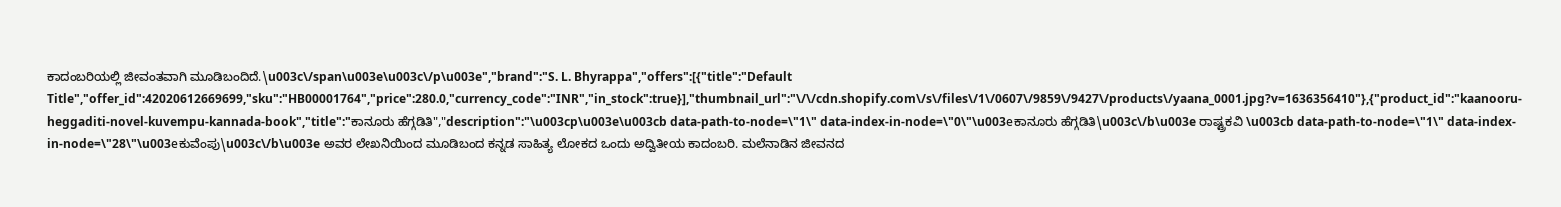ಕಾದಂಬರಿಯಲ್ಲಿ ಜೀವಂತವಾಗಿ ಮೂಡಿಬಂದಿದೆ.\u003c\/span\u003e\u003c\/p\u003e","brand":"S. L. Bhyrappa","offers":[{"title":"Default Title","offer_id":42020612669699,"sku":"HB00001764","price":280.0,"currency_code":"INR","in_stock":true}],"thumbnail_url":"\/\/cdn.shopify.com\/s\/files\/1\/0607\/9859\/9427\/products\/yaana_0001.jpg?v=1636356410"},{"product_id":"kaanooru-heggaditi-novel-kuvempu-kannada-book","title":"ಕಾನೂರು ಹೆಗ್ಗಡಿತಿ","description":"\u003cp\u003e\u003cb data-path-to-node=\"1\" data-index-in-node=\"0\"\u003eಕಾನೂರು ಹೆಗ್ಗಡಿತಿ\u003c\/b\u003e ರಾಷ್ಟ್ರಕವಿ \u003cb data-path-to-node=\"1\" data-index-in-node=\"28\"\u003eಕುವೆಂಪು\u003c\/b\u003e ಅವರ ಲೇಖನಿಯಿಂದ ಮೂಡಿಬಂದ ಕನ್ನಡ ಸಾಹಿತ್ಯ ಲೋಕದ ಒಂದು ಅದ್ವಿತೀಯ ಕಾದಂಬರಿ. ಮಲೆನಾಡಿನ ಜೀವನದ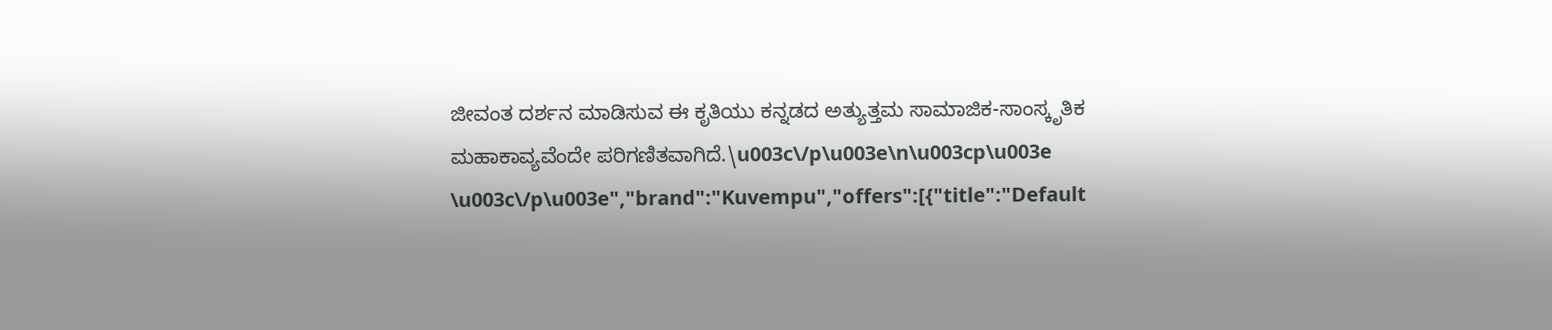ಜೀವಂತ ದರ್ಶನ ಮಾಡಿಸುವ ಈ ಕೃತಿಯು ಕನ್ನಡದ ಅತ್ಯುತ್ತಮ ಸಾಮಾಜಿಕ-ಸಾಂಸ್ಕೃತಿಕ ಮಹಾಕಾವ್ಯವೆಂದೇ ಪರಿಗಣಿತವಾಗಿದೆ.\u003c\/p\u003e\n\u003cp\u003e \u003c\/p\u003e","brand":"Kuvempu","offers":[{"title":"Default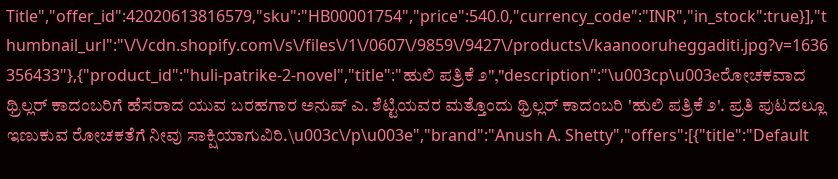Title","offer_id":42020613816579,"sku":"HB00001754","price":540.0,"currency_code":"INR","in_stock":true}],"thumbnail_url":"\/\/cdn.shopify.com\/s\/files\/1\/0607\/9859\/9427\/products\/kaanooruheggaditi.jpg?v=1636356433"},{"product_id":"huli-patrike-2-novel","title":"ಹುಲಿ ಪತ್ರಿಕೆ ೨","description":"\u003cp\u003eರೋಚಕವಾದ ಥ್ರಿಲ್ಲರ್ ಕಾದಂಬರಿಗೆ ಹೆಸರಾದ ಯುವ ಬರಹಗಾರ ಅನುಷ್ ಎ. ಶೆಟ್ಟಿಯವರ ಮತ್ತೊಂದು ಥ್ರಿಲ್ಲರ್ ಕಾದಂಬರಿ 'ಹುಲಿ ಪತ್ರಿಕೆ ೨'. ಪ್ರತಿ ಪುಟದಲ್ಲೂ ಇಣುಕುವ ರೋಚಕತೆಗೆ ನೀವು ಸಾಕ್ಷಿಯಾಗುವಿರಿ.\u003c\/p\u003e","brand":"Anush A. Shetty","offers":[{"title":"Default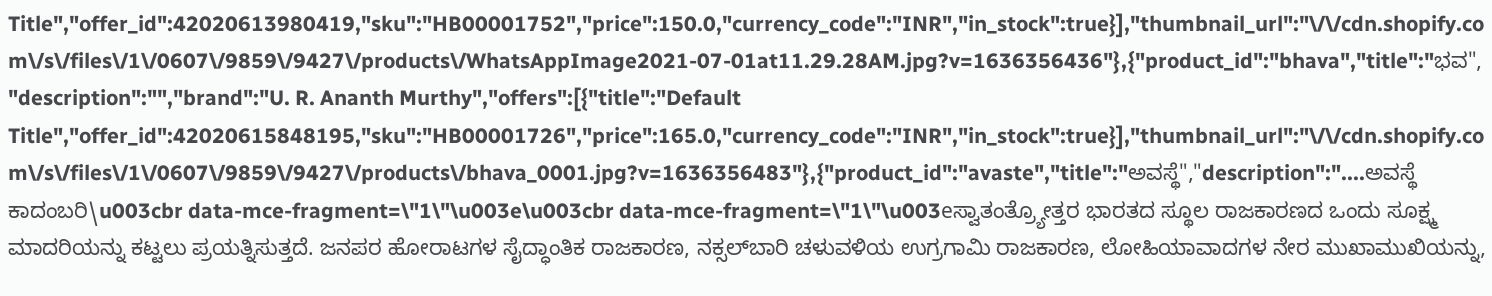Title","offer_id":42020613980419,"sku":"HB00001752","price":150.0,"currency_code":"INR","in_stock":true}],"thumbnail_url":"\/\/cdn.shopify.com\/s\/files\/1\/0607\/9859\/9427\/products\/WhatsAppImage2021-07-01at11.29.28AM.jpg?v=1636356436"},{"product_id":"bhava","title":"ಭವ","description":"","brand":"U. R. Ananth Murthy","offers":[{"title":"Default Title","offer_id":42020615848195,"sku":"HB00001726","price":165.0,"currency_code":"INR","in_stock":true}],"thumbnail_url":"\/\/cdn.shopify.com\/s\/files\/1\/0607\/9859\/9427\/products\/bhava_0001.jpg?v=1636356483"},{"product_id":"avaste","title":"ಅವಸ್ಥೆ","description":"....ಅವಸ್ಥೆ ಕಾದಂಬರಿ\u003cbr data-mce-fragment=\"1\"\u003e\u003cbr data-mce-fragment=\"1\"\u003eಸ್ವಾತಂತ್ರ್ಯೋತ್ತರ ಭಾರತದ ಸ್ಥೂಲ ರಾಜಕಾರಣದ ಒಂದು ಸೂಕ್ಷ್ಮ ಮಾದರಿಯನ್ನು ಕಟ್ಟಲು ಪ್ರಯತ್ನಿಸುತ್ತದೆ. ಜನಪರ ಹೋರಾಟಗಳ ಸೈದ್ಧಾಂತಿಕ ರಾಜಕಾರಣ, ನಕ್ಸಲ್‌ಬಾರಿ ಚಳುವಳಿಯ ಉಗ್ರಗಾಮಿ ರಾಜಕಾರಣ, ಲೋಹಿಯಾವಾದಗಳ ನೇರ ಮುಖಾಮುಖಿಯನ್ನು,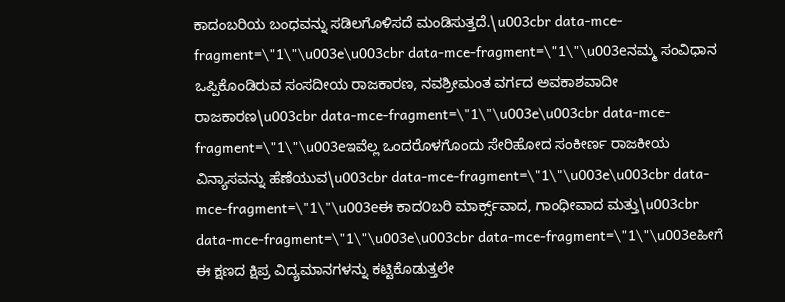ಕಾದಂಬರಿಯ ಬಂಧವನ್ನು ಸಡಿಲಗೊಳಿಸದೆ ಮಂಡಿಸುತ್ತದೆ.\u003cbr data-mce-fragment=\"1\"\u003e\u003cbr data-mce-fragment=\"1\"\u003eನಮ್ಮ ಸಂವಿಧಾನ ಒಪ್ಪಿಕೊಂಡಿರುವ ಸಂಸದೀಯ ರಾಜಕಾರಣ, ನವಶ್ರೀಮಂತ ವರ್ಗದ ಅವಕಾಶವಾದೀ ರಾಜಕಾರಣ\u003cbr data-mce-fragment=\"1\"\u003e\u003cbr data-mce-fragment=\"1\"\u003eಇವೆಲ್ಲ ಒಂದರೊಳಗೊಂದು ಸೇರಿಹೋದ ಸಂಕೀರ್ಣ ರಾಜಕೀಯ ವಿನ್ಯಾಸವನ್ನು ಹೆಣೆಯುವ\u003cbr data-mce-fragment=\"1\"\u003e\u003cbr data-mce-fragment=\"1\"\u003eಈ ಕಾದ೦ಬರಿ ಮಾರ್ಕ್ಸ್‌ವಾದ, ಗಾಂಧೀವಾದ ಮತ್ತು\u003cbr data-mce-fragment=\"1\"\u003e\u003cbr data-mce-fragment=\"1\"\u003eಹೀಗೆ ಈ ಕ್ಷಣದ ಕ್ಷಿಪ್ರ ವಿದ್ಯಮಾನಗಳನ್ನು ಕಟ್ಟಿಕೊಡುತ್ತಲೇ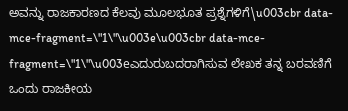ಅವನ್ನು ರಾಜಕಾರಣದ ಕೆಲವು ಮೂಲಭೂತ ಪ್ರಶ್ನೆಗಳಿಗೆ\u003cbr data-mce-fragment=\"1\"\u003e\u003cbr data-mce-fragment=\"1\"\u003eಎದುರುಬದರಾಗಿಸುವ ಲೇಖಕ ತನ್ನ ಬರವಣಿಗೆ ಒಂದು ರಾಜಕೀಯ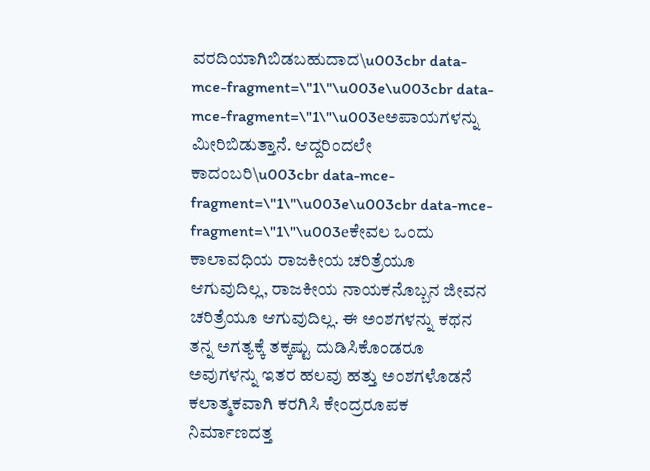ವರದಿಯಾಗಿಬಿಡಬಹುದಾದ\u003cbr data-mce-fragment=\"1\"\u003e\u003cbr data-mce-fragment=\"1\"\u003eಅಪಾಯಗಳನ್ನು ಮೀರಿಬಿಡುತ್ತಾನೆ. ಆದ್ದರಿಂದಲೇ ಕಾದಂಬರಿ\u003cbr data-mce-fragment=\"1\"\u003e\u003cbr data-mce-fragment=\"1\"\u003eಕೇವಲ ಒಂದು ಕಾಲಾವಧಿಯ ರಾಜಕೀಯ ಚರಿತ್ರೆಯೂ ಆಗುವುದಿಲ್ಲ, ರಾಜಕೀಯ ನಾಯಕನೊಬ್ಬನ ಜೀವನ ಚರಿತ್ರೆಯೂ ಆಗುವುದಿಲ್ಲ. ಈ ಅಂಶಗಳನ್ನು ಕಥನ ತನ್ನ ಅಗತ್ಯಕ್ಕೆ ತಕ್ಕಷ್ಟು ದುಡಿಸಿಕೊಂಡರೂ ಅವುಗಳನ್ನು ಇತರ ಹಲವು ಹತ್ತು ಅಂಶಗಳೊಡನೆ ಕಲಾತ್ಮಕವಾಗಿ ಕರಗಿಸಿ ಕೇಂದ್ರರೂಪಕ ನಿರ್ಮಾಣದತ್ತ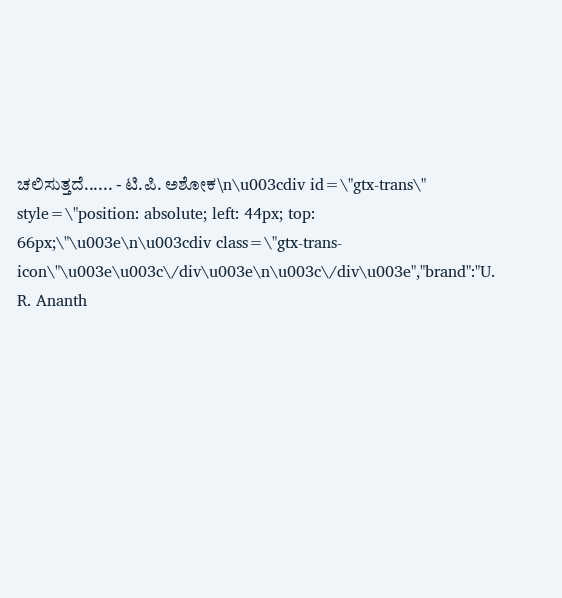ಚಲಿಸುತ್ತದೆ...... - ಟಿ.ಪಿ. ಅಶೋಕ\n\u003cdiv id=\"gtx-trans\" style=\"position: absolute; left: 44px; top: 66px;\"\u003e\n\u003cdiv class=\"gtx-trans-icon\"\u003e\u003c\/div\u003e\n\u003c\/div\u003e","brand":"U. R. Ananth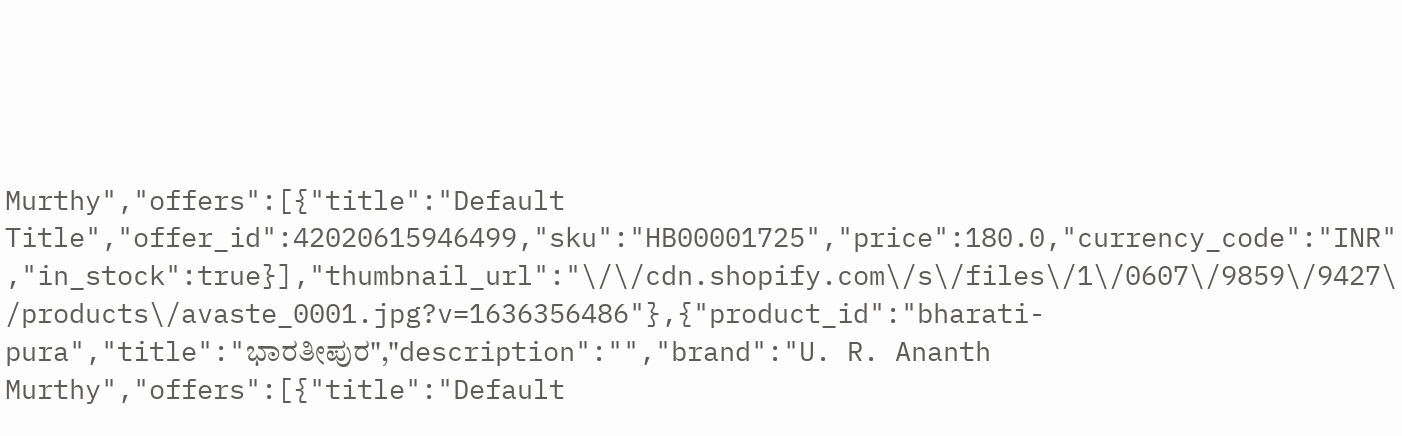Murthy","offers":[{"title":"Default Title","offer_id":42020615946499,"sku":"HB00001725","price":180.0,"currency_code":"INR","in_stock":true}],"thumbnail_url":"\/\/cdn.shopify.com\/s\/files\/1\/0607\/9859\/9427\/products\/avaste_0001.jpg?v=1636356486"},{"product_id":"bharati-pura","title":"ಭಾರತೀಪುರ","description":"","brand":"U. R. Ananth Murthy","offers":[{"title":"Default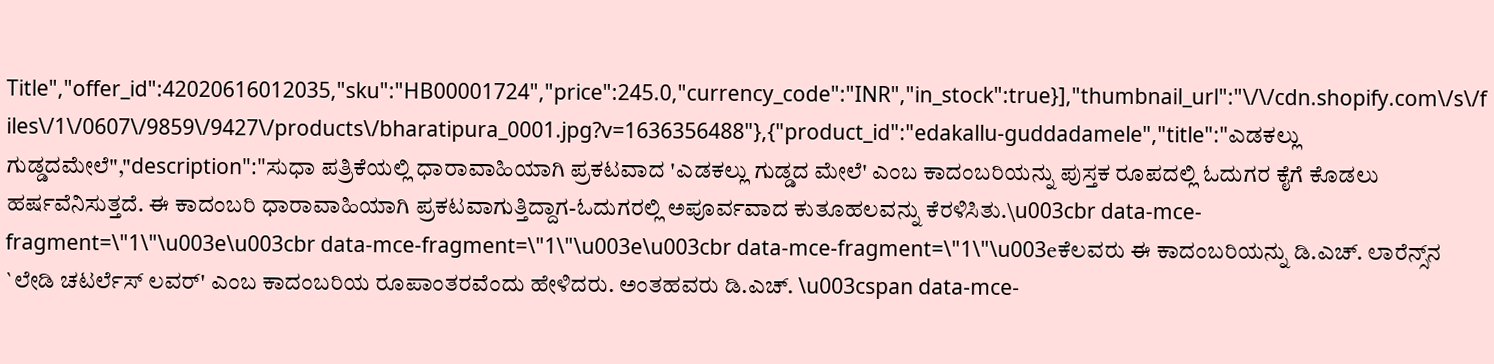Title","offer_id":42020616012035,"sku":"HB00001724","price":245.0,"currency_code":"INR","in_stock":true}],"thumbnail_url":"\/\/cdn.shopify.com\/s\/files\/1\/0607\/9859\/9427\/products\/bharatipura_0001.jpg?v=1636356488"},{"product_id":"edakallu-guddadamele","title":"ಎಡಕಲ್ಲು ಗುಡ್ಡದಮೇಲೆ","description":"ಸುಧಾ ಪತ್ರಿಕೆಯಲ್ಲಿ ಧಾರಾವಾಹಿಯಾಗಿ ಪ್ರಕಟವಾದ 'ಎಡಕಲ್ಲು ಗುಡ್ಡದ ಮೇಲೆ' ಎಂಬ ಕಾದಂಬರಿಯನ್ನು ಪುಸ್ತಕ ರೂಪದಲ್ಲಿ ಓದುಗರ ಕೈಗೆ ಕೊಡಲು ಹರ್ಷವೆನಿಸುತ್ತದೆ. ಈ ಕಾದಂಬರಿ ಧಾರಾವಾಹಿಯಾಗಿ ಪ್ರಕಟವಾಗುತ್ತಿದ್ದಾಗ-ಓದುಗರಲ್ಲಿ ಅಪೂರ್ವವಾದ ಕುತೂಹಲವನ್ನು ಕೆರಳಿಸಿತು.\u003cbr data-mce-fragment=\"1\"\u003e\u003cbr data-mce-fragment=\"1\"\u003e\u003cbr data-mce-fragment=\"1\"\u003eಕೆಲವರು ಈ ಕಾದಂಬರಿಯನ್ನು ಡಿ.ಎಚ್. ಲಾರೆನ್ಸ್‌ನ `ಲೇಡಿ ಚಟರ್ಲೆಸ್ ಲವರ್' ಎಂಬ ಕಾದಂಬರಿಯ ರೂಪಾಂತರವೆಂದು ಹೇಳಿದರು. ಅಂತಹವರು ಡಿ.ಎಚ್. \u003cspan data-mce-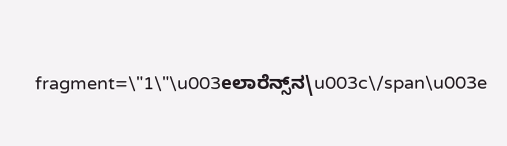fragment=\"1\"\u003eಲಾರೆನ್ಸ್‌ನ\u003c\/span\u003e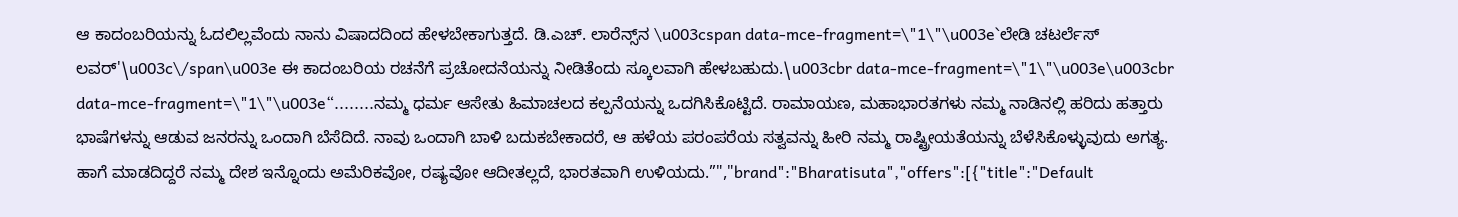ಆ ಕಾದಂಬರಿಯನ್ನು ಓದಲಿಲ್ಲವೆಂದು ನಾನು ವಿಷಾದದಿಂದ ಹೇಳಬೇಕಾಗುತ್ತದೆ. ಡಿ.ಎಚ್. ಲಾರೆನ್ಸ್‌ನ \u003cspan data-mce-fragment=\"1\"\u003e`ಲೇಡಿ ಚಟರ್ಲೆಸ್ ಲವರ್'\u003c\/span\u003e ಈ ಕಾದಂಬರಿಯ ರಚನೆಗೆ ಪ್ರಚೋದನೆಯನ್ನು ನೀಡಿತೆಂದು ಸ್ಕೂಲವಾಗಿ ಹೇಳಬಹುದು.\u003cbr data-mce-fragment=\"1\"\u003e\u003cbr data-mce-fragment=\"1\"\u003e“........ನಮ್ಮ ಧರ್ಮ ಆಸೇತು ಹಿಮಾಚಲದ ಕಲ್ಪನೆಯನ್ನು ಒದಗಿಸಿಕೊಟ್ಟಿದೆ. ರಾಮಾಯಣ, ಮಹಾಭಾರತಗಳು ನಮ್ಮ ನಾಡಿನಲ್ಲಿ ಹರಿದು ಹತ್ತಾರು ಭಾಷೆಗಳನ್ನು ಆಡುವ ಜನರನ್ನು ಒಂದಾಗಿ ಬೆಸೆದಿದೆ. ನಾವು ಒಂದಾಗಿ ಬಾಳಿ ಬದುಕಬೇಕಾದರೆ, ಆ ಹಳೆಯ ಪರಂಪರೆಯ ಸತ್ವವನ್ನು ಹೀರಿ ನಮ್ಮ ರಾಷ್ಟ್ರೀಯತೆಯನ್ನು ಬೆಳೆಸಿಕೊಳ್ಳುವುದು ಅಗತ್ಯ. ಹಾಗೆ ಮಾಡದಿದ್ದರೆ ನಮ್ಮ ದೇಶ ಇನ್ನೊಂದು ಅಮೆರಿಕವೋ, ರಷ್ಯವೋ ಆದೀತಲ್ಲದೆ, ಭಾರತವಾಗಿ ಉಳಿಯದು.”","brand":"Bharatisuta","offers":[{"title":"Default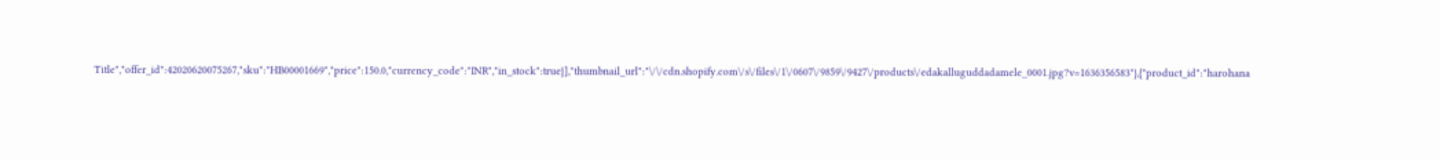Title","offer_id":42020620075267,"sku":"HB00001669","price":150.0,"currency_code":"INR","in_stock":true}],"thumbnail_url":"\/\/cdn.shopify.com\/s\/files\/1\/0607\/9859\/9427\/products\/edakalluguddadamele_0001.jpg?v=1636356583"},{"product_id":"harohana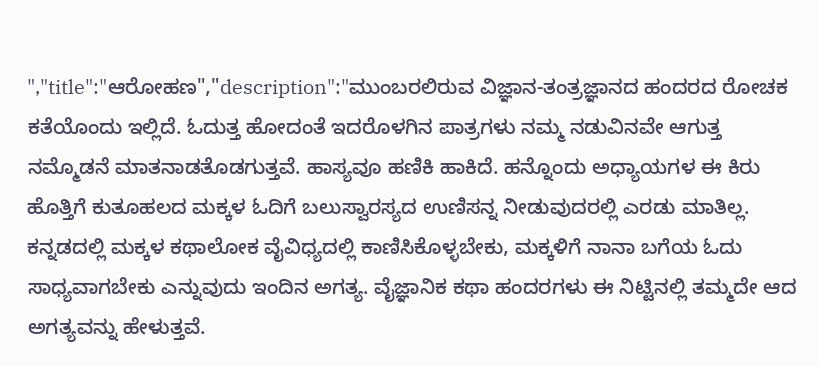","title":"ಆರೋಹಣ","description":"ಮುಂಬರಲಿರುವ ವಿಜ್ಞಾನ-ತಂತ್ರಜ್ಞಾನದ ಹಂದರದ ರೋಚಕ ಕತೆಯೊಂದು ಇಲ್ಲಿದೆ. ಓದುತ್ತ ಹೋದಂತೆ ಇದರೊಳಗಿನ ಪಾತ್ರಗಳು ನಮ್ಮ ನಡುವಿನವೇ ಆಗುತ್ತ ನಮ್ಮೊಡನೆ ಮಾತನಾಡತೊಡಗುತ್ತವೆ. ಹಾಸ್ಯವೂ ಹಣಿಕಿ ಹಾಕಿದೆ. ಹನ್ನೊಂದು ಅಧ್ಯಾಯಗಳ ಈ ಕಿರು ಹೊತ್ತಿಗೆ ಕುತೂಹಲದ ಮಕ್ಕಳ ಓದಿಗೆ ಬಲುಸ್ವಾರಸ್ಯದ ಉಣಿಸನ್ನ ನೀಡುವುದರಲ್ಲಿ ಎರಡು ಮಾತಿಲ್ಲ. ಕನ್ನಡದಲ್ಲಿ ಮಕ್ಕಳ ಕಥಾಲೋಕ ವೈವಿಧ್ಯದಲ್ಲಿ ಕಾಣಿಸಿಕೊಳ್ಳಬೇಕು, ಮಕ್ಕಳಿಗೆ ನಾನಾ ಬಗೆಯ ಓದು ಸಾಧ್ಯವಾಗಬೇಕು ಎನ್ನುವುದು ಇಂದಿನ ಅಗತ್ಯ. ವೈಜ್ಞಾನಿಕ ಕಥಾ ಹಂದರಗಳು ಈ ನಿಟ್ಟಿನಲ್ಲಿ ತಮ್ಮದೇ ಆದ ಅಗತ್ಯವನ್ನು ಹೇಳುತ್ತವೆ.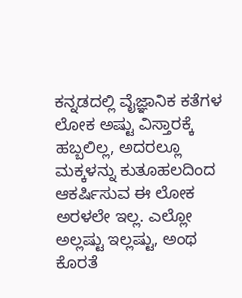ಕನ್ನಡದಲ್ಲಿ ವೈಜ್ಞಾನಿಕ ಕತೆಗಳ ಲೋಕ ಅಷ್ಟು ವಿಸ್ತಾರಕ್ಕೆ ಹಬ್ಬಲಿಲ್ಲ, ಅದರಲ್ಲೂ ಮಕ್ಕಳನ್ನು ಕುತೂಹಲದಿಂದ ಆಕರ್ಷಿಸುವ ಈ ಲೋಕ ಅರಳಲೇ ಇಲ್ಲ. ಎಲ್ಲೋ ಅಲ್ಲಷ್ಟು ಇಲ್ಲಷ್ಟು, ಅಂಥ ಕೊರತೆ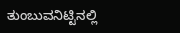ತುಂಬುವನಿಟ್ಟಿನಲ್ಲಿ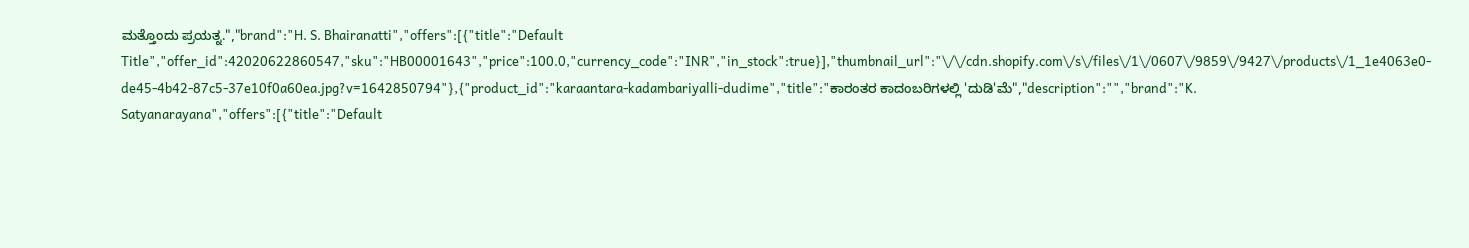ಮತ್ತೊಂದು ಪ್ರಯತ್ನ.","brand":"H. S. Bhairanatti","offers":[{"title":"Default Title","offer_id":42020622860547,"sku":"HB00001643","price":100.0,"currency_code":"INR","in_stock":true}],"thumbnail_url":"\/\/cdn.shopify.com\/s\/files\/1\/0607\/9859\/9427\/products\/1_1e4063e0-de45-4b42-87c5-37e10f0a60ea.jpg?v=1642850794"},{"product_id":"karaantara-kadambariyalli-dudime","title":"ಕಾರಂತರ ಕಾದಂಬರಿಗಳಲ್ಲಿ 'ದುಡಿ'ಮೆ","description":"","brand":"K. Satyanarayana","offers":[{"title":"Default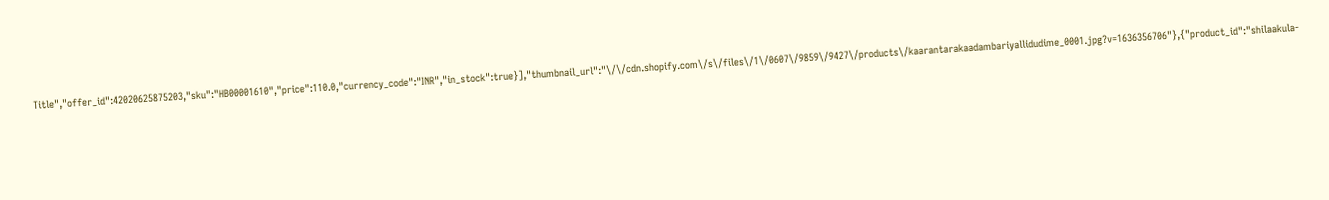Title","offer_id":42020625875203,"sku":"HB00001610","price":110.0,"currency_code":"INR","in_stock":true}],"thumbnail_url":"\/\/cdn.shopify.com\/s\/files\/1\/0607\/9859\/9427\/products\/kaarantarakaadambariyallidudime_0001.jpg?v=1636356706"},{"product_id":"shilaakula-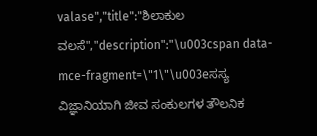valase","title":"ಶಿಲಾಕುಲ ವಲಸೆ","description":"\u003cspan data-mce-fragment=\"1\"\u003eಸಸ್ಯ ವಿಜ್ಞಾನಿಯಾಗಿ ಜೀವ ಸಂಕುಲಗಳ ತೌಲನಿಕ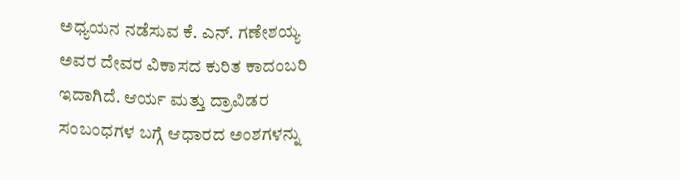ಅಧ್ಯಯನ ನಡೆಸುವ ಕೆ. ಎನ್. ಗಣೇಶಯ್ಯ ಅವರ ದೇವರ ವಿಕಾಸದ ಕುರಿತ ಕಾದಂಬರಿ ಇದಾಗಿದೆ. ಆರ್ಯ ಮತ್ತು ದ್ರಾವಿಡರ ಸಂಬಂಧಗಳ ಬಗ್ಗೆ ಆಧಾರದ ಅಂಶಗಳನ್ನು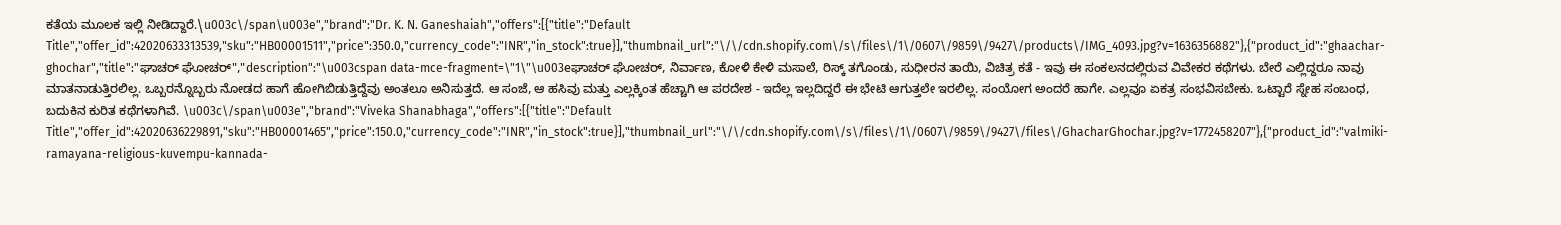ಕತೆಯ ಮೂಲಕ ಇಲ್ಲಿ ನೀಡಿದ್ದಾರೆ.\u003c\/span\u003e","brand":"Dr. K. N. Ganeshaiah","offers":[{"title":"Default Title","offer_id":42020633313539,"sku":"HB00001511","price":350.0,"currency_code":"INR","in_stock":true}],"thumbnail_url":"\/\/cdn.shopify.com\/s\/files\/1\/0607\/9859\/9427\/products\/IMG_4093.jpg?v=1636356882"},{"product_id":"ghaachar-ghochar","title":"ಘಾಚರ್ ಘೋಚರ್","description":"\u003cspan data-mce-fragment=\"1\"\u003eಘಾಚರ್ ಘೋಚರ್, ನಿರ್ವಾಣ, ಕೋಳಿ ಕೇಳಿ ಮಸಾಲೆ, ರಿಸ್ಕ್ ತಗೊಂಡು, ಸುಧೀರನ ತಾಯಿ, ವಿಚಿತ್ರ ಕತೆ - ಇವು ಈ ಸಂಕಲನದಲ್ಲಿರುವ ವಿವೇಕರ ಕಥೆಗಳು. ಬೇರೆ ಎಲ್ಲಿದ್ದರೂ ನಾವು ಮಾತನಾಡುತ್ತಿರಲಿಲ್ಲ. ಒಬ್ಬರನ್ನೊಬ್ಬರು ನೋಡದ ಹಾಗೆ ಹೋಗಿಬಿಡುತ್ತಿದ್ದೆವು ಅಂತಲೂ ಅನಿಸುತ್ತದೆ. ಆ ಸಂಜೆ, ಆ ಹಸಿವು ಮತ್ತು ಎಲ್ಲಕ್ಕಿಂತ ಹೆಚ್ಚಾಗಿ ಆ ಪರದೇಶ - ಇದೆಲ್ಲ ಇಲ್ಲದಿದ್ದರೆ ಈ ಭೇಟಿ ಆಗುತ್ತಲೇ ಇರಲಿಲ್ಲ. ಸಂಯೋಗ ಅಂದರೆ ಹಾಗೇ. ಎಲ್ಲವೂ ಏಕತ್ರ ಸಂಭವಿಸಬೇಕು. ಒಟ್ಟಾರೆ ಸ್ನೇಹ ಸಂಬಂಧ, ಬದುಕಿನ ಕುರಿತ ಕಥೆಗಳಾಗಿವೆ. \u003c\/span\u003e","brand":"Viveka Shanabhaga","offers":[{"title":"Default Title","offer_id":42020636229891,"sku":"HB00001465","price":150.0,"currency_code":"INR","in_stock":true}],"thumbnail_url":"\/\/cdn.shopify.com\/s\/files\/1\/0607\/9859\/9427\/files\/GhacharGhochar.jpg?v=1772458207"},{"product_id":"valmiki-ramayana-religious-kuvempu-kannada-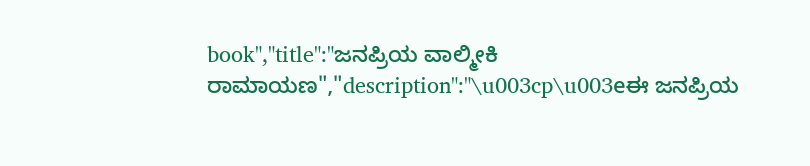book","title":"ಜನಪ್ರಿಯ ವಾಲ್ಮೀಕಿ ರಾಮಾಯಣ","description":"\u003cp\u003eಈ ಜನಪ್ರಿಯ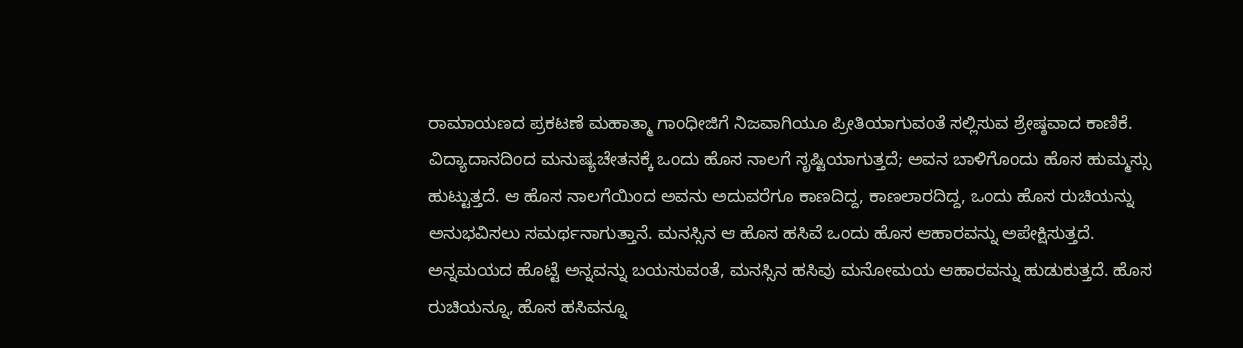ರಾಮಾಯಣದ ಪ್ರಕಟಣೆ ಮಹಾತ್ಮಾ ಗಾಂಧೀಜಿಗೆ ನಿಜವಾಗಿಯೂ ಪ್ರೀತಿಯಾಗುವಂತೆ ಸಲ್ಲಿಸುವ ಶ್ರೇಷ್ಠವಾದ ಕಾಣಿಕೆ. ವಿದ್ಯಾದಾನದಿಂದ ಮನುಷ್ಯಚೇತನಕ್ಕೆ ಒಂದು ಹೊಸ ನಾಲಗೆ ಸೃಷ್ಟಿಯಾಗುತ್ತದೆ; ಅವನ ಬಾಳಿಗೊಂದು ಹೊಸ ಹುಮ್ಮಸ್ಸು ಹುಟ್ಟುತ್ತದೆ. ಆ ಹೊಸ ನಾಲಗೆಯಿಂದ ಅವನು ಅದುವರೆಗೂ ಕಾಣದಿದ್ದ, ಕಾಣಲಾರದಿದ್ದ, ಒಂದು ಹೊಸ ರುಚಿಯನ್ನು ಅನುಭವಿಸಲು ಸಮರ್ಥನಾಗುತ್ತಾನೆ. ಮನಸ್ಸಿನ ಆ ಹೊಸ ಹಸಿವೆ ಒಂದು ಹೊಸ ಆಹಾರವನ್ನು ಅಪೇಕ್ಷಿಸುತ್ತದೆ. ಅನ್ನಮಯದ ಹೊಟ್ಟೆ ಅನ್ನವನ್ನು ಬಯಸುವಂತೆ, ಮನಸ್ಸಿನ ಹಸಿವು ಮನೋಮಯ ಆಹಾರವನ್ನು ಹುಡುಕುತ್ತದೆ. ಹೊಸ ರುಚಿಯನ್ನೂ, ಹೊಸ ಹಸಿವನ್ನೂ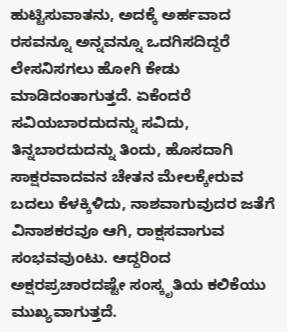ಹುಟ್ಟಿಸುವಾತನು, ಅದಕ್ಕೆ ಅರ್ಹವಾದ ರಸವನ್ನೂ ಅನ್ನವನ್ನೂ ಒದಗಿಸದಿದ್ದರೆ ಲೇಸನಿಸಗಲು ಹೋಗಿ ಕೇಡು ಮಾಡಿದಂತಾಗುತ್ತದೆ. ಏಕೆಂದರೆ ಸವಿಯಬಾರದುದನ್ನು ಸವಿದು, ತಿನ್ನಬಾರದುದನ್ನು ತಿಂದು, ಹೊಸದಾಗಿ ಸಾಕ್ಷರವಾದವನ ಚೇತನ ಮೇಲಕ್ಕೇರುವ ಬದಲು ಕೆಳಕ್ಕಿಳಿದು, ನಾಶವಾಗುವುದರ ಜತೆಗೆ ವಿನಾಶಕರವೂ ಆಗಿ, ರಾಕ್ಷಸವಾಗುವ ಸಂಭವವುಂಟು. ಆದ್ದರಿಂದ ಅಕ್ಷರಪ್ರಚಾರದಷ್ಟೇ ಸಂಸ್ಕೃತಿಯ ಕಲಿಕೆಯು ಮುಖ್ಯವಾಗುತ್ತದೆ.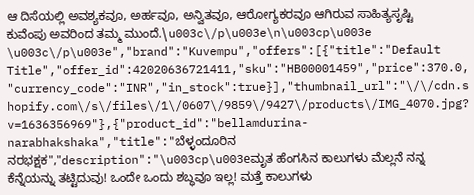ಆ ದಿಸೆಯಲ್ಲಿ ಅವಶ್ಯಕವೂ, ಅರ್ಹವೂ, ಅನ್ವಿತವೂ, ಆರೋಗ್ಯಕರವೂ ಆಗಿರುವ ಸಾಹಿತ್ಯಸೃಷ್ಟಿ ಕುವೆಂಪು ಅವರಿಂದ ತಮ್ಮ ಮುಂದೆ.\u003c\/p\u003e\n\u003cp\u003e \u003c\/p\u003e","brand":"Kuvempu","offers":[{"title":"Default Title","offer_id":42020636721411,"sku":"HB00001459","price":370.0,"currency_code":"INR","in_stock":true}],"thumbnail_url":"\/\/cdn.shopify.com\/s\/files\/1\/0607\/9859\/9427\/products\/IMG_4070.jpg?v=1636356969"},{"product_id":"bellamdurina-narabhakshaka","title":"ಬೆಳ್ಳಂದೂರಿನ ನರಭಕ್ಷಕ","description":"\u003cp\u003eಮೃತ ಹೆಂಗಸಿನ ಕಾಲುಗಳು ಮೆಲ್ಲನೆ ನನ್ನ ಕೆನ್ನೆಯನ್ನು ತಟ್ಟಿದುವು! ಒಂದೇ ಒಂದು ಶಬ್ಧವೂ ಇಲ್ಲ! ಮತ್ತೆ ಕಾಲುಗಳು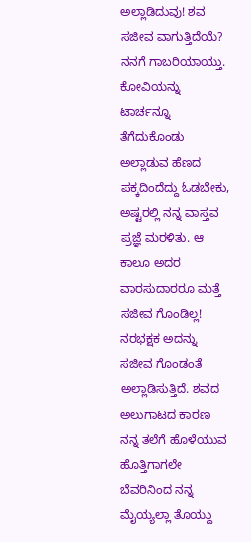ಅಲ್ಲಾಡಿದುವು! ಶವ ಸಜೀವ ವಾಗುತ್ತಿದೆಯೆ? ನನಗೆ ಗಾಬರಿಯಾಯ್ತು. ಕೋವಿಯನ್ನು ಟಾರ್ಚನ್ನೂ ತೆಗೆದುಕೊಂಡು ಅಲ್ಲಾಡುವ ಹೆಣದ ಪಕ್ಕದಿಂದೆದ್ದು ಓಡಬೇಕು, ಅಷ್ಟರಲ್ಲಿ ನನ್ನ ವಾಸ್ತವ ಪ್ರಜ್ಞೆ ಮರಳಿತು. ಆ ಕಾಲೂ ಅದರ ವಾರಸುದಾರರೂ ಮತ್ತೆ ಸಜೀವ ಗೊಂಡಿಲ್ಲ! ನರಭಕ್ಷಕ ಅದನ್ನು ಸಜೀವ ಗೊಂಡಂತೆ ಅಲ್ಲಾಡಿಸುತ್ತಿದೆ. ಶವದ ಅಲುಗಾಟದ ಕಾರಣ ನನ್ನ ತಲೆಗೆ ಹೊಳೆಯುವ ಹೊತ್ತಿಗಾಗಲೇ ಬೆವರಿನಿಂದ ನನ್ನ ಮೈಯ್ಯಲ್ಲಾ ತೊಯ್ದು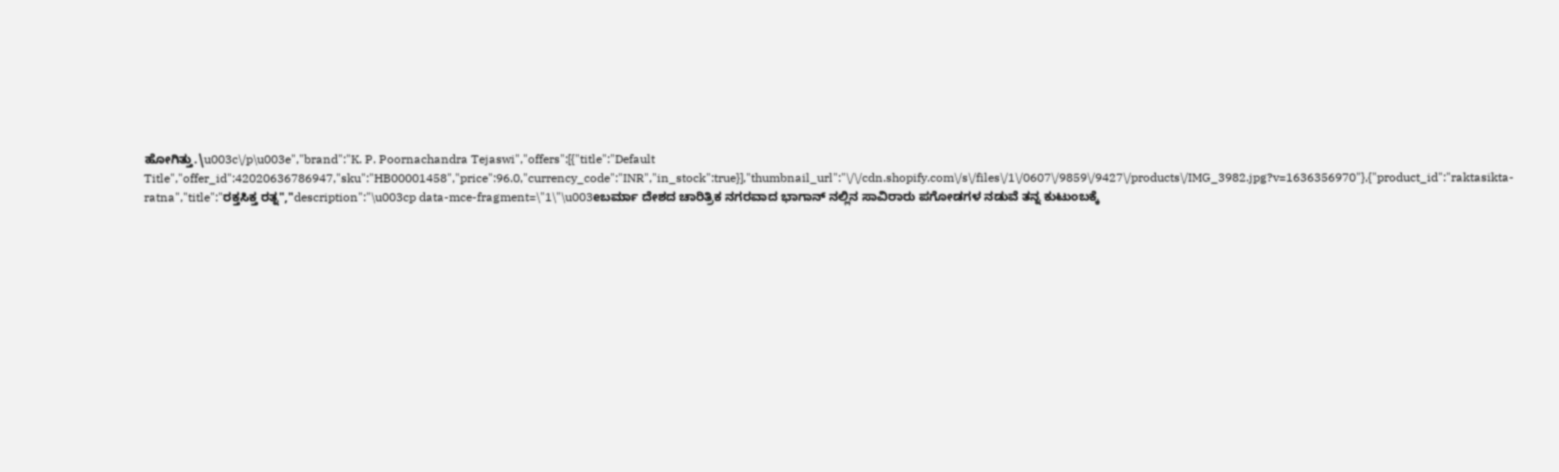ಹೋಗಿತ್ತು.\u003c\/p\u003e","brand":"K. P. Poornachandra Tejaswi","offers":[{"title":"Default Title","offer_id":42020636786947,"sku":"HB00001458","price":96.0,"currency_code":"INR","in_stock":true}],"thumbnail_url":"\/\/cdn.shopify.com\/s\/files\/1\/0607\/9859\/9427\/products\/IMG_3982.jpg?v=1636356970"},{"product_id":"raktasikta-ratna","title":"ರಕ್ತಸಿಕ್ತ ರತ್ನ","description":"\u003cp data-mce-fragment=\"1\"\u003eಬರ್ಮಾ ದೇಶದ ಚಾರಿತ್ರಿಕ ನಗರವಾದ ಭಾಗಾನ್ ನಲ್ಲಿನ ಸಾವಿರಾರು ಪಗೋಡಗಳ ನಡುವೆ ತನ್ನ ಕುಟುಂಬಕ್ಕೆ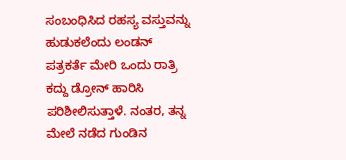ಸಂಬಂಧಿಸಿದ ರಹಸ್ಯ ವಸ್ತುವನ್ನು ಹುಡುಕಲೆಂದು ಲಂಡನ್ ಪತ್ರಕರ್ತೆ ಮೇರಿ ಒಂದು ರಾತ್ರಿ ಕದ್ದು ಡ್ರೋನ್ ಹಾರಿಸಿ ಪರಿಶೀಲಿಸುತ್ತಾಳೆ. ನಂತರ, ತನ್ನ ಮೇಲೆ ನಡೆದ ಗುಂಡಿನ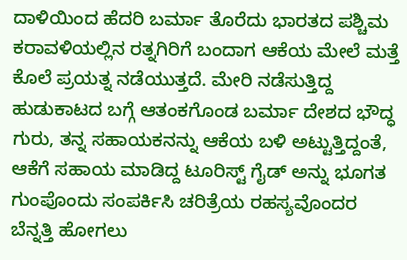ದಾಳಿಯಿಂದ ಹೆದರಿ ಬರ್ಮಾ ತೊರೆದು ಭಾರತದ ಪಶ್ಚಿಮ ಕರಾವಳಿಯಲ್ಲಿನ ರತ್ನಗಿರಿಗೆ ಬಂದಾಗ ಆಕೆಯ ಮೇಲೆ ಮತ್ತೆ ಕೊಲೆ ಪ್ರಯತ್ನ ನಡೆಯುತ್ತದೆ. ಮೇರಿ ನಡೆಸುತ್ತಿದ್ದ ಹುಡುಕಾಟದ ಬಗ್ಗೆ ಆತಂಕಗೊಂಡ ಬರ್ಮಾ ದೇಶದ ಭೌದ್ಧ ಗುರು, ತನ್ನ ಸಹಾಯಕನನ್ನು ಆಕೆಯ ಬಳಿ ಅಟ್ಟುತ್ತಿದ್ದಂತೆ, ಆಕೆಗೆ ಸಹಾಯ ಮಾಡಿದ್ದ ಟೂರಿಸ್ಟ್ ಗೈಡ್ ಅನ್ನು ಭೂಗತ ಗುಂಪೊಂದು ಸಂಪರ್ಕಿಸಿ ಚರಿತ್ರೆಯ ರಹಸ್ಯವೊಂದರ ಬೆನ್ನತ್ತಿ ಹೋಗಲು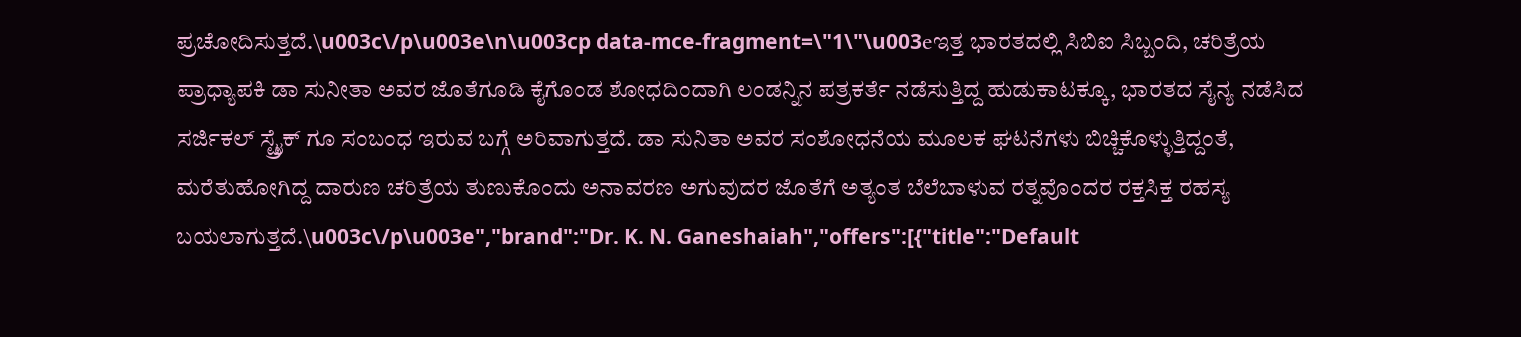ಪ್ರಚೋದಿಸುತ್ತದೆ.\u003c\/p\u003e\n\u003cp data-mce-fragment=\"1\"\u003eಇತ್ತ ಭಾರತದಲ್ಲಿ ಸಿಬಿಐ ಸಿಬ್ಬಂದಿ, ಚರಿತ್ರೆಯ ಪ್ರಾಧ್ಯಾಪಕಿ ಡಾ ಸುನೀತಾ ಅವರ ಜೊತೆಗೂಡಿ ಕೈಗೊಂಡ ಶೋಧದಿಂದಾಗಿ ಲಂಡನ್ನಿನ ಪತ್ರಕರ್ತೆ ನಡೆಸುತ್ತಿದ್ದ ಹುಡುಕಾಟಕ್ಕೂ, ಭಾರತದ ಸೈನ್ಯ ನಡೆಸಿದ ಸರ್ಜಿಕಲ್ ಸ್ಟ್ರೈಕ್ ಗೂ ಸಂಬಂಧ ಇರುವ ಬಗ್ಗೆ ಅರಿವಾಗುತ್ತದೆ. ಡಾ ಸುನಿತಾ ಅವರ ಸಂಶೋಧನೆಯ ಮೂಲಕ ಘಟನೆಗಳು ಬಿಚ್ಚಿಕೊಳ್ಳುತ್ತಿದ್ದಂತೆ, ಮರೆತುಹೋಗಿದ್ದ ದಾರುಣ ಚರಿತ್ರೆಯ ತುಣುಕೊಂದು ಅನಾವರಣ ಅಗುವುದರ ಜೊತೆಗೆ ಅತ್ಯಂತ ಬೆಲೆಬಾಳುವ ರತ್ನವೊಂದರ ರಕ್ತಸಿಕ್ತ ರಹಸ್ಯ ಬಯಲಾಗುತ್ತದೆ.\u003c\/p\u003e","brand":"Dr. K. N. Ganeshaiah","offers":[{"title":"Default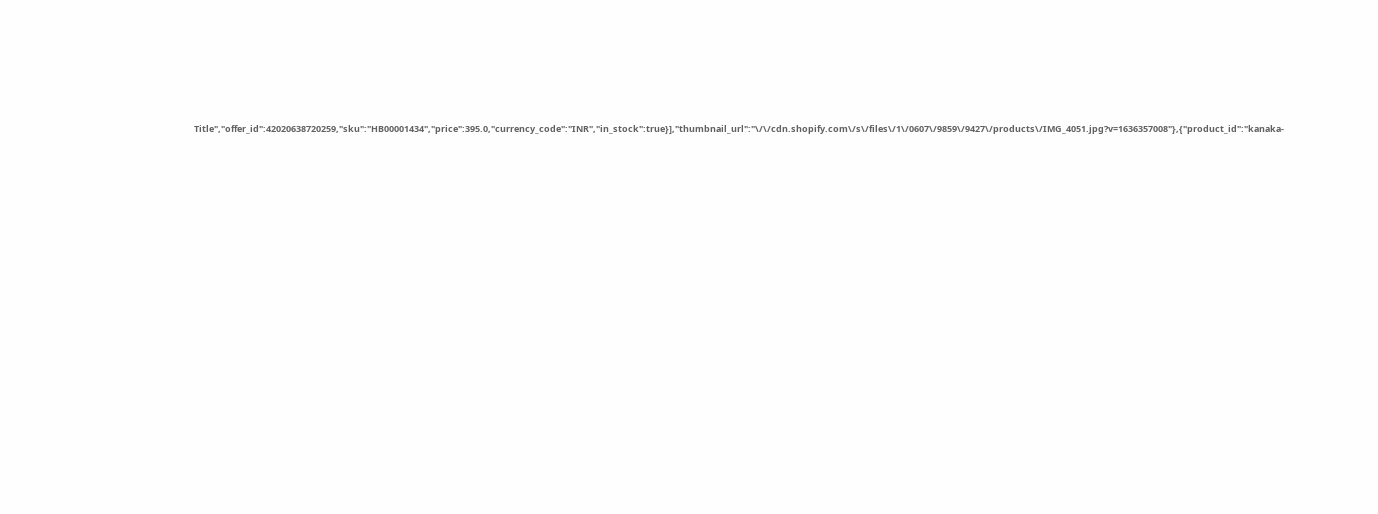Title","offer_id":42020638720259,"sku":"HB00001434","price":395.0,"currency_code":"INR","in_stock":true}],"thumbnail_url":"\/\/cdn.shopify.com\/s\/files\/1\/0607\/9859\/9427\/products\/IMG_4051.jpg?v=1636357008"},{"product_id":"kanaka-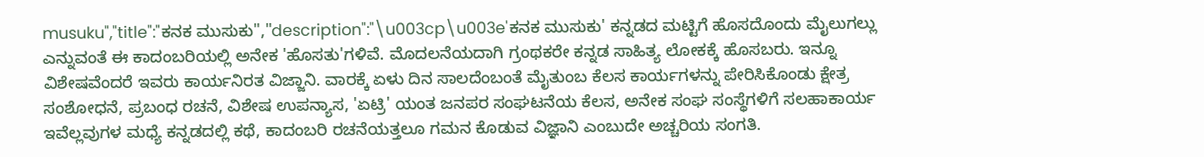musuku","title":"ಕನಕ ಮುಸುಕು","description":"\u003cp\u003e'ಕನಕ ಮುಸುಕು' ಕನ್ನಡದ ಮಟ್ಟಿಗೆ ಹೊಸದೊಂದು ಮೈಲುಗಲ್ಲು ಎನ್ನುವಂತೆ ಈ ಕಾದಂಬರಿಯಲ್ಲಿ ಅನೇಕ 'ಹೊಸತು'ಗಳಿವೆ. ಮೊದಲನೆಯದಾಗಿ ಗ್ರಂಥಕರೇ ಕನ್ನಡ ಸಾಹಿತ್ಯ ಲೋಕಕ್ಕೆ ಹೊಸಬರು. ಇನ್ನೂ ವಿಶೇಷವೆಂದರೆ ಇವರು ಕಾರ್ಯನಿರತ ವಿಜ್ಜಾನಿ. ವಾರಕ್ಕೆ ಏಳು ದಿನ ಸಾಲದೆಂಬಂತೆ ಮೈತುಂಬ ಕೆಲಸ ಕಾರ್ಯಗಳನ್ನು ಪೇರಿಸಿಕೊಂಡು ಕ್ಷೇತ್ರ ಸಂಶೋಧನೆ, ಪ್ರಬಂಧ ರಚನೆ, ವಿಶೇಷ ಉಪನ್ಯಾಸ, 'ಏಟ್ರಿ' ಯಂತ ಜನಪರ ಸಂಘಟನೆಯ ಕೆಲಸ, ಅನೇಕ ಸಂಘ ಸಂಸ್ಥೆಗಳಿಗೆ ಸಲಹಾಕಾರ್ಯ ಇವೆಲ್ಲವುಗಳ ಮಧ್ಯೆ ಕನ್ನಡದಲ್ಲಿ ಕಥೆ, ಕಾದಂಬರಿ ರಚನೆಯತ್ತಲೂ ಗಮನ ಕೊಡುವ ವಿಜ್ಞಾನಿ ಎಂಬುದೇ ಅಚ್ಚರಿಯ ಸಂಗತಿ.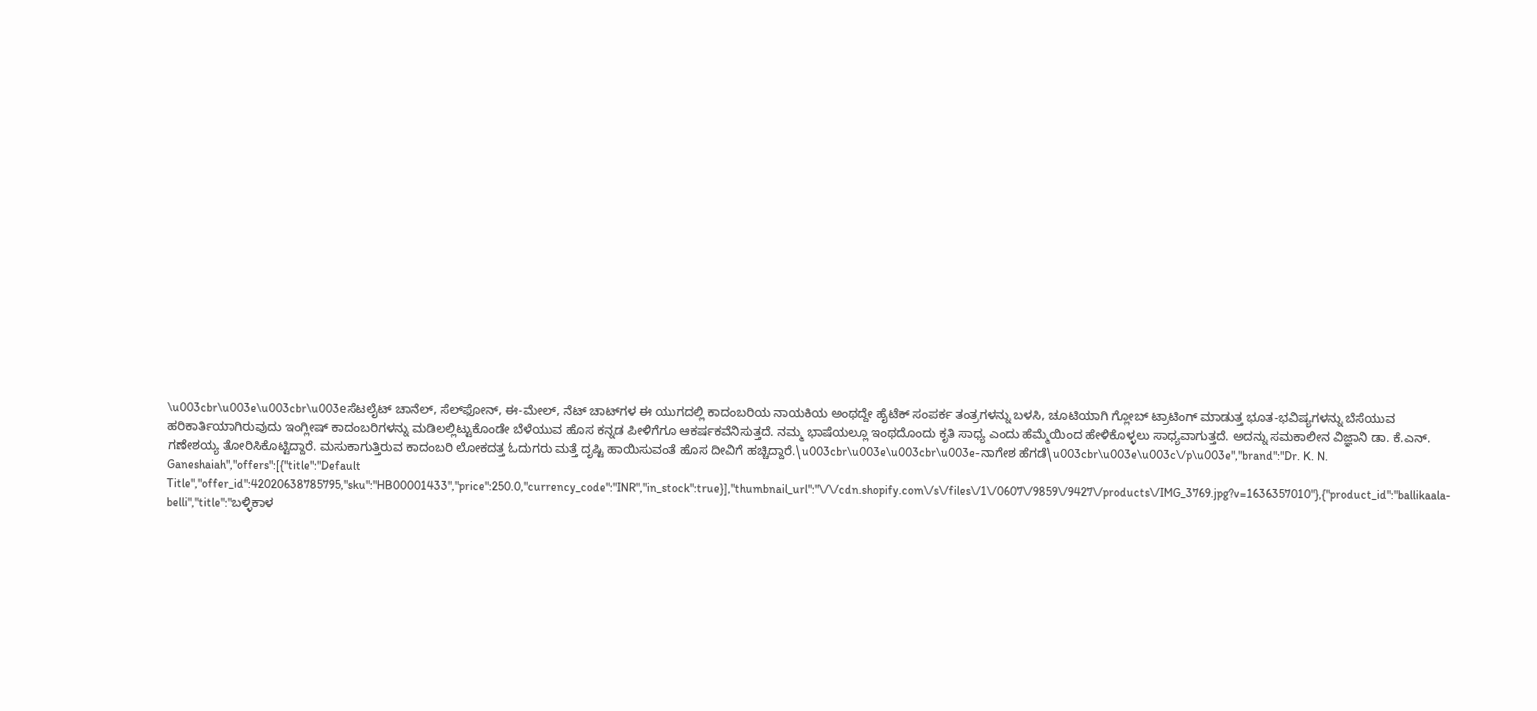\u003cbr\u003e\u003cbr\u003eಸೆಟಲೈಟ್ ಚಾನೆಲ್, ಸೆಲ್‌ಫೋನ್, ಈ-ಮೇಲ್, ನೆಟ್ ಚಾಟ್‌ಗಳ ಈ ಯುಗದಲ್ಲಿ ಕಾದಂಬರಿಯ ನಾಯಕಿಯ ಅಂಥದ್ದೇ ಹೈಟೆಕ್‌ ಸಂಪರ್ಕ ತಂತ್ರಗಳನ್ನು ಬಳಸಿ, ಚೂಟಿಯಾಗಿ ಗ್ಲೋಬ್ ಟ್ರಾಟಿಂಗ್ ಮಾಡುತ್ತ ಭೂತ-ಭವಿಷ್ಯಗಳನ್ನು ಬೆಸೆಯುವ ಹರಿಕಾರ್ತಿಯಾಗಿರುವುದು ಇಂಗ್ಲೀಷ್ ಕಾದಂಬರಿಗಳನ್ನು ಮಡಿಲಲ್ಲಿಟ್ಟುಕೊಂಡೇ ಬೆಳೆಯುವ ಹೊಸ ಕನ್ನಡ ಪೀಳಿಗೆಗೂ ಆಕರ್ಷಕವೆನಿಸುತ್ತದೆ. ನಮ್ಮ ಭಾಷೆಯಲ್ಲೂ ಇಂಥದೊಂದು ಕೃತಿ ಸಾಧ್ಯ ಎಂದು ಹೆಮ್ಮೆಯಿಂದ ಹೇಳಿಕೊಳ್ಳಲು ಸಾಧ್ಯವಾಗುತ್ತದೆ. ಅದನ್ನು ಸಮಕಾಲೀನ ವಿಜ್ಞಾನಿ ಡಾ. ಕೆ.ಎನ್. ಗಣೇಶಯ್ಯ ತೋರಿಸಿಕೊಟ್ಟಿದ್ದಾರೆ. ಮಸುಕಾಗುತ್ತಿರುವ ಕಾದಂಬರಿ ಲೋಕದತ್ತ ಓದುಗರು ಮತ್ತೆ ದೃಷ್ಟಿ ಹಾಯಿಸುವಂತೆ ಹೊಸ ದೀವಿಗೆ ಹಚ್ಚಿದ್ದಾರೆ.\u003cbr\u003e\u003cbr\u003e-ನಾಗೇಶ ಹೆಗಡೆ\u003cbr\u003e\u003c\/p\u003e","brand":"Dr. K. N. Ganeshaiah","offers":[{"title":"Default Title","offer_id":42020638785795,"sku":"HB00001433","price":250.0,"currency_code":"INR","in_stock":true}],"thumbnail_url":"\/\/cdn.shopify.com\/s\/files\/1\/0607\/9859\/9427\/products\/IMG_3769.jpg?v=1636357010"},{"product_id":"ballikaala-belli","title":"ಬಳ್ಳಿಕಾಳ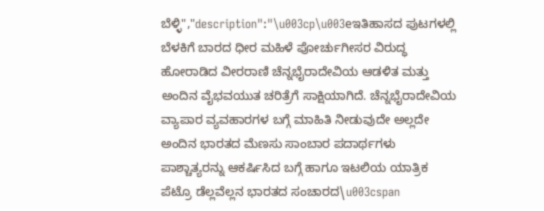ಬೆಳ್ಳಿ","description":"\u003cp\u003eಇತಿಹಾಸದ ಪುಟಗಳಲ್ಲಿ ಬೆಳಕಿಗೆ ಬಾರದ ಧೀರ ಮಹಿಳೆ ಪೋರ್ಚುಗೀಸರ ವಿರುದ್ಧ ಹೋರಾಡಿದ ವೀರರಾಣಿ ಚೆನ್ನಭೈರಾದೇವಿಯ ಆಡಳಿತ ಮತ್ತು ಅಂದಿನ ವೈಭವಯುತ ಚರಿತ್ರೆಗೆ ಸಾಕ್ಷಿಯಾಗಿದೆ. ಚೆನ್ನಭೈರಾದೇವಿಯ ವ್ಯಾಪಾರ ವ್ಯವಹಾರಗಳ ಬಗ್ಗೆ ಮಾಹಿತಿ ನೀಡುವುದೇ ಅಲ್ಲದೇ ಅಂದಿನ ಭಾರತದ ಮೆಣಸು ಸಾಂಬಾರ ಪದಾರ್ಥಗಳು ಪಾಶ್ಚಾತ್ಯರನ್ನು ಆಕರ್ಷಿಸಿದ ಬಗ್ಗೆ ಹಾಗೂ ಇಟಲಿಯ ಯಾತ್ರಿಕ ಪೆಟ್ರೊ ಡೆಲ್ಲವೆಲ್ಲನ ಭಾರತದ ಸಂಚಾರದ\u003cspan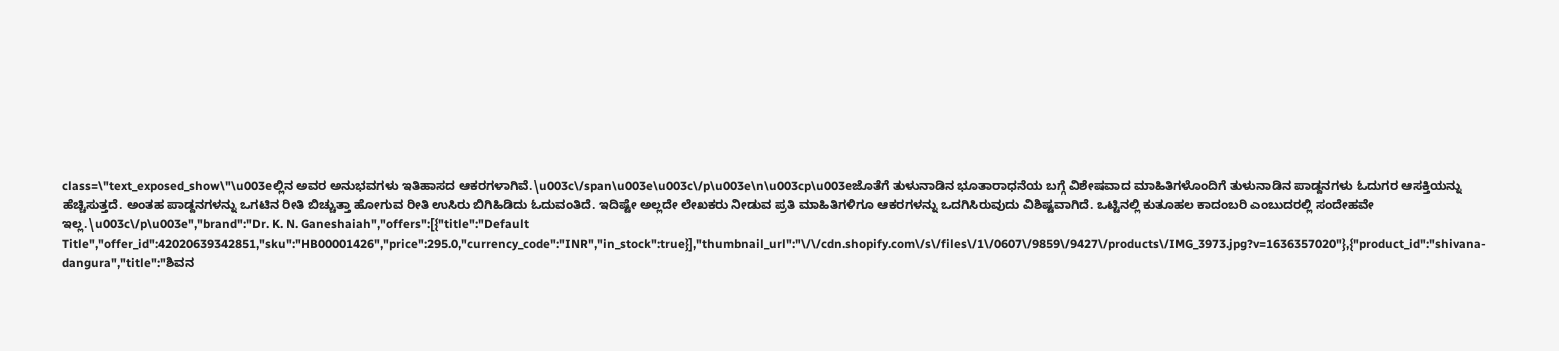class=\"text_exposed_show\"\u003eಲ್ಲಿನ ಅವರ ಅನುಭವಗಳು ಇತಿಹಾಸದ ಆಕರಗಳಾಗಿವೆ.\u003c\/span\u003e\u003c\/p\u003e\n\u003cp\u003eಜೊತೆಗೆ ತುಳುನಾಡಿನ ಭೂತಾರಾಧನೆಯ ಬಗ್ಗೆ ವಿಶೇಷವಾದ ಮಾಹಿತಿಗಳೊಂದಿಗೆ ತುಳುನಾಡಿನ ಪಾಡ್ದನಗಳು ಓದುಗರ ಆಸಕ್ತಿಯನ್ನು ಹೆಚ್ಚಿಸುತ್ತದೆ. ಅಂತಹ ಪಾಡ್ದನಗಳನ್ನು ಒಗಟಿನ ರೀತಿ ಬಿಚ್ಚುತ್ತಾ ಹೋಗುವ ರೀತಿ ಉಸಿರು ಬಿಗಿಹಿಡಿದು ಓದುವಂತಿದೆ. ಇದಿಷ್ಟೇ ಅಲ್ಲದೇ ಲೇಖಕರು ನೀಡುವ ಪ್ರತಿ ಮಾಹಿತಿಗಳಿಗೂ ಆಕರಗಳನ್ನು ಒದಗಿಸಿರುವುದು ವಿಶಿಷ್ಟವಾಗಿದೆ. ಒಟ್ಟಿನಲ್ಲಿ ಕುತೂಹಲ ಕಾದಂಬರಿ ಎಂಬುದರಲ್ಲಿ ಸಂದೇಹವೇ ಇಲ್ಲ.\u003c\/p\u003e","brand":"Dr. K. N. Ganeshaiah","offers":[{"title":"Default Title","offer_id":42020639342851,"sku":"HB00001426","price":295.0,"currency_code":"INR","in_stock":true}],"thumbnail_url":"\/\/cdn.shopify.com\/s\/files\/1\/0607\/9859\/9427\/products\/IMG_3973.jpg?v=1636357020"},{"product_id":"shivana-dangura","title":"ಶಿವನ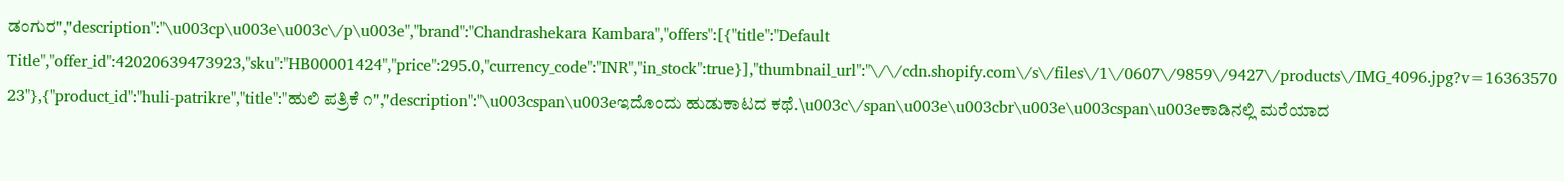ಡಂಗುರ","description":"\u003cp\u003e\u003c\/p\u003e","brand":"Chandrashekara Kambara","offers":[{"title":"Default Title","offer_id":42020639473923,"sku":"HB00001424","price":295.0,"currency_code":"INR","in_stock":true}],"thumbnail_url":"\/\/cdn.shopify.com\/s\/files\/1\/0607\/9859\/9427\/products\/IMG_4096.jpg?v=1636357023"},{"product_id":"huli-patrikre","title":"ಹುಲಿ ಪತ್ರಿಕೆ ೧","description":"\u003cspan\u003eಇದೊಂದು ಹುಡುಕಾಟದ ಕಥೆ.\u003c\/span\u003e\u003cbr\u003e\u003cspan\u003eಕಾಡಿನಲ್ಲಿ ಮರೆಯಾದ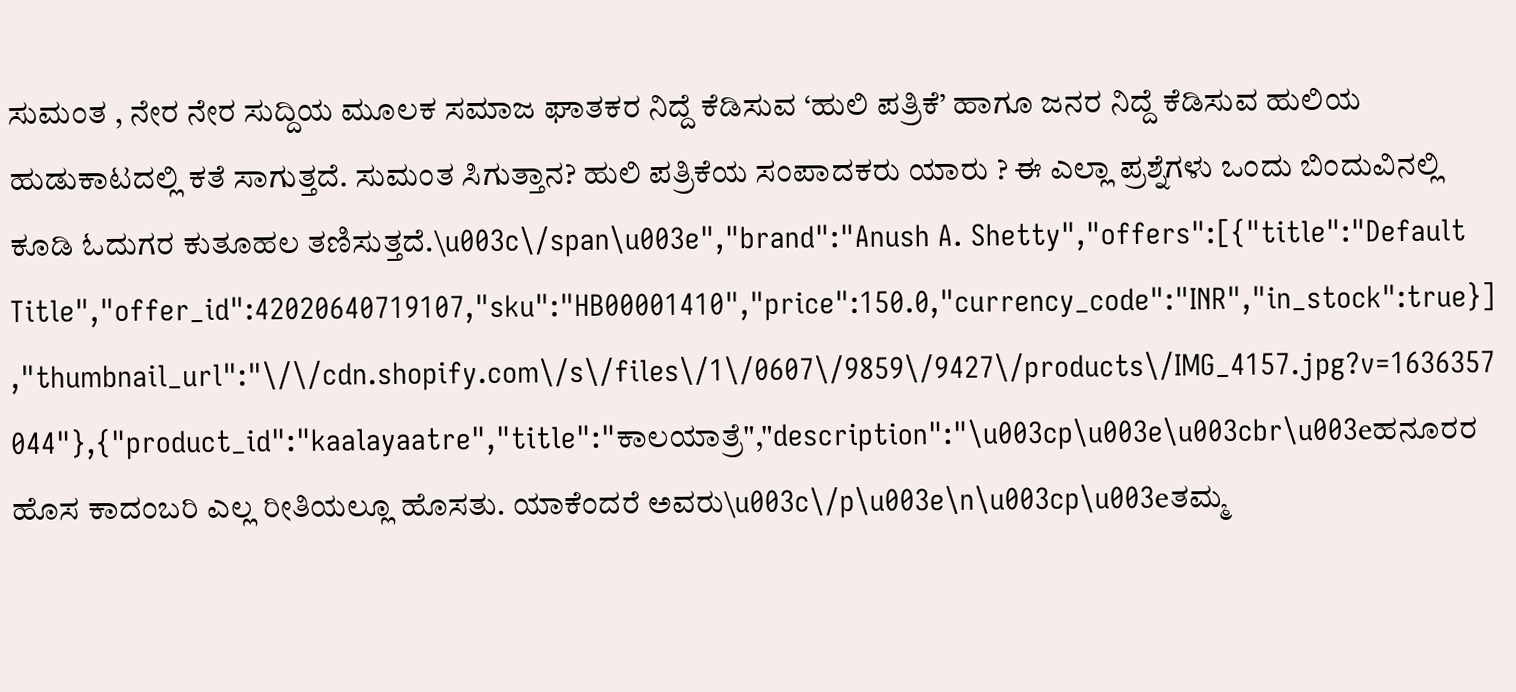ಸುಮಂತ , ನೇರ ನೇರ ಸುದ್ದಿಯ ಮೂಲಕ ಸಮಾಜ ಘಾತಕರ ನಿದ್ದೆ ಕೆಡಿಸುವ ‘ಹುಲಿ ಪತ್ರಿಕೆ’ ಹಾಗೂ ಜನರ ನಿದ್ದೆ ಕೆಡಿಸುವ ಹುಲಿಯ ಹುಡುಕಾಟದಲ್ಲಿ ಕತೆ ಸಾಗುತ್ತದೆ. ಸುಮಂತ ಸಿಗುತ್ತಾನ? ಹುಲಿ ಪತ್ರಿಕೆಯ ಸಂಪಾದಕರು ಯಾರು ? ಈ ಎಲ್ಲಾ ಪ್ರಶ್ನೆಗಳು ಒಂದು ಬಿಂದುವಿನಲ್ಲಿ ಕೂಡಿ ಓದುಗರ ಕುತೂಹಲ ತಣಿಸುತ್ತದೆ.\u003c\/span\u003e","brand":"Anush A. Shetty","offers":[{"title":"Default Title","offer_id":42020640719107,"sku":"HB00001410","price":150.0,"currency_code":"INR","in_stock":true}],"thumbnail_url":"\/\/cdn.shopify.com\/s\/files\/1\/0607\/9859\/9427\/products\/IMG_4157.jpg?v=1636357044"},{"product_id":"kaalayaatre","title":"ಕಾಲಯಾತ್ರೆ","description":"\u003cp\u003e\u003cbr\u003eಹನೂರರ ಹೊಸ ಕಾದಂಬರಿ ಎಲ್ಲ ರೀತಿಯಲ್ಲೂ ಹೊಸತು. ಯಾಕೆಂದರೆ ಅವರು\u003c\/p\u003e\n\u003cp\u003eತಮ್ಮ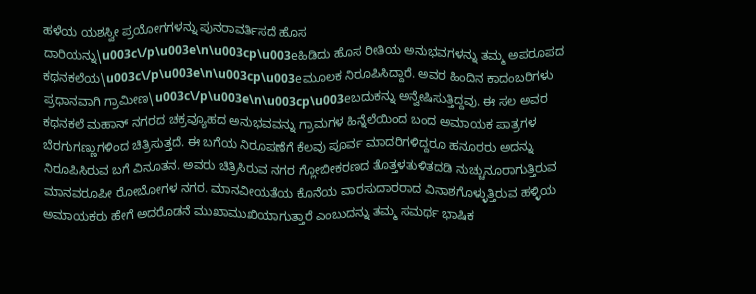ಹಳೆಯ ಯಶಸ್ವೀ ಪ್ರಯೋಗಗಳನ್ನು ಪುನರಾವರ್ತಿಸದೆ ಹೊಸ ದಾರಿಯನ್ನು\u003c\/p\u003e\n\u003cp\u003eಹಿಡಿದು ಹೊಸ ರೀತಿಯ ಅನುಭವಗಳನ್ನು ತಮ್ಮ ಅಪರೂಪದ ಕಥನಕಲೆಯ\u003c\/p\u003e\n\u003cp\u003eಮೂಲಕ ನಿರೂಪಿಸಿದ್ದಾರೆ. ಅವರ ಹಿಂದಿನ ಕಾದಂಬರಿಗಳು ಪ್ರಧಾನವಾಗಿ ಗ್ರಾಮೀಣ\u003c\/p\u003e\n\u003cp\u003eಬದುಕನ್ನು ಅನ್ವೇಷಿಸುತ್ತಿದ್ದವು. ಈ ಸಲ ಅವರ ಕಥನಕಲೆ ಮಹಾನ್ ನಗರದ ಚಕ್ರವ್ಯೂಹದ ಅನುಭವವನ್ನು ಗ್ರಾಮಗಳ ಹಿನ್ನೆಲೆಯಿಂದ ಬಂದ ಅಮಾಯಕ ಪಾತ್ರಗಳ ಬೆರಗುಗಣ್ಣುಗಳಿಂದ ಚಿತ್ರಿಸುತ್ತದೆ. ಈ ಬಗೆಯ ನಿರೂಪಣೆಗೆ ಕೆಲವು ಪೂರ್ವ ಮಾದರಿಗಳಿದ್ದರೂ ಹನೂರರು ಅದನ್ನು ನಿರೂಪಿಸಿರುವ ಬಗೆ ವಿನೂತನ. ಅವರು ಚಿತ್ರಿಸಿರುವ ನಗರ ಗ್ಲೋಬೀಕರಣದ ತೊತ್ತಳತುಳಿತದಡಿ ನುಚ್ಚುನೂರಾಗುತ್ತಿರುವ ಮಾನವರೂಪೀ ರೋಬೋಗಳ ನಗರ. ಮಾನವೀಯತೆಯ ಕೊನೆಯ ವಾರಸುದಾರರಾದ ವಿನಾಶಗೊಳ್ಳುತ್ತಿರುವ ಹಳ್ಳಿಯ ಅಮಾಯಕರು ಹೇಗೆ ಅದರೊಡನೆ ಮುಖಾಮುಖಿಯಾಗುತ್ತಾರೆ ಎಂಬುದನ್ನು ತಮ್ಮ ಸಮರ್ಥ ಭಾಷಿಕ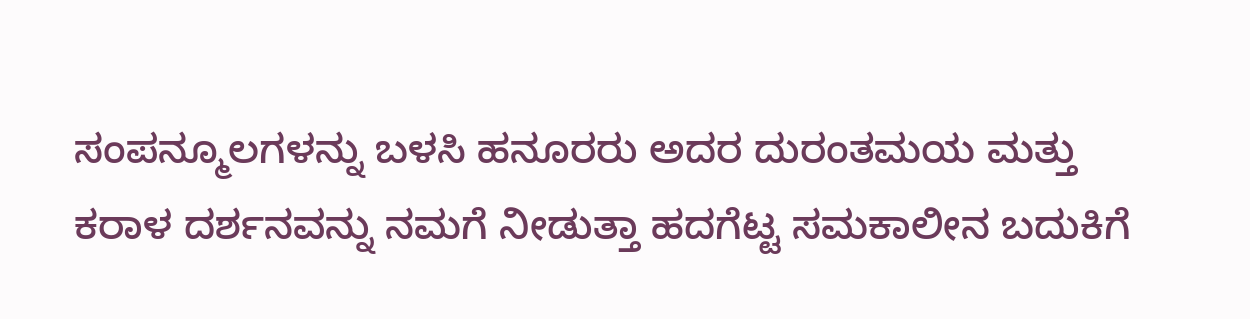ಸಂಪನ್ಮೂಲಗಳನ್ನು ಬಳಸಿ ಹನೂರರು ಅದರ ದುರಂತಮಯ ಮತ್ತು ಕರಾಳ ದರ್ಶನವನ್ನು ನಮಗೆ ನೀಡುತ್ತಾ ಹದಗೆಟ್ಟ ಸಮಕಾಲೀನ ಬದುಕಿಗೆ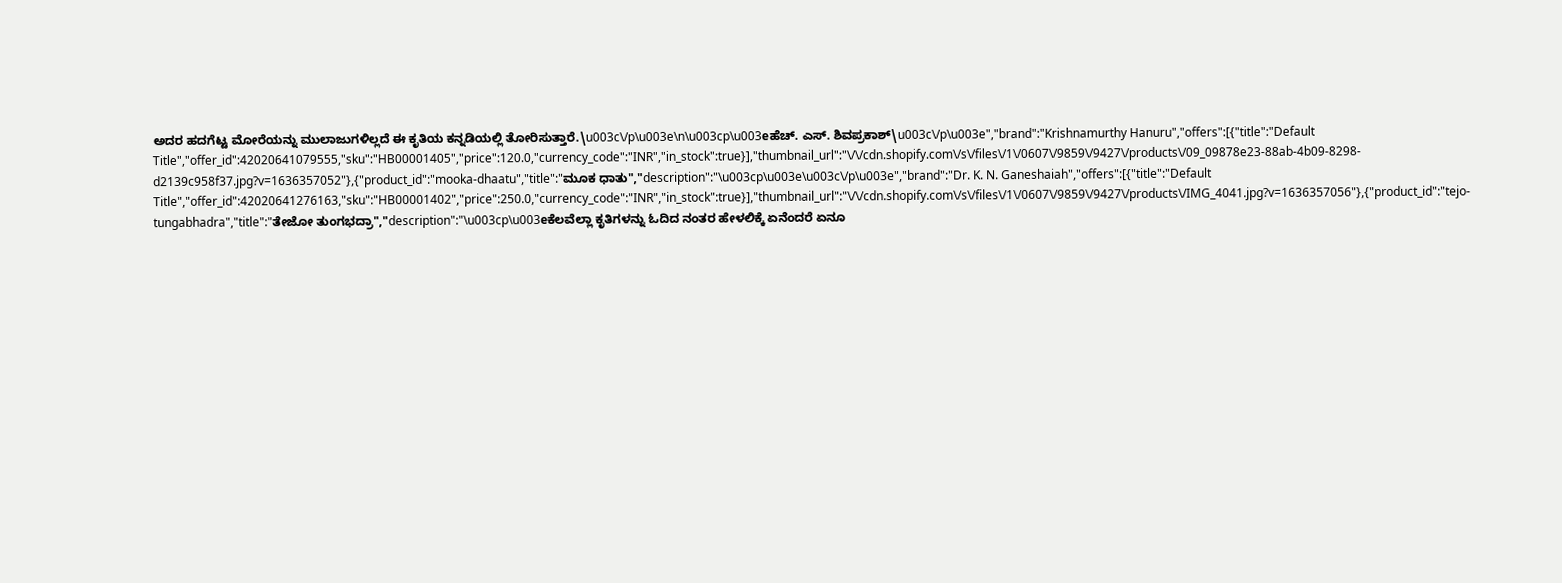ಅದರ ಹದಗೆಟ್ಟ ಮೋರೆಯನ್ನು ಮುಲಾಜುಗಳಿಲ್ಲದೆ ಈ ಕೃತಿಯ ಕನ್ನಡಿಯಲ್ಲಿ ತೋರಿಸುತ್ತಾರೆ.\u003c\/p\u003e\n\u003cp\u003eಹೆಚ್. ಎಸ್. ಶಿವಪ್ರಕಾಶ್\u003c\/p\u003e","brand":"Krishnamurthy Hanuru","offers":[{"title":"Default Title","offer_id":42020641079555,"sku":"HB00001405","price":120.0,"currency_code":"INR","in_stock":true}],"thumbnail_url":"\/\/cdn.shopify.com\/s\/files\/1\/0607\/9859\/9427\/products\/09_09878e23-88ab-4b09-8298-d2139c958f37.jpg?v=1636357052"},{"product_id":"mooka-dhaatu","title":"ಮೂಕ ಧಾತು","description":"\u003cp\u003e\u003c\/p\u003e","brand":"Dr. K. N. Ganeshaiah","offers":[{"title":"Default Title","offer_id":42020641276163,"sku":"HB00001402","price":250.0,"currency_code":"INR","in_stock":true}],"thumbnail_url":"\/\/cdn.shopify.com\/s\/files\/1\/0607\/9859\/9427\/products\/IMG_4041.jpg?v=1636357056"},{"product_id":"tejo-tungabhadra","title":"ತೇಜೋ ತುಂಗಭದ್ರಾ","description":"\u003cp\u003eಕೆಲವೆಲ್ಲಾ ಕೃತಿಗಳನ್ನು ಓದಿದ ನಂತರ ಹೇಳಲಿಕ್ಕೆ ಏನೆಂದರೆ ಏನೂ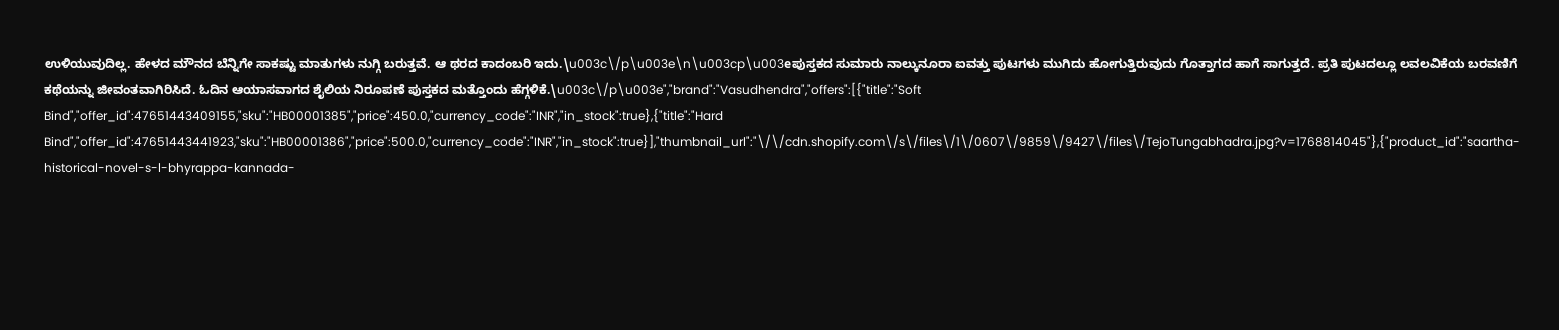ಉಳಿಯುವುದಿಲ್ಲ. ಹೇಳದ ಮೌನದ ಬೆನ್ನಿಗೇ ಸಾಕಷ್ಟು ಮಾತುಗಳು ನುಗ್ಗಿ ಬರುತ್ತವೆ. ಆ ಥರದ ಕಾದಂಬರಿ ಇದು.\u003c\/p\u003e\n\u003cp\u003eಪುಸ್ತಕದ ಸುಮಾರು ನಾಲ್ಕುನೂರಾ ಐವತ್ತು ಪುಟಗಳು ಮುಗಿದು ಹೋಗುತ್ತಿರುವುದು ಗೊತ್ತಾಗದ ಹಾಗೆ ಸಾಗುತ್ತದೆ. ಪ್ರತಿ ಪುಟದಲ್ಲೂ ಲವಲವಿಕೆಯ ಬರವಣಿಗೆ ಕಥೆಯನ್ನು ಜೀವಂತವಾಗಿರಿಸಿದೆ. ಓದಿನ ಆಯಾಸವಾಗದ ಶೈಲಿಯ ನಿರೂಪಣೆ ಪುಸ್ತಕದ ಮತ್ತೊಂದು ಹೆಗ್ಗಳಿಕೆ.\u003c\/p\u003e","brand":"Vasudhendra","offers":[{"title":"Soft Bind","offer_id":47651443409155,"sku":"HB00001385","price":450.0,"currency_code":"INR","in_stock":true},{"title":"Hard Bind","offer_id":47651443441923,"sku":"HB00001386","price":500.0,"currency_code":"INR","in_stock":true}],"thumbnail_url":"\/\/cdn.shopify.com\/s\/files\/1\/0607\/9859\/9427\/files\/TejoTungabhadra.jpg?v=1768814045"},{"product_id":"saartha-historical-novel-s-l-bhyrappa-kannada-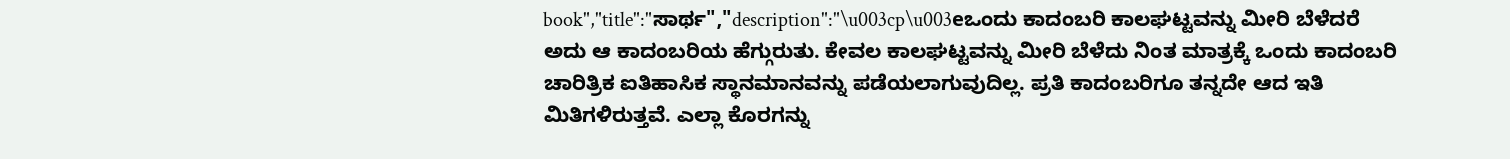book","title":"ಸಾರ್ಥ","description":"\u003cp\u003eಒಂದು ಕಾದಂಬರಿ ಕಾಲಘಟ್ಟವನ್ನು ಮೀರಿ ಬೆಳೆದರೆ ಅದು ಆ ಕಾದಂಬರಿಯ ಹೆಗ್ಗುರುತು. ಕೇವಲ ಕಾಲಘಟ್ಟವನ್ನು ಮೀರಿ ಬೆಳೆದು ನಿಂತ ಮಾತ್ರಕ್ಕೆ ಒಂದು ಕಾದಂಬರಿ ಚಾರಿತ್ರಿಕ ಐತಿಹಾಸಿಕ ಸ್ಥಾನಮಾನವನ್ನು ಪಡೆಯಲಾಗುವುದಿಲ್ಲ. ಪ್ರತಿ ಕಾದಂಬರಿಗೂ ತನ್ನದೇ ಆದ ಇತಿ ಮಿತಿಗಳಿರುತ್ತವೆ. ಎಲ್ಲಾ ಕೊರಗನ್ನು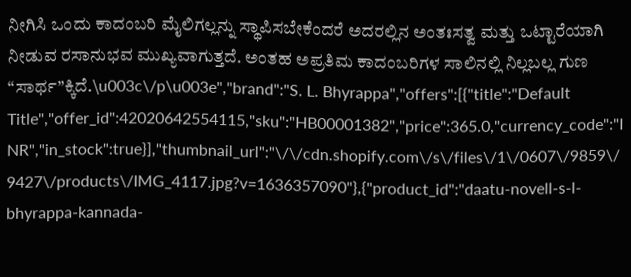ನೀಗಿಸಿ ಒಂದು ಕಾದಂಬರಿ ಮೈಲಿಗಲ್ಲನ್ನು ಸ್ಥಾಪಿಸಬೇಕೆಂದರೆ ಅದರಲ್ಲಿನ ಅಂತಃಸತ್ವ ಮತ್ತು ಒಟ್ಟಾರೆಯಾಗಿ ನೀಡುವ ರಸಾನುಭವ ಮುಖ್ಯವಾಗುತ್ತದೆ. ಅಂತಹ ಅಪ್ರತಿಮ ಕಾದಂಬರಿಗಳ ಸಾಲಿನಲ್ಲಿ ನಿಲ್ಲಬಲ್ಲ ಗುಣ “ಸಾರ್ಥ”ಕ್ಕಿದೆ.\u003c\/p\u003e","brand":"S. L. Bhyrappa","offers":[{"title":"Default Title","offer_id":42020642554115,"sku":"HB00001382","price":365.0,"currency_code":"INR","in_stock":true}],"thumbnail_url":"\/\/cdn.shopify.com\/s\/files\/1\/0607\/9859\/9427\/products\/IMG_4117.jpg?v=1636357090"},{"product_id":"daatu-novell-s-l-bhyrappa-kannada-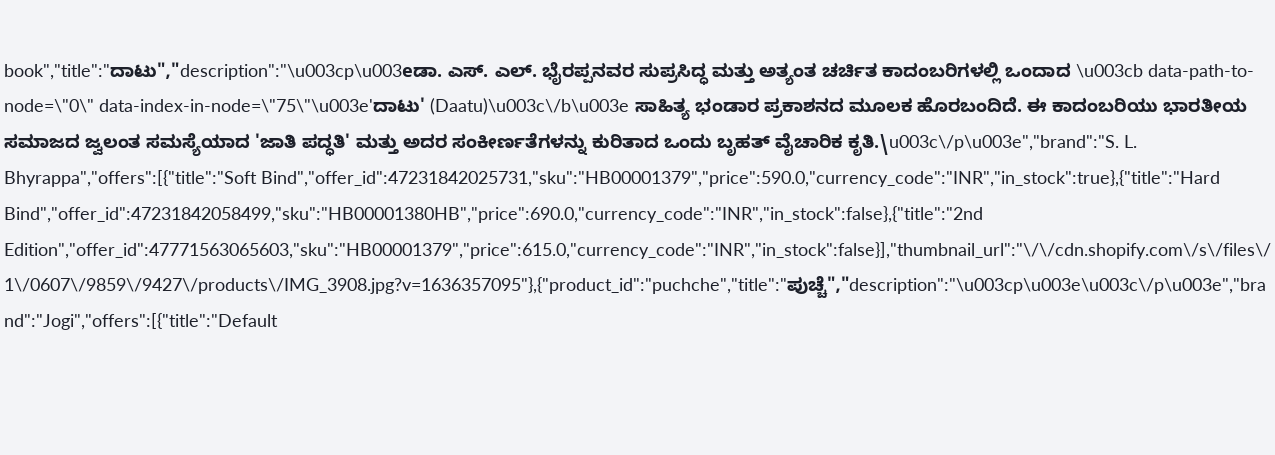book","title":"ದಾಟು","description":"\u003cp\u003eಡಾ. ಎಸ್. ಎಲ್. ಭೈರಪ್ಪನವರ ಸುಪ್ರಸಿದ್ಧ ಮತ್ತು ಅತ್ಯಂತ ಚರ್ಚಿತ ಕಾದಂಬರಿಗಳಲ್ಲಿ ಒಂದಾದ \u003cb data-path-to-node=\"0\" data-index-in-node=\"75\"\u003e'ದಾಟು' (Daatu)\u003c\/b\u003e ಸಾಹಿತ್ಯ ಭಂಡಾರ ಪ್ರಕಾಶನದ ಮೂಲಕ ಹೊರಬಂದಿದೆ. ಈ ಕಾದಂಬರಿಯು ಭಾರತೀಯ ಸಮಾಜದ ಜ್ವಲಂತ ಸಮಸ್ಯೆಯಾದ 'ಜಾತಿ ಪದ್ಧತಿ' ಮತ್ತು ಅದರ ಸಂಕೀರ್ಣತೆಗಳನ್ನು ಕುರಿತಾದ ಒಂದು ಬೃಹತ್ ವೈಚಾರಿಕ ಕೃತಿ.\u003c\/p\u003e","brand":"S. L. Bhyrappa","offers":[{"title":"Soft Bind","offer_id":47231842025731,"sku":"HB00001379","price":590.0,"currency_code":"INR","in_stock":true},{"title":"Hard Bind","offer_id":47231842058499,"sku":"HB00001380HB","price":690.0,"currency_code":"INR","in_stock":false},{"title":"2nd Edition","offer_id":47771563065603,"sku":"HB00001379","price":615.0,"currency_code":"INR","in_stock":false}],"thumbnail_url":"\/\/cdn.shopify.com\/s\/files\/1\/0607\/9859\/9427\/products\/IMG_3908.jpg?v=1636357095"},{"product_id":"puchche","title":"ಪುಚ್ಚೆ","description":"\u003cp\u003e\u003c\/p\u003e","brand":"Jogi","offers":[{"title":"Default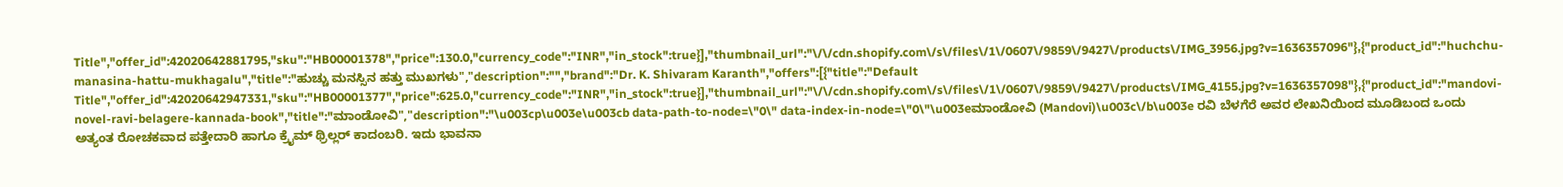Title","offer_id":42020642881795,"sku":"HB00001378","price":130.0,"currency_code":"INR","in_stock":true}],"thumbnail_url":"\/\/cdn.shopify.com\/s\/files\/1\/0607\/9859\/9427\/products\/IMG_3956.jpg?v=1636357096"},{"product_id":"huchchu-manasina-hattu-mukhagalu","title":"ಹುಚ್ಚು ಮನಸ್ಸಿನ ಹತ್ತು ಮುಖಗಳು","description":"","brand":"Dr. K. Shivaram Karanth","offers":[{"title":"Default Title","offer_id":42020642947331,"sku":"HB00001377","price":625.0,"currency_code":"INR","in_stock":true}],"thumbnail_url":"\/\/cdn.shopify.com\/s\/files\/1\/0607\/9859\/9427\/products\/IMG_4155.jpg?v=1636357098"},{"product_id":"mandovi-novel-ravi-belagere-kannada-book","title":"ಮಾಂಡೋವಿ","description":"\u003cp\u003e\u003cb data-path-to-node=\"0\" data-index-in-node=\"0\"\u003eಮಾಂಡೋವಿ (Mandovi)\u003c\/b\u003e ರವಿ ಬೆಳಗೆರೆ ಅವರ ಲೇಖನಿಯಿಂದ ಮೂಡಿಬಂದ ಒಂದು ಅತ್ಯಂತ ರೋಚಕವಾದ ಪತ್ತೇದಾರಿ ಹಾಗೂ ಕ್ರೈಮ್ ಥ್ರಿಲ್ಲರ್ ಕಾದಂಬರಿ. ಇದು ಭಾವನಾ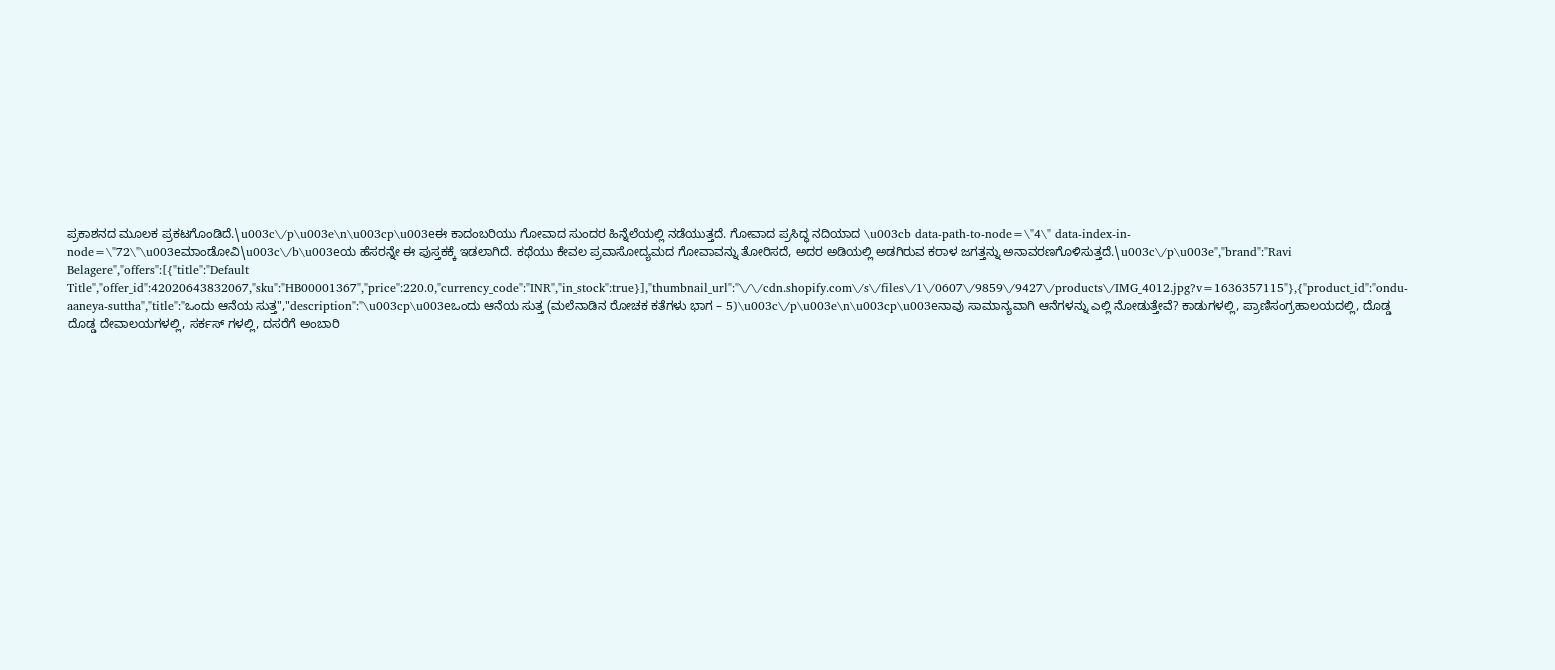ಪ್ರಕಾಶನದ ಮೂಲಕ ಪ್ರಕಟಗೊಂಡಿದೆ.\u003c\/p\u003e\n\u003cp\u003eಈ ಕಾದಂಬರಿಯು ಗೋವಾದ ಸುಂದರ ಹಿನ್ನೆಲೆಯಲ್ಲಿ ನಡೆಯುತ್ತದೆ. ಗೋವಾದ ಪ್ರಸಿದ್ಧ ನದಿಯಾದ \u003cb data-path-to-node=\"4\" data-index-in-node=\"72\"\u003eಮಾಂಡೋವಿ\u003c\/b\u003eಯ ಹೆಸರನ್ನೇ ಈ ಪುಸ್ತಕಕ್ಕೆ ಇಡಲಾಗಿದೆ. ಕಥೆಯು ಕೇವಲ ಪ್ರವಾಸೋದ್ಯಮದ ಗೋವಾವನ್ನು ತೋರಿಸದೆ, ಅದರ ಅಡಿಯಲ್ಲಿ ಅಡಗಿರುವ ಕರಾಳ ಜಗತ್ತನ್ನು ಅನಾವರಣಗೊಳಿಸುತ್ತದೆ.\u003c\/p\u003e","brand":"Ravi Belagere","offers":[{"title":"Default Title","offer_id":42020643832067,"sku":"HB00001367","price":220.0,"currency_code":"INR","in_stock":true}],"thumbnail_url":"\/\/cdn.shopify.com\/s\/files\/1\/0607\/9859\/9427\/products\/IMG_4012.jpg?v=1636357115"},{"product_id":"ondu-aaneya-suttha","title":"ಒಂದು ಆನೆಯ ಸುತ್ತ","description":"\u003cp\u003eಒಂದು ಆನೆಯ ಸುತ್ತ (ಮಲೆನಾಡಿನ ರೋಚಕ ಕತೆಗಳು ಭಾಗ – 5)\u003c\/p\u003e\n\u003cp\u003eನಾವು ಸಾಮಾನ್ಯವಾಗಿ ಆನೆಗಳನ್ನು ಎಲ್ಲಿ ನೋಡುತ್ತೇವೆ? ಕಾಡುಗಳಲ್ಲಿ, ಪ್ರಾಣಿಸಂಗ್ರಹಾಲಯದಲ್ಲಿ, ದೊಡ್ಡ ದೊಡ್ಡ ದೇವಾಲಯಗಳಲ್ಲಿ, ಸರ್ಕಸ್ ಗಳಲ್ಲಿ, ದಸರೆಗೆ ಅಂಬಾರಿ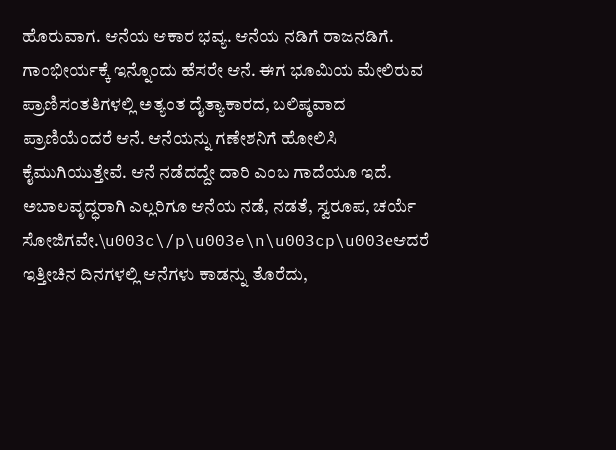ಹೊರುವಾಗ. ಆನೆಯ ಆಕಾರ ಭವ್ಯ. ಆನೆಯ ನಡಿಗೆ ರಾಜನಡಿಗೆ. ಗಾಂಭೀರ್ಯಕ್ಕೆ ಇನ್ನೊಂದು ಹೆಸರೇ ಆನೆ. ಈಗ ಭೂಮಿಯ ಮೇಲಿರುವ ಪ್ರಾಣಿಸಂತತಿಗಳಲ್ಲಿ ಅತ್ಯಂತ ದೈತ್ಯಾಕಾರದ, ಬಲಿಷ್ಠವಾದ ಪ್ರಾಣಿಯೆಂದರೆ ಆನೆ. ಆನೆಯನ್ನು ಗಣೇಶನಿಗೆ ಹೋಲಿಸಿ ಕೈಮುಗಿಯುತ್ತೇವೆ. ಆನೆ ನಡೆದದ್ದೇ ದಾರಿ ಎಂಬ ಗಾದೆಯೂ ಇದೆ. ಅಬಾಲವೃದ್ಧರಾಗಿ ಎಲ್ಲರಿಗೂ ಆನೆಯ ನಡೆ, ನಡತೆ, ಸ್ವರೂಪ, ಚರ್ಯೆ ಸೋಜಿಗವೇ.\u003c\/p\u003e\n\u003cp\u003eಆದರೆ ಇತ್ತೀಚಿನ ದಿನಗಳಲ್ಲಿ ಆನೆಗಳು ಕಾಡನ್ನು ತೊರೆದು,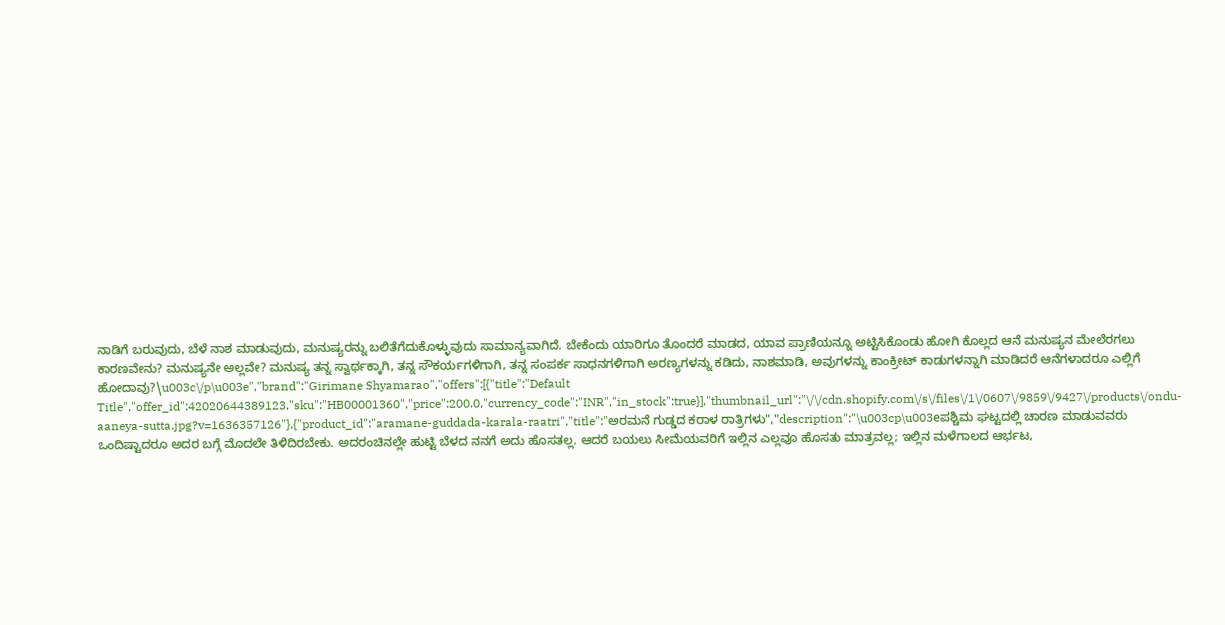ನಾಡಿಗೆ ಬರುವುದು, ಬೆಳೆ ನಾಶ ಮಾಡುವುದು, ಮನುಷ್ಯರನ್ನು ಬಲಿತೆಗೆದುಕೊಳ್ಳುವುದು ಸಾಮಾನ್ಯವಾಗಿದೆ. ಬೇಕೆಂದು ಯಾರಿಗೂ ತೊಂದರೆ ಮಾಡದ, ಯಾವ ಪ್ರಾಣಿಯನ್ನೂ ಅಟ್ಟಿಸಿಕೊಂಡು ಹೋಗಿ ಕೊಲ್ಲದ ಆನೆ ಮನುಷ್ಯನ ಮೇಲೆರಗಲು ಕಾರಣವೇನು? ಮನುಷ್ಯನೇ ಅಲ್ಲವೇ? ಮನುಷ್ಯ ತನ್ನ ಸ್ವಾರ್ಥಕ್ಕಾಗಿ, ತನ್ನ ಸೌಕರ್ಯಗಳಿಗಾಗಿ, ತನ್ನ ಸಂಪರ್ಕ ಸಾಧನಗಳಿಗಾಗಿ ಅರಣ್ಯಗಳನ್ನು ಕಡಿದು, ನಾಶಮಾಡಿ, ಅವುಗಳನ್ನು ಕಾಂಕ್ರೀಟ್ ಕಾಡುಗಳನ್ನಾಗಿ ಮಾಡಿದರೆ ಆನೆಗಳಾದರೂ ಎಲ್ಲಿಗೆ ಹೋದಾವು?\u003c\/p\u003e","brand":"Girimane Shyamarao","offers":[{"title":"Default Title","offer_id":42020644389123,"sku":"HB00001360","price":200.0,"currency_code":"INR","in_stock":true}],"thumbnail_url":"\/\/cdn.shopify.com\/s\/files\/1\/0607\/9859\/9427\/products\/ondu-aaneya-sutta.jpg?v=1636357126"},{"product_id":"aramane-guddada-karala-raatri","title":"ಅರಮನೆ ಗುಡ್ಡದ ಕರಾಳ ರಾತ್ರಿಗಳು","description":"\u003cp\u003eಪಶ್ಚಿಮ ಘಟ್ಟದಲ್ಲಿ ಚಾರಣ ಮಾಡುವವರು ಒಂದಿಷ್ಟಾದರೂ ಅದರ ಬಗ್ಗೆ ಮೊದಲೇ ತಿಳಿದಿರಬೇಕು. ಅದರಂಚಿನಲ್ಲೇ ಹುಟ್ಟಿ ಬೆಳದ ನನಗೆ ಅದು ಹೊಸತಲ್ಲ. ಆದರೆ ಬಯಲು ಸೀಮೆಯವರಿಗೆ ಇಲ್ಲಿನ ಎಲ್ಲವೂ ಹೊಸತು ಮಾತ್ರವಲ್ಲ; ಇಲ್ಲಿನ ಮಳೆಗಾಲದ ಆರ್ಭಟ,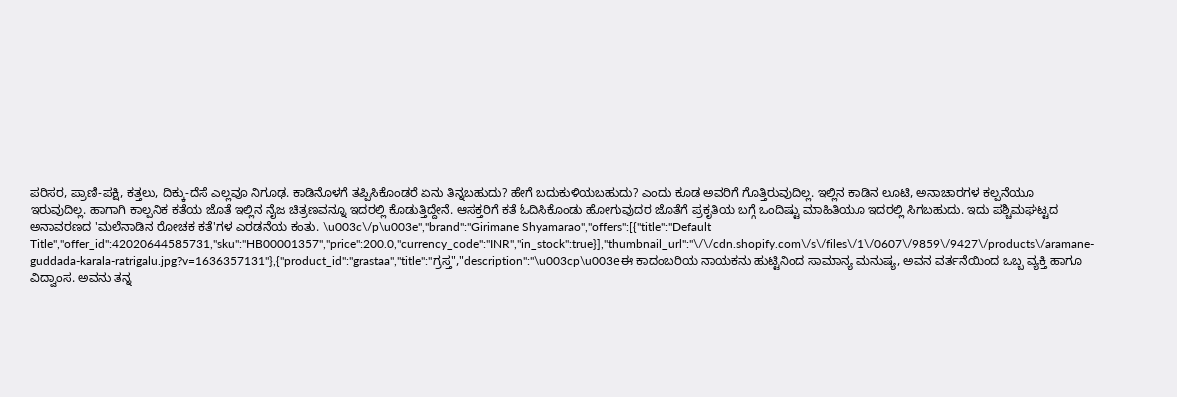ಪರಿಸರ, ಪ್ರಾಣಿ-ಪಕ್ಷಿ, ಕತ್ತಲು, ದಿಕ್ಕು-ದೆಸೆ ಎಲ್ಲವೂ ನಿಗೂಢ. ಕಾಡಿನೊಳಗೆ ತಪ್ಪಿಸಿಕೊಂಡರೆ ಏನು ತಿನ್ನಬಹುದು? ಹೇಗೆ ಬದುಕುಳಿಯಬಹುದು? ಎಂದು ಕೂಡ ಅವರಿಗೆ ಗೊತ್ತಿರುವುದಿಲ್ಲ. ಇಲ್ಲಿನ ಕಾಡಿನ ಲೂಟಿ, ಅನಾಚಾರಗಳ ಕಲ್ಪನೆಯೂ ಇರುವುದಿಲ್ಲ. ಹಾಗಾಗಿ ಕಾಲ್ಪನಿಕ ಕತೆಯ ಜೊತೆ ಇಲ್ಲಿನ ನೈಜ ಚಿತ್ರಣವನ್ನೂ ಇದರಲ್ಲಿ ಕೊಡುತ್ತಿದ್ದೇನೆ. ಆಸಕ್ತರಿಗೆ ಕತೆ ಓದಿಸಿಕೊಂಡು ಹೋಗುವುದರ ಜೊತೆಗೆ ಪ್ರಕೃತಿಯ ಬಗ್ಗೆ ಒಂದಿಷ್ಟು ಮಾಹಿತಿಯೂ ಇದರಲ್ಲಿ ಸಿಗಬಹುದು. ಇದು ಪಶ್ಚಿಮಘಟ್ಟದ ಅನಾವರಣದ 'ಮಲೆನಾಡಿನ ರೋಚಕ ಕತೆ'ಗಳ ಎರಡನೆಯ ಕಂತು. \u003c\/p\u003e","brand":"Girimane Shyamarao","offers":[{"title":"Default Title","offer_id":42020644585731,"sku":"HB00001357","price":200.0,"currency_code":"INR","in_stock":true}],"thumbnail_url":"\/\/cdn.shopify.com\/s\/files\/1\/0607\/9859\/9427\/products\/aramane-guddada-karala-ratrigalu.jpg?v=1636357131"},{"product_id":"grastaa","title":"ಗ್ರಸ್ತ","description":"\u003cp\u003eಈ ಕಾದಂಬರಿಯ ನಾಯಕನು ಹುಟ್ಟಿನಿಂದ ಸಾಮಾನ್ಯ ಮನುಷ್ಯ, ಅವನ ವರ್ತನೆಯಿಂದ ಒಬ್ಬ ವ್ಯಕ್ತಿ ಹಾಗೂ ವಿದ್ವಾಂಸ. ಅವನು ತನ್ನ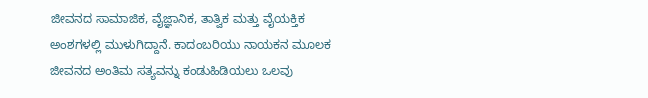ಜೀವನದ ಸಾಮಾಜಿಕ, ವೈಜ್ಞಾನಿಕ, ತಾತ್ವಿಕ ಮತ್ತು ವೈಯಕ್ತಿಕ ಅಂಶಗಳಲ್ಲಿ ಮುಳುಗಿದ್ದಾನೆ. ಕಾದಂಬರಿಯು ನಾಯಕನ ಮೂಲಕ ಜೀವನದ ಅಂತಿಮ ಸತ್ಯವನ್ನು ಕಂಡುಹಿಡಿಯಲು ಒಲವು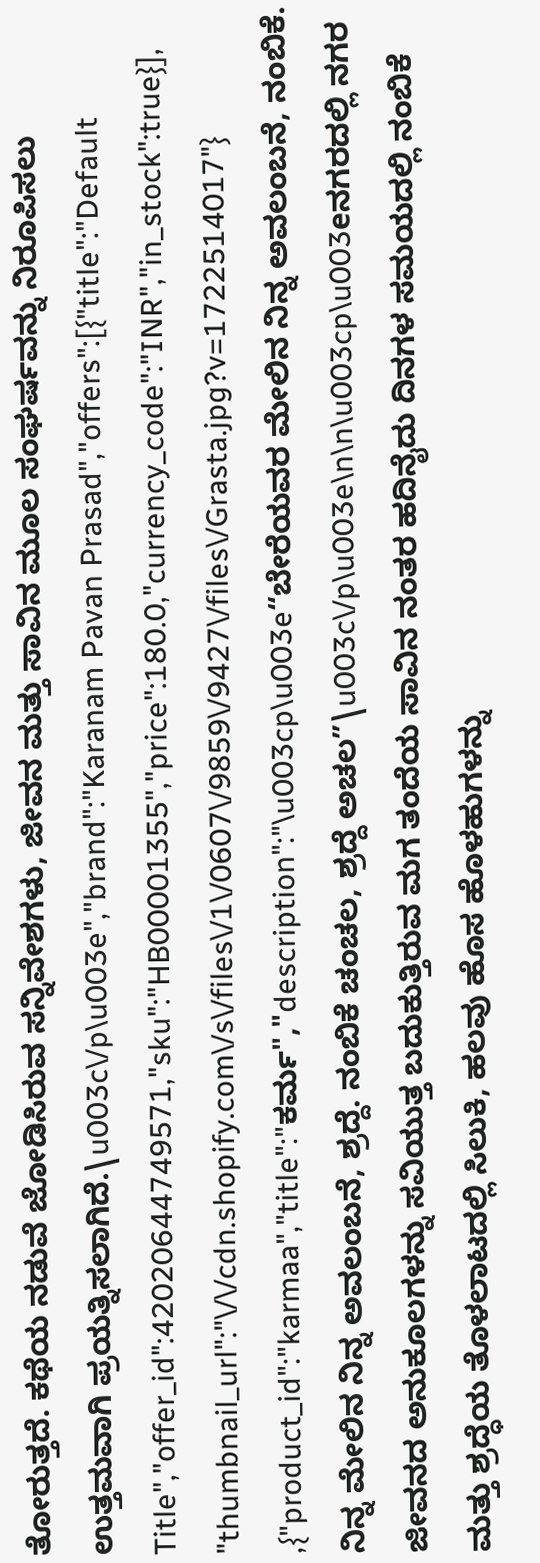ತೋರುತ್ತದೆ. ಕಥೆಯ ನಡುವೆ ಜೋಡಿಸಿರುವ ಸನ್ನಿವೇಶಗಳು, ಜೀವನ ಮತ್ತು ಸಾವಿನ ಮೂಲ ಸಂಘರ್ಷವನ್ನು ನಿರೂಪಿಸಲು ಉತ್ತಮವಾಗಿ ಪ್ರಯತ್ನಿಸಲಾಗಿದೆ.\u003c\/p\u003e","brand":"Karanam Pavan Prasad","offers":[{"title":"Default Title","offer_id":42020644749571,"sku":"HB00001355","price":180.0,"currency_code":"INR","in_stock":true}],"thumbnail_url":"\/\/cdn.shopify.com\/s\/files\/1\/0607\/9859\/9427\/files\/Grasta.jpg?v=1722514017"},{"product_id":"karmaa","title":"ಕರ್ಮ","description":"\u003cp\u003e“ಬೇರೆಯವರ ಮೇಲಿನ ನಿನ್ನ ಅವಲಂಬನೆ, ನಂಬಿಕೆ. ನಿನ್ನ ಮೇಲಿನ ನಿನ್ನ ಅವಲಂಬನೆ, ಶ್ರದ್ದೆ. ನಂಬಿಕೆ ಚಂಚಲ, ಶ್ರದ್ದೆ ಅಚಲ”\u003c\/p\u003e\n\n\u003cp\u003eನಗರದಲ್ಲಿ ನಗರ ಜೀವನದ ಅನುಕೂಲಗಳನ್ನು ಸವಿಯುತ್ತ ಬದುಕುತ್ತಿರುವ ಮಗ ತಂದೆಯ ಸಾವಿನ ನಂತರ ಹದಿನೈದು ದಿನಗಳ ಸಮಯದಲ್ಲಿ ನಂಬಿಕೆ ಮತ್ತು ಶ್ರದ್ಧೆಯ ತೊಳಲಾಟದಲ್ಲಿ ಸಿಲುಕಿ, ಹಲವು ಹೊಸ ಹೊಳಹುಗಳನ್ನು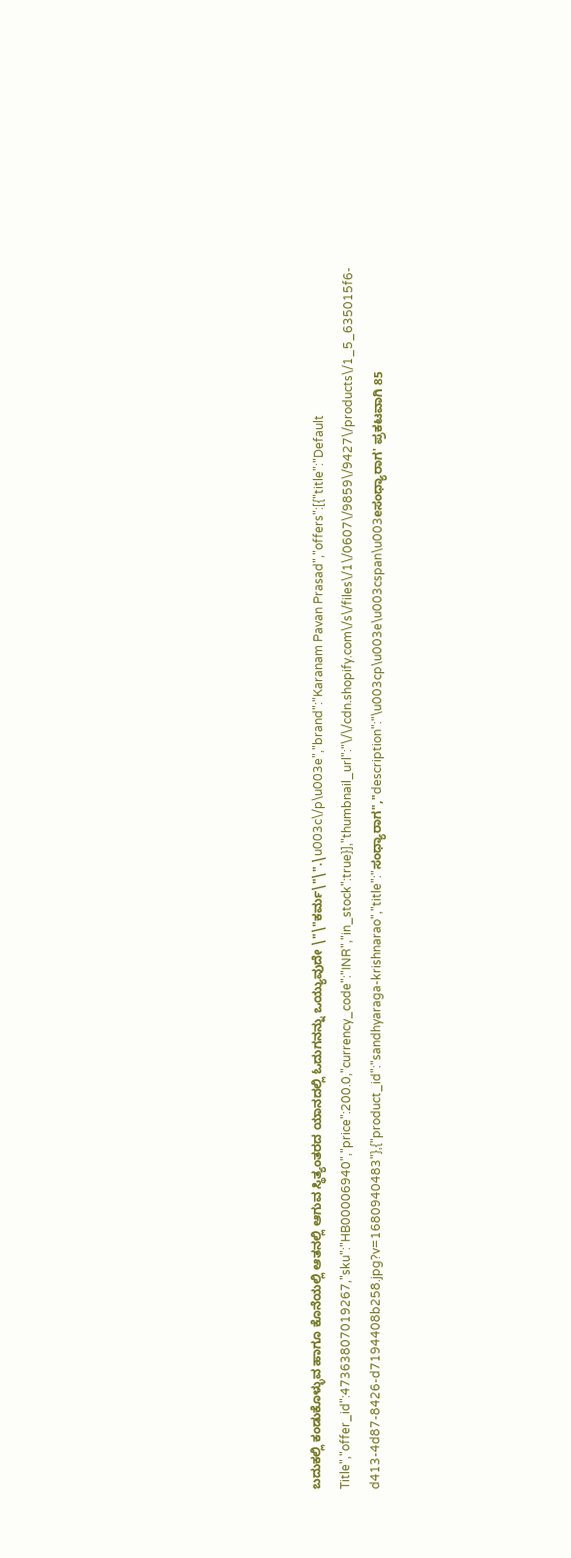ಬದುಕಲ್ಲಿ ಕಂಡುಕೊಳ್ಳುವ ಹಾಗೂ ಕೊನೆಯಲ್ಲಿ ಆತನಲ್ಲಿ ಆಗುವ ಸ್ಥಿತ್ಯಂತರದ ಯಾನದಲ್ಲಿ ಓದುಗನನ್ನು ಒಯ್ಯುವುದೇ \"\"ಕರ್ಮ\"\".\u003c\/p\u003e","brand":"Karanam Pavan Prasad","offers":[{"title":"Default Title","offer_id":47363807019267,"sku":"HB00006940","price":200.0,"currency_code":"INR","in_stock":true}],"thumbnail_url":"\/\/cdn.shopify.com\/s\/files\/1\/0607\/9859\/9427\/products\/1_5_635015f6-d413-4d87-8426-d7194408b258.jpg?v=1680940483"},{"product_id":"sandhyaraga-krishnarao","title":"ಸಂಧ್ಯಾರಾಗ","description":"\u003cp\u003e\u003cspan\u003eಸಂಧ್ಯಾರಾಗ' ಪ್ರಕಟವಾಗಿ 85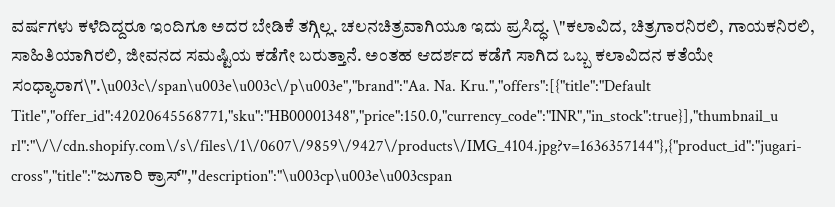ವರ್ಷಗಳು ಕಳೆದಿದ್ದರೂ ಇಂದಿಗೂ ಅದರ ಬೇಡಿಕೆ ತಗ್ಗಿಲ್ಲ. ಚಲನಚಿತ್ರವಾಗಿಯೂ ಇದು ಪ್ರಸಿದ್ಧ. \"ಕಲಾವಿದ, ಚಿತ್ರಗಾರನಿರಲಿ, ಗಾಯಕನಿರಲಿ, ಸಾಹಿತಿಯಾಗಿರಲಿ, ಜೀವನದ ಸಮಷ್ಟಿಯ ಕಡೆಗೇ ಬರುತ್ತಾನೆ. ಅಂತಹ ಆದರ್ಶದ ಕಡೆಗೆ ಸಾಗಿದ ಒಬ್ಬ ಕಲಾವಿದನ ಕತೆಯೇ ಸಂಧ್ಯಾರಾಗ\".\u003c\/span\u003e\u003c\/p\u003e","brand":"Aa. Na. Kru.","offers":[{"title":"Default Title","offer_id":42020645568771,"sku":"HB00001348","price":150.0,"currency_code":"INR","in_stock":true}],"thumbnail_url":"\/\/cdn.shopify.com\/s\/files\/1\/0607\/9859\/9427\/products\/IMG_4104.jpg?v=1636357144"},{"product_id":"jugari-cross","title":"ಜುಗಾರಿ ಕ್ರಾಸ್","description":"\u003cp\u003e\u003cspan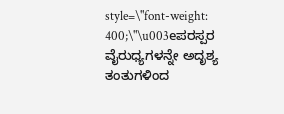style=\"font-weight: 400;\"\u003eಪರಸ್ಪರ ವೈರುಧ್ಯಗಳನ್ನೇ ಅದೃಶ್ಯ ತಂತುಗಳಿಂದ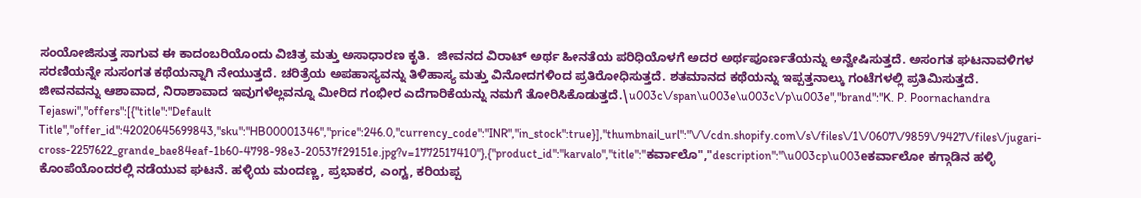ಸಂಯೋಜಿಸುತ್ತ ಸಾಗುವ ಈ ಕಾದಂಬರಿಯೊಂದು ವಿಚಿತ್ರ ಮತ್ತು ಅಸಾಧಾರಣ ಕೃತಿ.  ಜೀವನದ ವಿರಾಟ್ ಅರ್ಥ ಹೀನತೆಯ ಪರಿಧಿಯೊಳಗೆ ಅದರ ಅರ್ಥಪೂರ್ಣತೆಯನ್ನು ಅನ್ವೇಷಿಸುತ್ತದೆ. ಅಸಂಗತ ಘಟನಾವಳಿಗಳ ಸರಣಿಯನ್ನೇ ಸುಸಂಗತ ಕಥೆಯನ್ನಾಗಿ ನೇಯುತ್ತದೆ. ಚರಿತ್ರೆಯ ಅಪಹಾಸ್ಯವನ್ನು ತಿಳಿಹಾಸ್ಯ ಮತ್ತು ವಿನೋದಗಳಿಂದ ಪ್ರತಿರೋಧಿಸುತ್ತದೆ. ಶತಮಾನದ ಕಥೆಯನ್ನು ಇಪ್ಪತ್ತನಾಲ್ಕು ಗಂಟೆಗಳಲ್ಲಿ ಪ್ರತಿಮಿಸುತ್ತದೆ. ಜೀವನವನ್ನು ಆಶಾವಾದ, ನಿರಾಶಾವಾದ ಇವುಗಳೆಲ್ಲವನ್ನೂ ಮೀರಿದ ಗಂಭೀರ ಎದೆಗಾರಿಕೆಯನ್ನು ನಮಗೆ ತೋರಿಸಿಕೊಡುತ್ತದೆ.\u003c\/span\u003e\u003c\/p\u003e","brand":"K. P. Poornachandra Tejaswi","offers":[{"title":"Default Title","offer_id":42020645699843,"sku":"HB00001346","price":246.0,"currency_code":"INR","in_stock":true}],"thumbnail_url":"\/\/cdn.shopify.com\/s\/files\/1\/0607\/9859\/9427\/files\/jugari-cross-2257622_grande_bae84eaf-1b60-4798-98e3-20537f29151e.jpg?v=1772517410"},{"product_id":"karvalo","title":"ಕರ್ವಾಲೊ","description":"\u003cp\u003eಕರ್ವಾಲೋ ಕಗ್ಗಾಡಿನ ಹಳ್ಳಿ ಕೊಂಪೆಯೊಂದರಲ್ಲಿ ನಡೆಯುವ ಘಟನೆ. ಹಳ್ಳಿಯ ಮಂದಣ್ಣ, ಪ್ರಭಾಕರ, ಎಂಗ್ಟ, ಕರಿಯಪ್ಪ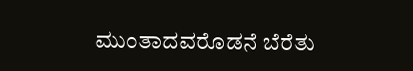ಮುಂತಾದವರೊಡನೆ ಬೆರೆತು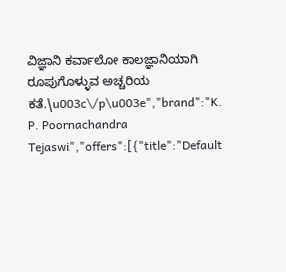ವಿಜ್ಞಾನಿ ಕರ್ವಾಲೋ ಕಾಲಜ್ಞಾನಿಯಾಗಿ ರೂಪುಗೊಳ್ಳುವ ಅಚ್ಚರಿಯ ಕತೆ.\u003c\/p\u003e","brand":"K. P. Poornachandra Tejaswi","offers":[{"title":"Default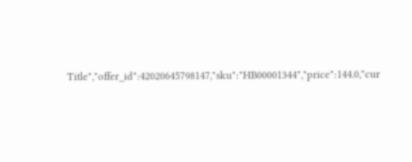Title","offer_id":42020645798147,"sku":"HB00001344","price":144.0,"cur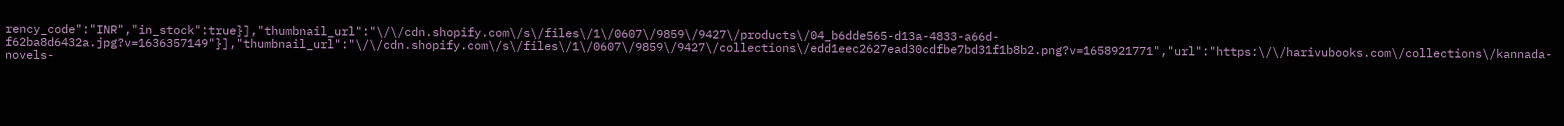rency_code":"INR","in_stock":true}],"thumbnail_url":"\/\/cdn.shopify.com\/s\/files\/1\/0607\/9859\/9427\/products\/04_b6dde565-d13a-4833-a66d-f62ba8d6432a.jpg?v=1636357149"}],"thumbnail_url":"\/\/cdn.shopify.com\/s\/files\/1\/0607\/9859\/9427\/collections\/edd1eec2627ead30cdfbe7bd31f1b8b2.png?v=1658921771","url":"https:\/\/harivubooks.com\/collections\/kannada-novels-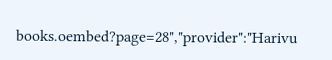books.oembed?page=28","provider":"Harivu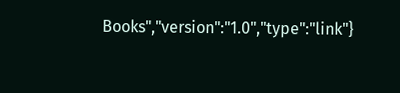Books","version":"1.0","type":"link"}